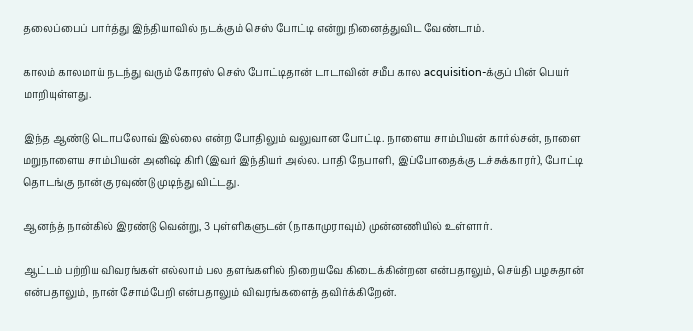தலைப்பைப் பார்த்து இந்தியாவில் நடக்கும் செஸ் போட்டி என்று நினைத்துவிட வேண்டாம்.

காலம் காலமாய் நடந்து வரும் கோரஸ் செஸ் போட்டிதான் டாடாவின் சமீப கால acquisition-க்குப் பின் பெயர் மாறியுள்ளது.

இந்த ஆண்டு டொபலோவ் இல்லை என்ற போதிலும் வலுவான போட்டி. நாளைய சாம்பியன் கார்ல்சன், நாளை மறுநாளைய சாம்பியன் அனிஷ் கிரி (இவர் இந்தியர் அல்ல. பாதி நேபாளி, இப்போதைக்கு டச்சுக்காரர்), போட்டி தொடங்கு நான்கு ரவுண்டு முடிந்து விட்டது.

ஆனந்த் நான்கில் இரண்டு வென்று, 3 புள்ளிகளுடன் (நாகாமுராவும்) முன்னணியில் உள்ளார்.

ஆட்டம் பற்றிய விவரங்கள் எல்லாம் பல தளங்களில் நிறையவே கிடைக்கின்றன என்பதாலும், செய்தி பழசுதான் என்பதாலும், நான் சோம்பேறி என்பதாலும் விவரங்களைத் தவிர்க்கிறேன்.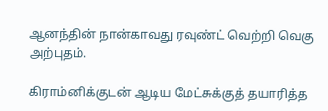ஆனந்தின் நான்காவது ரவுண்ட் வெற்றி வெகு அற்புதம்.

கிராம்னிக்குடன் ஆடிய மேட்சுக்குத் தயாரித்த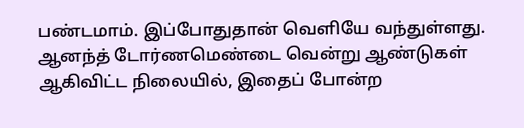பண்டமாம். இப்போதுதான் வெளியே வந்துள்ளது. ஆனந்த் டோர்ணமெண்டை வென்று ஆண்டுகள் ஆகிவிட்ட நிலையில், இதைப் போன்ற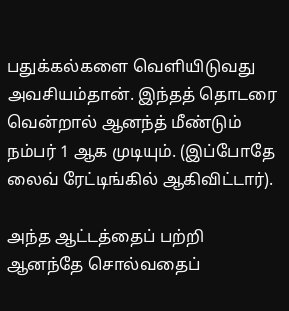பதுக்கல்களை வெளியிடுவது அவசியம்தான். இந்தத் தொடரை வென்றால் ஆனந்த் மீண்டும் நம்பர் 1 ஆக முடியும். (இப்போதே லைவ் ரேட்டிங்கில் ஆகிவிட்டார்).

அந்த ஆட்டத்தைப் பற்றி ஆனந்தே சொல்வதைப்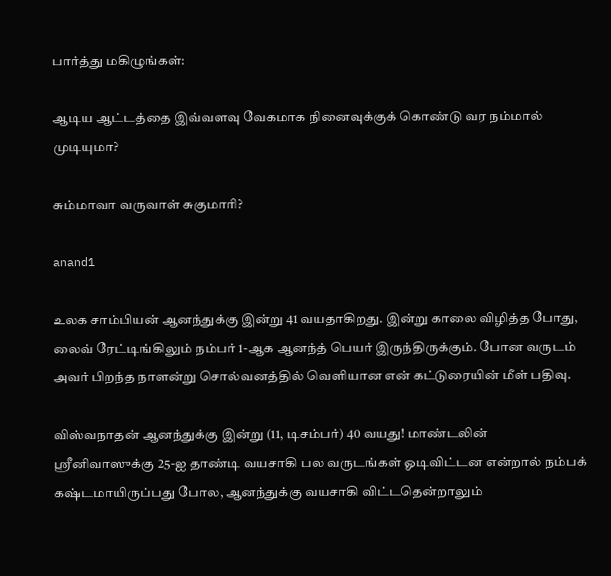பார்த்து மகிழுங்கள்:

ஆடிய ஆட்டத்தை இவ்வளவு வேகமாக நினைவுக்குக் கொண்டு வர நம்மால் முடியுமா?

சும்மாவா வருவாள் சுகுமாரி?

anand1

உலக சாம்பியன் ஆனந்துக்கு இன்று 41 வயதாகிறது. இன்று காலை விழித்த போது, லைவ் ரேட்டிங்கிலும் நம்பர் 1-ஆக ஆனந்த் பெயர் இருந்திருக்கும். போன வருடம் அவர் பிறந்த நாளன்று சொல்வனத்தில் வெளியான என் கட்டுரையின் மீள் பதிவு.

விஸ்வநாதன் ஆனந்துக்கு இன்று (11, டிசம்பர்) 40 வயது! மாண்டலின் ஸ்ரீனிவாஸுக்கு 25-ஐ தாண்டி வயசாகி பல வருடங்கள் ஓடிவிட்டன என்றால் நம்பக் கஷ்டமாயிருப்பது போல, ஆனந்துக்கு வயசாகி விட்டதென்றாலும்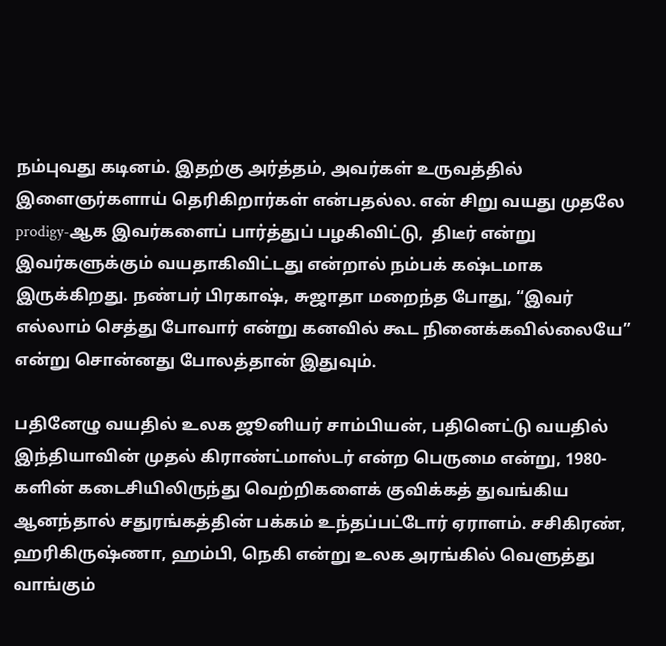நம்புவது கடினம். இதற்கு அர்த்தம், அவர்கள் உருவத்தில் இளைஞர்களாய் தெரிகிறார்கள் என்பதல்ல. என் சிறு வயது முதலே prodigy-ஆக இவர்களைப் பார்த்துப் பழகிவிட்டு,  திடீர் என்று இவர்களுக்கும் வயதாகிவிட்டது என்றால் நம்பக் கஷ்டமாக இருக்கிறது. நண்பர் பிரகாஷ், சுஜாதா மறைந்த போது, “இவர் எல்லாம் செத்து போவார் என்று கனவில் கூட நினைக்கவில்லையே” என்று சொன்னது போலத்தான் இதுவும்.

பதினேழு வயதில் உலக ஜூனியர் சாம்பியன், பதினெட்டு வயதில் இந்தியாவின் முதல் கிராண்ட்மாஸ்டர் என்ற பெருமை என்று, 1980-களின் கடைசியிலிருந்து வெற்றிகளைக் குவிக்கத் துவங்கிய ஆனந்தால் சதுரங்கத்தின் பக்கம் உந்தப்பட்டோர் ஏராளம். சசிகிரண், ஹரிகிருஷ்ணா, ஹம்பி, நெகி என்று உலக அரங்கில் வெளுத்து வாங்கும்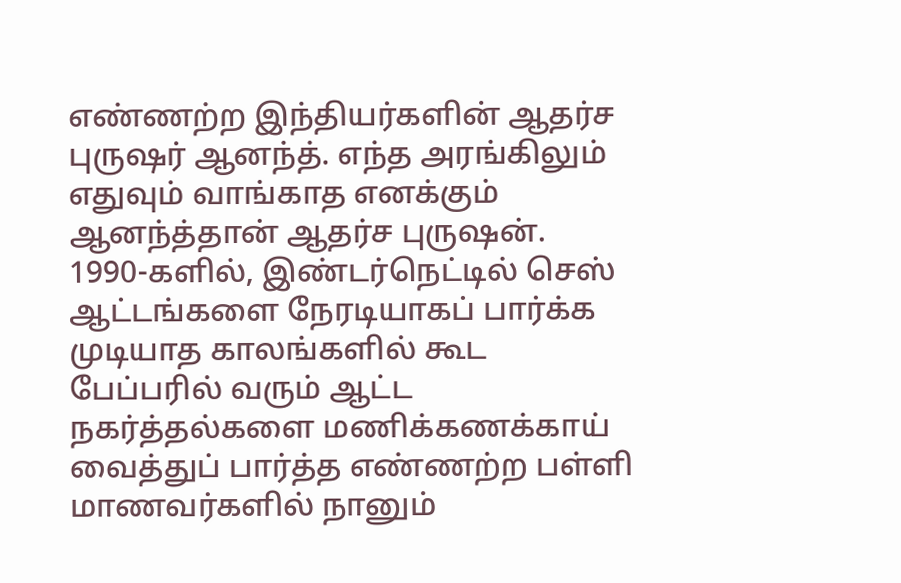எண்ணற்ற இந்தியர்களின் ஆதர்ச புருஷர் ஆனந்த். எந்த அரங்கிலும் எதுவும் வாங்காத எனக்கும் ஆனந்த்தான் ஆதர்ச புருஷன். 1990-களில், இண்டர்நெட்டில் செஸ் ஆட்டங்களை நேரடியாகப் பார்க்க முடியாத காலங்களில் கூட பேப்பரில் வரும் ஆட்ட நகர்த்தல்களை மணிக்கணக்காய் வைத்துப் பார்த்த எண்ணற்ற பள்ளி மாணவர்களில் நானும்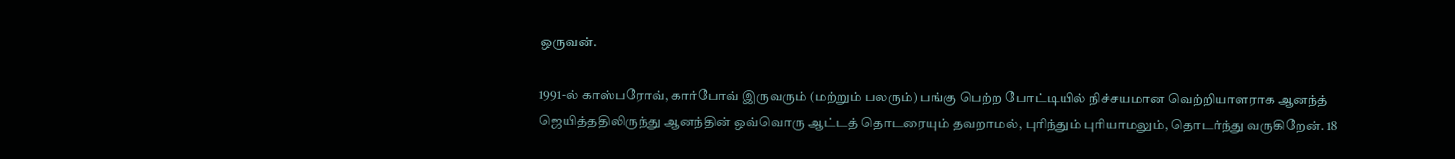ஒருவன்.

1991-ல் காஸ்பரோவ், கார்போவ் இருவரும் (மற்றும் பலரும்) பங்கு பெற்ற போட்டியில் நிச்சயமான வெற்றியாளராக ஆனந்த் ஜெயித்ததிலிருந்து ஆனந்தின் ஒவ்வொரு ஆட்டத் தொடரையும் தவறாமல், புரிந்தும் புரியாமலும், தொடர்ந்து வருகிறேன். 18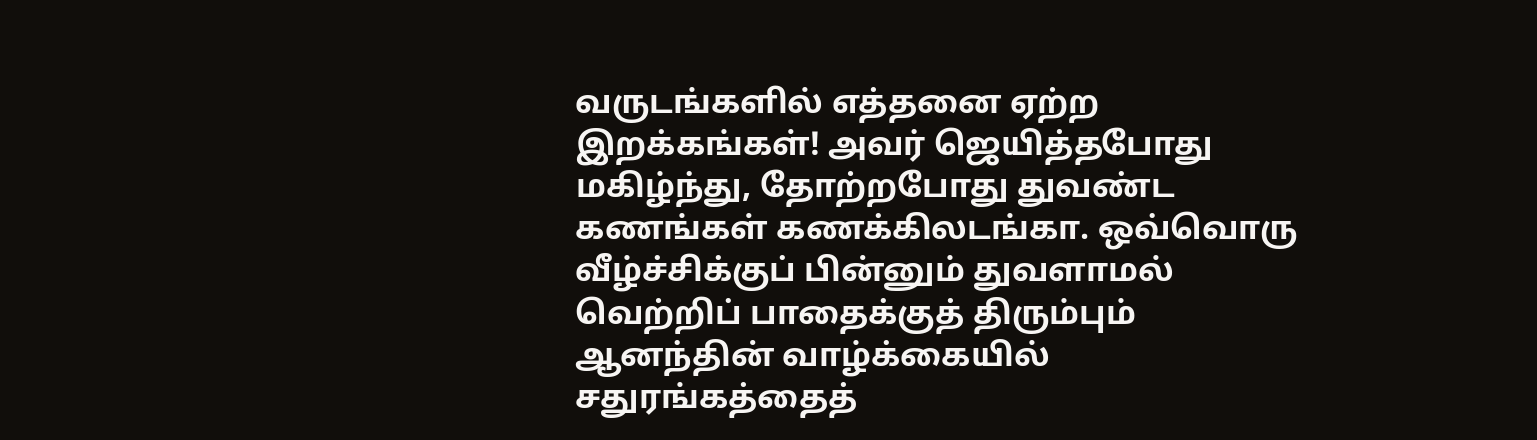வருடங்களில் எத்தனை ஏற்ற இறக்கங்கள்! அவர் ஜெயித்தபோது மகிழ்ந்து, தோற்றபோது துவண்ட கணங்கள் கணக்கிலடங்கா. ஒவ்வொரு வீழ்ச்சிக்குப் பின்னும் துவளாமல் வெற்றிப் பாதைக்குத் திரும்பும் ஆனந்தின் வாழ்க்கையில் சதுரங்கத்தைத்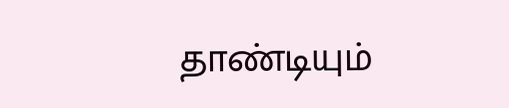தாண்டியும்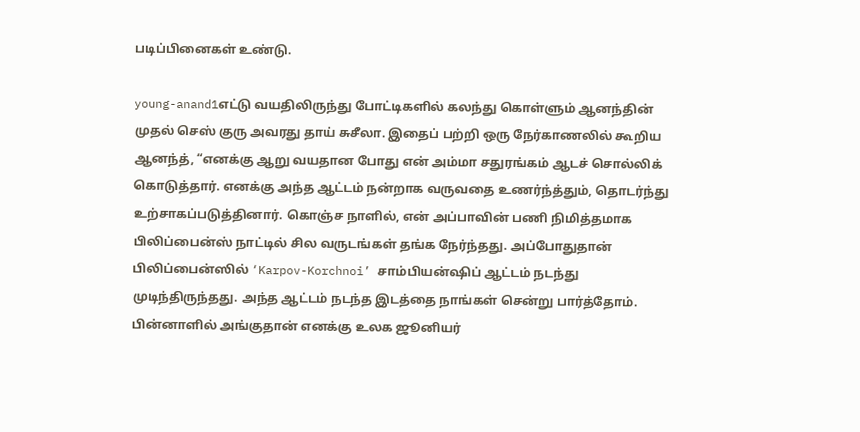படிப்பினைகள் உண்டு.

young-anand1எட்டு வயதிலிருந்து போட்டிகளில் கலந்து கொள்ளும் ஆனந்தின் முதல் செஸ் குரு அவரது தாய் சுசீலா. இதைப் பற்றி ஒரு நேர்காணலில் கூறிய ஆனந்த், “எனக்கு ஆறு வயதான போது என் அம்மா சதுரங்கம் ஆடச் சொல்லிக் கொடுத்தார். எனக்கு அந்த ஆட்டம் நன்றாக வருவதை உணர்ந்த்தும், தொடர்ந்து உற்சாகப்படுத்தினார். கொஞ்ச நாளில், என் அப்பாவின் பணி நிமித்தமாக பிலிப்பைன்ஸ் நாட்டில் சில வருடங்கள் தங்க நேர்ந்தது. அப்போதுதான் பிலிப்பைன்ஸில் ‘Karpov-Korchnoi’ சாம்பியன்ஷிப் ஆட்டம் நடந்து முடிந்திருந்தது. அந்த ஆட்டம் நடந்த இடத்தை நாங்கள் சென்று பார்த்தோம். பின்னாளில் அங்குதான் எனக்கு உலக ஜூனியர்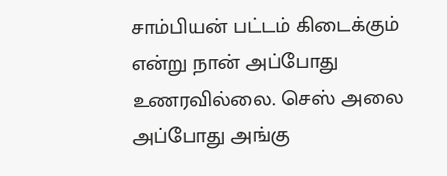சாம்பியன் பட்டம் கிடைக்கும் என்று நான் அப்போது உணரவில்லை. செஸ் அலை அப்போது அங்கு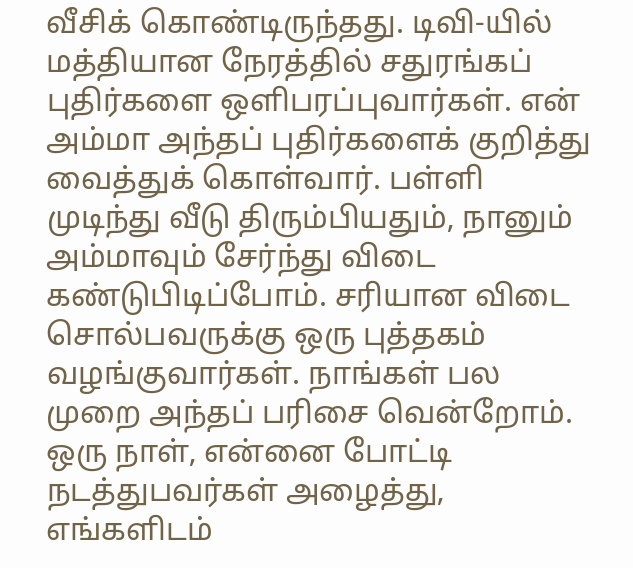வீசிக் கொண்டிருந்தது. டிவி-யில் மத்தியான நேரத்தில் சதுரங்கப் புதிர்களை ஒளிபரப்புவார்கள். என் அம்மா அந்தப் புதிர்களைக் குறித்து வைத்துக் கொள்வார். பள்ளி முடிந்து வீடு திரும்பியதும், நானும் அம்மாவும் சேர்ந்து விடை கண்டுபிடிப்போம். சரியான விடை சொல்பவருக்கு ஒரு புத்தகம் வழங்குவார்கள். நாங்கள் பல முறை அந்தப் பரிசை வென்றோம். ஒரு நாள், என்னை போட்டி நடத்துபவர்கள் அழைத்து, எங்களிடம்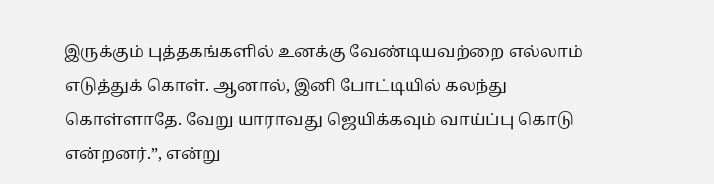இருக்கும் புத்தகங்களில் உனக்கு வேண்டியவற்றை எல்லாம் எடுத்துக் கொள். ஆனால், இனி போட்டியில் கலந்து கொள்ளாதே. வேறு யாராவது ஜெயிக்கவும் வாய்ப்பு கொடு என்றனர்.”, என்று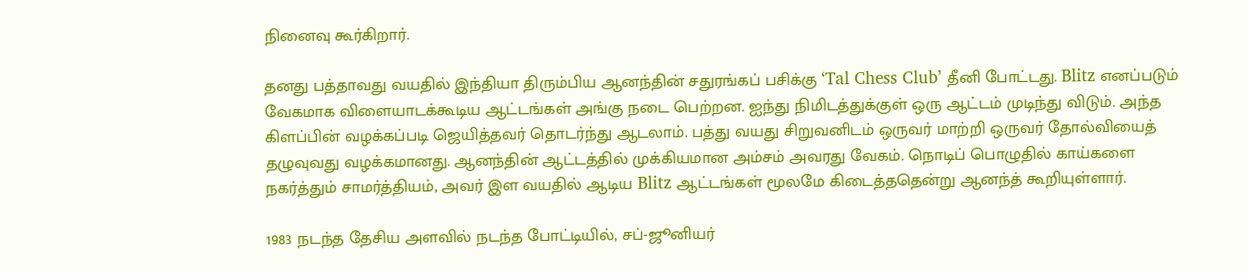நினைவு கூர்கிறார்.

தனது பத்தாவது வயதில் இந்தியா திரும்பிய ஆனந்தின் சதுரங்கப் பசிக்கு ‘Tal Chess Club’ தீனி போட்டது. Blitz எனப்படும் வேகமாக விளையாடக்கூடிய ஆட்டங்கள் அங்கு நடை பெற்றன. ஐந்து நிமிடத்துக்குள் ஒரு ஆட்டம் முடிந்து விடும். அந்த கிளப்பின் வழக்கப்படி ஜெயித்தவர் தொடர்ந்து ஆடலாம். பத்து வயது சிறுவனிடம் ஒருவர் மாற்றி ஒருவர் தோல்வியைத் தழுவுவது வழக்கமானது. ஆனந்தின் ஆட்டத்தில் முக்கியமான அம்சம் அவரது வேகம். நொடிப் பொழுதில் காய்களை நகர்த்தும் சாமர்த்தியம், அவர் இள வயதில் ஆடிய Blitz ஆட்டங்கள் மூலமே கிடைத்ததென்று ஆனந்த் கூறியுள்ளார்.

1983 நடந்த தேசிய அளவில் நடந்த போட்டியில், சப்-ஜூனியர்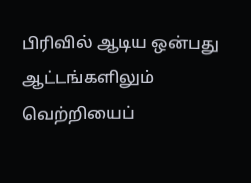பிரிவில் ஆடிய ஒன்பது ஆட்டங்களிலும் வெற்றியைப்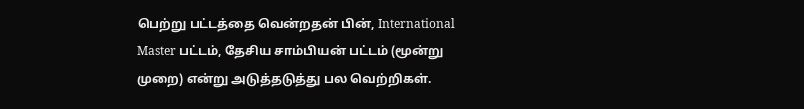பெற்று பட்டத்தை வென்றதன் பின், International Master பட்டம், தேசிய சாம்பியன் பட்டம் (மூன்று முறை) என்று அடுத்தடுத்து பல வெற்றிகள்.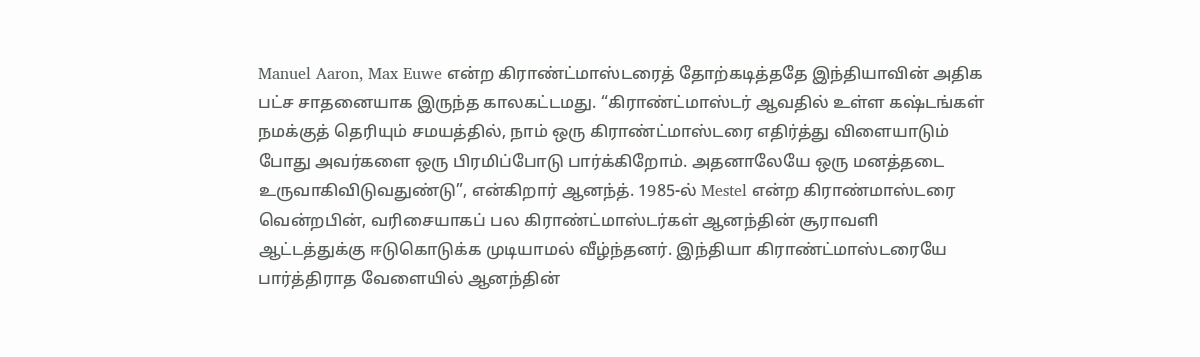Manuel Aaron, Max Euwe என்ற கிராண்ட்மாஸ்டரைத் தோற்கடித்ததே இந்தியாவின் அதிக பட்ச சாதனையாக இருந்த காலகட்டமது. “கிராண்ட்மாஸ்டர் ஆவதில் உள்ள கஷ்டங்கள் நமக்குத் தெரியும் சமயத்தில், நாம் ஒரு கிராண்ட்மாஸ்டரை எதிர்த்து விளையாடும் போது அவர்களை ஒரு பிரமிப்போடு பார்க்கிறோம். அதனாலேயே ஒரு மனத்தடை உருவாகிவிடுவதுண்டு”, என்கிறார் ஆனந்த். 1985-ல் Mestel என்ற கிராண்மாஸ்டரை வென்றபின், வரிசையாகப் பல கிராண்ட்மாஸ்டர்கள் ஆனந்தின் சூராவளி ஆட்டத்துக்கு ஈடுகொடுக்க முடியாமல் வீழ்ந்தனர். இந்தியா கிராண்ட்மாஸ்டரையே பார்த்திராத வேளையில் ஆனந்தின்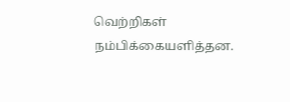வெற்றிகள் நம்பிக்கையளித்தன.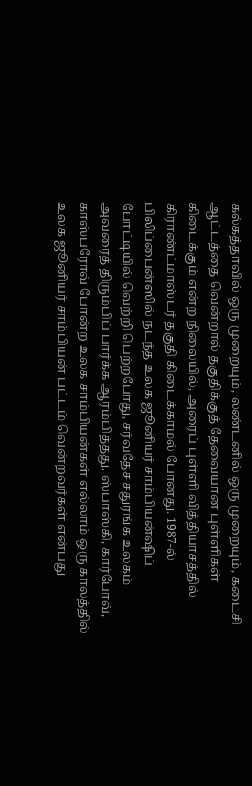கல்கத்தாவில் ஒரு முறையும், லண்டனில் ஒரு முறையும், கடைசி ஆட்டத்தை வென்றால் தகுதிக்குத் தேவையான புள்ளிகள் கிடைக்கும் என்ற நிலையில், அரைப் புள்ளி வித்தியாசத்தில் கிராண்ட்மாஸ்டர் தகுதி கிடைக்காமல் போனது. 1987-ல் பிலிப்பைன்ஸில் நடந்த உலக ஜூனியர் சாம்பியன்ஷிப் போட்டியில் வெற்றி பெற்றபோது, சர்வதேச சதுரங்க உலகம் அவரைத் திரும்பிப் பார்க்க ஆரம்பித்தது. ஸ்பாஸ்கி, கார்போவ், காஸ்பரோவ் போன்ற உலக சாம்பியன்கள் எல்லாம் ஒரு காலத்தில் உலக ஜூனியர் சாம்பியன் பட்டம் வென்றவர்கள் என்பது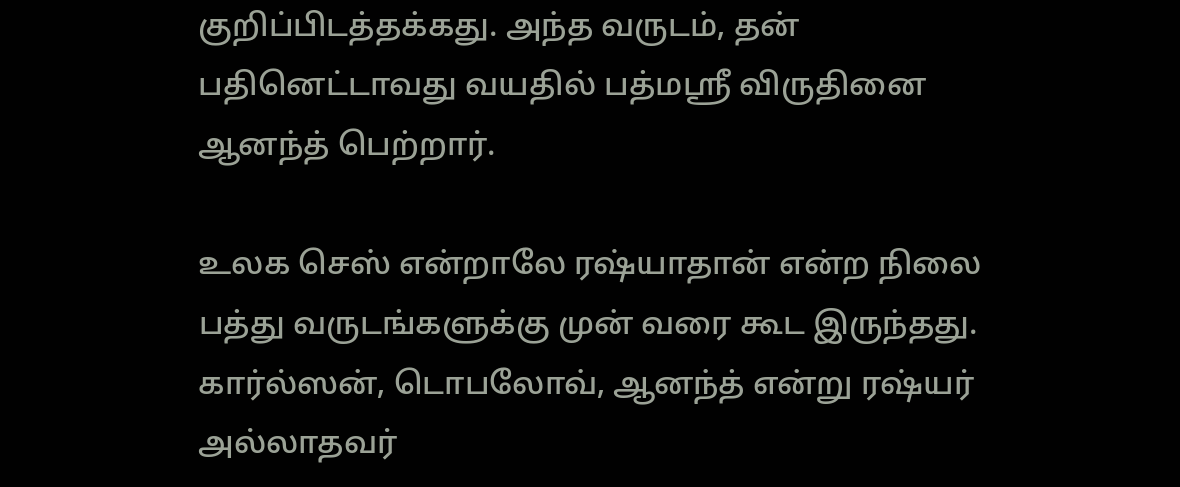குறிப்பிடத்தக்கது. அந்த வருடம், தன் பதினெட்டாவது வயதில் பத்மஸ்ரீ விருதினை ஆனந்த் பெற்றார்.

உலக செஸ் என்றாலே ரஷ்யாதான் என்ற நிலை பத்து வருடங்களுக்கு முன் வரை கூட இருந்தது. கார்ல்ஸன், டொபலோவ், ஆனந்த் என்று ரஷ்யர் அல்லாதவர்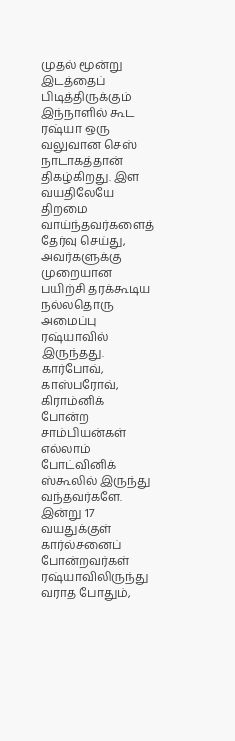முதல் மூன்று இடத்தைப் பிடித்திருக்கும் இந்நாளில் கூட ரஷ்யா ஒரு வலுவான செஸ் நாடாகத்தான் திகழ்கிறது. இள வயதிலேயே திறமை வாய்ந்தவர்களைத் தேர்வு செய்து, அவர்களுக்கு முறையான பயிற்சி தரக்கூடிய நல்லதொரு அமைப்பு ரஷ்யாவில் இருந்தது. கார்போவ், காஸ்பரோவ், கிராம்னிக் போன்ற சாம்பியன்கள் எல்லாம் போட்வினிக் ஸ்கூலில் இருந்து வந்தவர்களே. இன்று 17 வயதுக்குள் கார்ல்சனைப் போன்றவர்கள் ரஷ்யாவிலிருந்து வராத போதும்,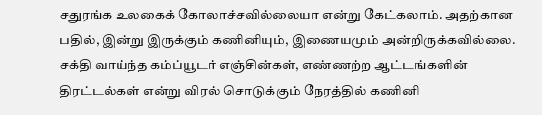சதுரங்க உலகைக் கோலாச்சவில்லையா என்று கேட்கலாம். அதற்கான பதில், இன்று இருக்கும் கணினியும், இணையமும் அன்றிருக்கவில்லை. சக்தி வாய்ந்த கம்ப்யூடர் எஞ்சின்கள், எண்ணற்ற ஆட்டங்களின் திரட்டல்கள் என்று விரல் சொடுக்கும் நேரத்தில் கணினி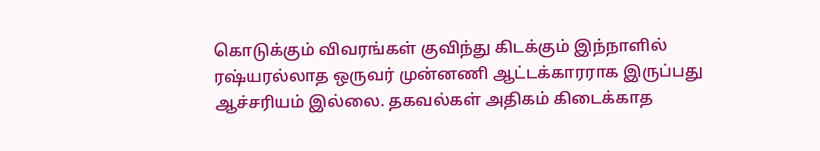கொடுக்கும் விவரங்கள் குவிந்து கிடக்கும் இந்நாளில் ரஷ்யரல்லாத ஒருவர் முன்னணி ஆட்டக்காரராக இருப்பது ஆச்சரியம் இல்லை. தகவல்கள் அதிகம் கிடைக்காத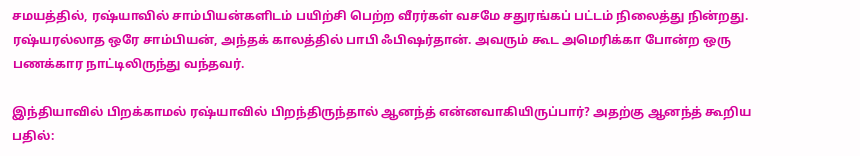சமயத்தில், ரஷ்யாவில் சாம்பியன்களிடம் பயிற்சி பெற்ற வீரர்கள் வசமே சதுரங்கப் பட்டம் நிலைத்து நின்றது. ரஷ்யரல்லாத ஒரே சாம்பியன், அந்தக் காலத்தில் பாபி ஃபிஷர்தான். அவரும் கூட அமெரிக்கா போன்ற ஒரு பணக்கார நாட்டிலிருந்து வந்தவர்.

இந்தியாவில் பிறக்காமல் ரஷ்யாவில் பிறந்திருந்தால் ஆனந்த் என்னவாகியிருப்பார்? அதற்கு ஆனந்த் கூறிய பதில்: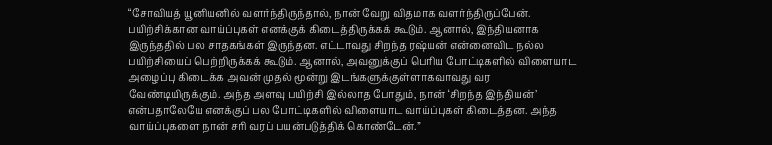“சோவியத் யூனியனில் வளர்ந்திருந்தால், நான் வேறு விதமாக வளர்ந்திருப்பேன். பயிற்சிக்கான வாய்ப்புகள் எனக்குக் கிடைத்திருக்கக் கூடும். ஆனால், இந்தியனாக இருந்ததில் பல சாதகங்கள் இருந்தன. எட்டாவது சிறந்த ரஷ்யன் என்னைவிட நல்ல பயிற்சியைப் பெற்றிருக்கக் கூடும். ஆனால், அவனுக்குப் பெரிய போட்டிகளில் விளையாட அழைப்பு கிடைக்க அவன் முதல் மூன்று இடங்களுக்குள்ளாகவாவது வர வேண்டியிருக்கும். அந்த அளவு பயிற்சி இல்லாத போதும், நான் ‘சிறந்த இந்தியன்’ என்பதாலேயே எனக்குப் பல போட்டிகளில் விளையாட வாய்ப்புகள் கிடைத்தன. அந்த வாய்ப்புகளை நான் சரி வரப் பயன்படுத்திக் கொண்டேன்.”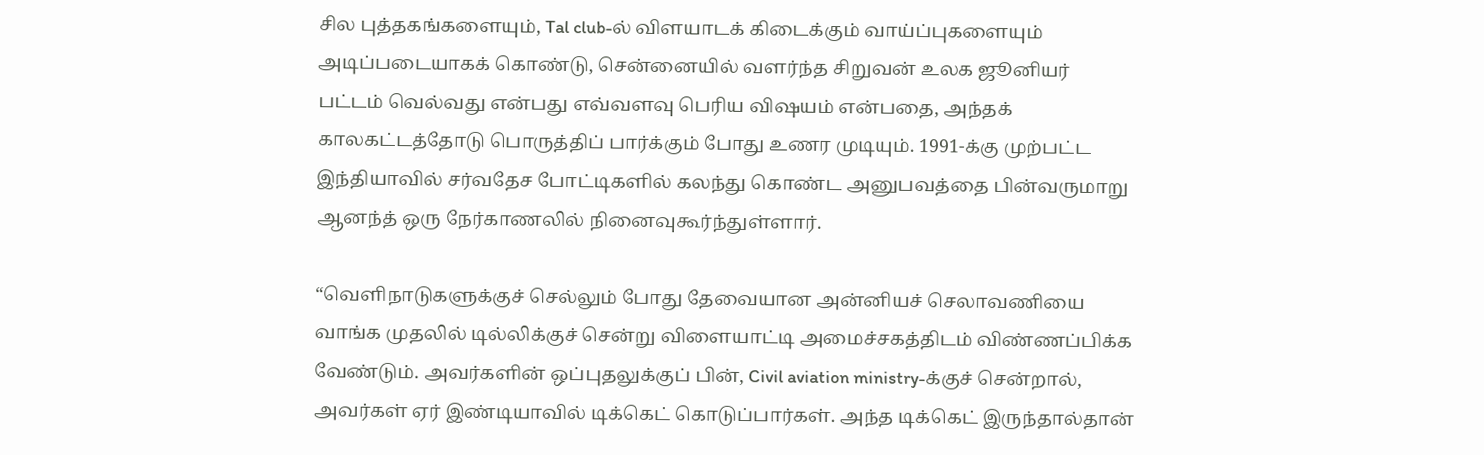சில புத்தகங்களையும், Tal club-ல் விளயாடக் கிடைக்கும் வாய்ப்புகளையும் அடிப்படையாகக் கொண்டு, சென்னையில் வளர்ந்த சிறுவன் உலக ஜூனியர் பட்டம் வெல்வது என்பது எவ்வளவு பெரிய விஷயம் என்பதை, அந்தக் காலகட்டத்தோடு பொருத்திப் பார்க்கும் போது உணர முடியும். 1991-க்கு முற்பட்ட இந்தியாவில் சர்வதேச போட்டிகளில் கலந்து கொண்ட அனுபவத்தை பின்வருமாறு ஆனந்த் ஒரு நேர்காணலில் நினைவுகூர்ந்துள்ளார்.

“வெளிநாடுகளுக்குச் செல்லும் போது தேவையான அன்னியச் செலாவணியை வாங்க முதலில் டில்லிக்குச் சென்று விளையாட்டி அமைச்சகத்திடம் விண்ணப்பிக்க வேண்டும். அவர்களின் ஒப்புதலுக்குப் பின், Civil aviation ministry-க்குச் சென்றால், அவர்கள் ஏர் இண்டியாவில் டிக்கெட் கொடுப்பார்கள். அந்த டிக்கெட் இருந்தால்தான்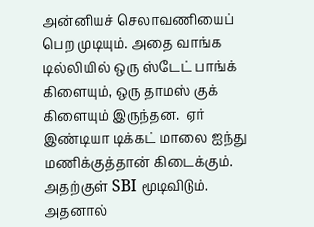அன்னியச் செலாவணியைப் பெற முடியும். அதை வாங்க டில்லியில் ஒரு ஸ்டேட் பாங்க் கிளையும், ஒரு தாமஸ் குக் கிளையும் இருந்தன.  ஏர் இண்டியா டிக்கட் மாலை ஐந்து மணிக்குத்தான் கிடைக்கும். அதற்குள் SBI மூடிவிடும். அதனால்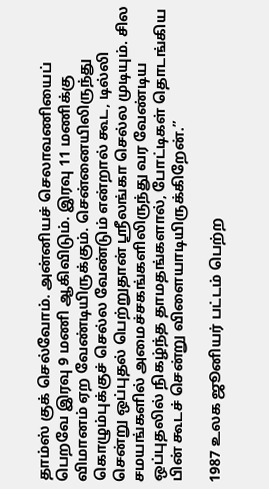தாம்ஸ் குக் செல்வோம். அன்னியச் செலாவணியைப் பெறவே இரவு 9 மணி ஆகிவிடும். இரவு 11 மணிக்கு விமானம் ஏற வேண்டியிருக்கும். சென்னையிலிருந்து கொழும்புக்குச் செல்ல வேண்டும் என்றால் கூட, டில்லி சென்று ஒப்புதல் பெற்றுதான் ஸ்ரீலங்கா செல்ல முடியும். சில சமயங்களில் அமைச்சகங்களிலிருந்து வர வேண்டிய ஒப்புதலில் நிகழ்ந்த தாமதங்களால், போட்டிகள் தொடங்கிய பின் கூடச் சென்று விளையாடியிருக்கிறேன்.”

1987 உலக ஜூனியர் பட்டம் பெற்ற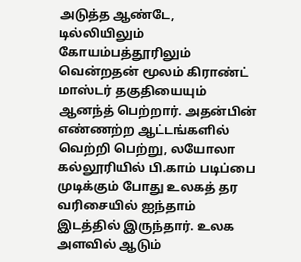அடுத்த ஆண்டே, டில்லியிலும் கோயம்பத்தூரிலும் வென்றதன் மூலம் கிராண்ட் மாஸ்டர் தகுதியையும் ஆனந்த் பெற்றார். அதன்பின் எண்ணற்ற ஆட்டங்களில் வெற்றி பெற்று, லயோலா கல்லூரியில் பி.காம் படிப்பை முடிக்கும் போது உலகத் தர வரிசையில் ஐந்தாம் இடத்தில் இருந்தார். உலக அளவில் ஆடும்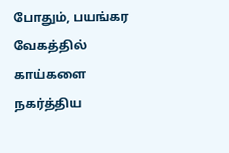போதும், பயங்கர வேகத்தில் காய்களை நகர்த்திய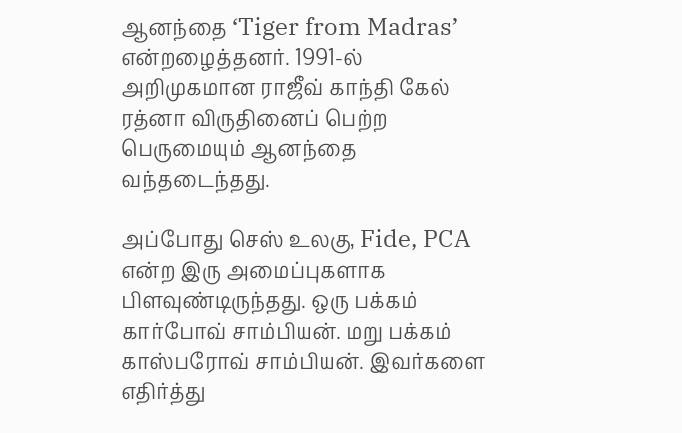ஆனந்தை ‘Tiger from Madras’ என்றழைத்தனர். 1991-ல் அறிமுகமான ராஜீவ் காந்தி கேல் ரத்னா விருதினைப் பெற்ற பெருமையும் ஆனந்தை வந்தடைந்தது.

அப்போது செஸ் உலகு, Fide, PCA என்ற இரு அமைப்புகளாக பிளவுண்டிருந்தது. ஒரு பக்கம் கார்போவ் சாம்பியன். மறு பக்கம் காஸ்பரோவ் சாம்பியன். இவர்களை எதிர்த்து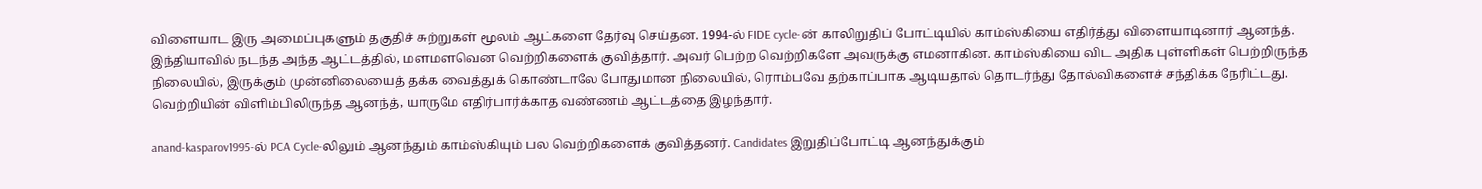விளையாட இரு அமைப்புகளும் தகுதிச் சுற்றுகள் மூலம் ஆட்களை தேர்வு செய்தன. 1994-ல் FIDE cycle-ன் காலிறுதிப் போட்டியில் காம்ஸ்கியை எதிர்த்து விளையாடினார் ஆனந்த். இந்தியாவில் நடந்த அந்த ஆட்டத்தில், மளமளவென வெற்றிகளைக் குவித்தார். அவர் பெற்ற வெற்றிகளே அவருக்கு எமனாகின. காம்ஸ்கியை விட அதிக புள்ளிகள் பெற்றிருந்த நிலையில், இருக்கும் முன்னிலையைத் தக்க வைத்துக் கொண்டாலே போதுமான நிலையில், ரொம்பவே தற்காப்பாக ஆடியதால் தொடர்ந்து தோல்விகளைச் சந்திக்க நேரிட்டது. வெற்றியின் விளிம்பிலிருந்த ஆனந்த், யாருமே எதிர்பார்க்காத வண்ணம் ஆட்டத்தை இழந்தார்.

anand-kasparov1995-ல் PCA Cycle-லிலும் ஆனந்தும் காம்ஸ்கியும் பல வெற்றிகளைக் குவித்தனர். Candidates இறுதிப்போட்டி ஆனந்துக்கும்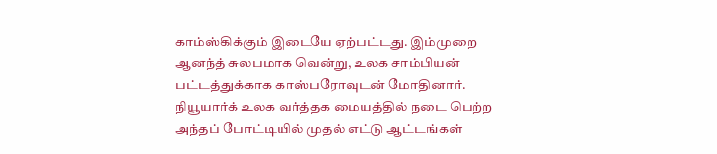காம்ஸ்கிக்கும் இடையே ஏற்பட்டது. இம்முறை ஆனந்த் சுலபமாக வென்று, உலக சாம்பியன் பட்டத்துக்காக காஸ்பரோவுடன் மோதினார். நியூயார்க் உலக வர்த்தக மையத்தில் நடை பெற்ற அந்தப் போட்டியில் முதல் எட்டு ஆட்டங்கள்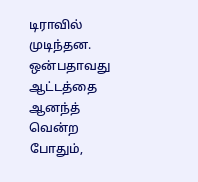டிராவில் முடிந்தன. ஒன்பதாவது ஆட்டத்தை ஆனந்த் வென்ற போதும்,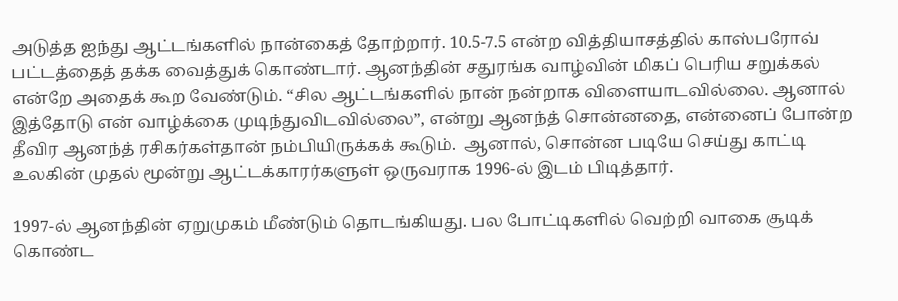அடுத்த ஐந்து ஆட்டங்களில் நான்கைத் தோற்றார். 10.5-7.5 என்ற வித்தியாசத்தில் காஸ்பரோவ் பட்டத்தைத் தக்க வைத்துக் கொண்டார். ஆனந்தின் சதுரங்க வாழ்வின் மிகப் பெரிய சறுக்கல் என்றே அதைக் கூற வேண்டும். “சில ஆட்டங்களில் நான் நன்றாக விளையாடவில்லை. ஆனால் இத்தோடு என் வாழ்க்கை முடிந்துவிடவில்லை”, என்று ஆனந்த் சொன்னதை, என்னைப் போன்ற தீவிர ஆனந்த் ரசிகர்கள்தான் நம்பியிருக்கக் கூடும்.  ஆனால், சொன்ன படியே செய்து காட்டி உலகின் முதல் மூன்று ஆட்டக்காரர்களுள் ஒருவராக 1996-ல் இடம் பிடித்தார்.

1997-ல் ஆனந்தின் ஏறுமுகம் மீண்டும் தொடங்கியது. பல போட்டிகளில் வெற்றி வாகை சூடிக் கொண்ட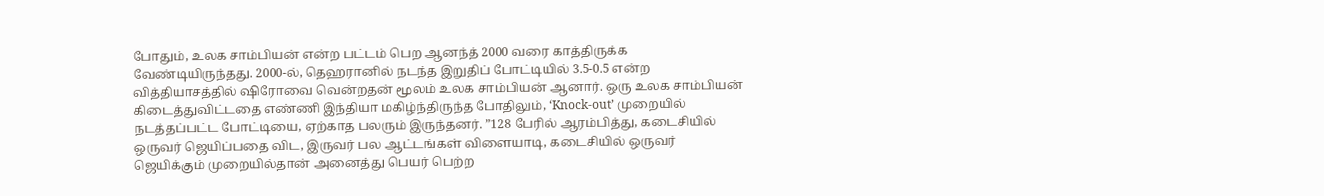போதும், உலக சாம்பியன் என்ற பட்டம் பெற ஆனந்த் 2000 வரை காத்திருக்க வேண்டியிருந்தது. 2000-ல், தெஹரானில் நடந்த இறுதிப் போட்டியில் 3.5-0.5 என்ற வித்தியாசத்தில் ஷிரோவை வென்றதன் மூலம் உலக சாம்பியன் ஆனார். ஒரு உலக சாம்பியன் கிடைத்துவிட்டதை எண்ணி இந்தியா மகிழ்ந்திருந்த போதிலும், ‘Knock-out’ முறையில் நடத்தப்பட்ட போட்டியை, ஏற்காத பலரும் இருந்தனர். ”128 பேரில் ஆரம்பித்து, கடைசியில் ஒருவர் ஜெயிப்பதை விட, இருவர் பல ஆட்டங்கள் விளையாடி, கடைசியில் ஒருவர் ஜெயிக்கும் முறையில்தான் அனைத்து பெயர் பெற்ற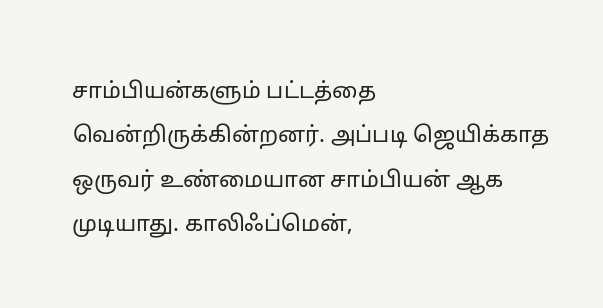சாம்பியன்களும் பட்டத்தை வென்றிருக்கின்றனர். அப்படி ஜெயிக்காத ஒருவர் உண்மையான சாம்பியன் ஆக முடியாது. காலிஃப்மென்,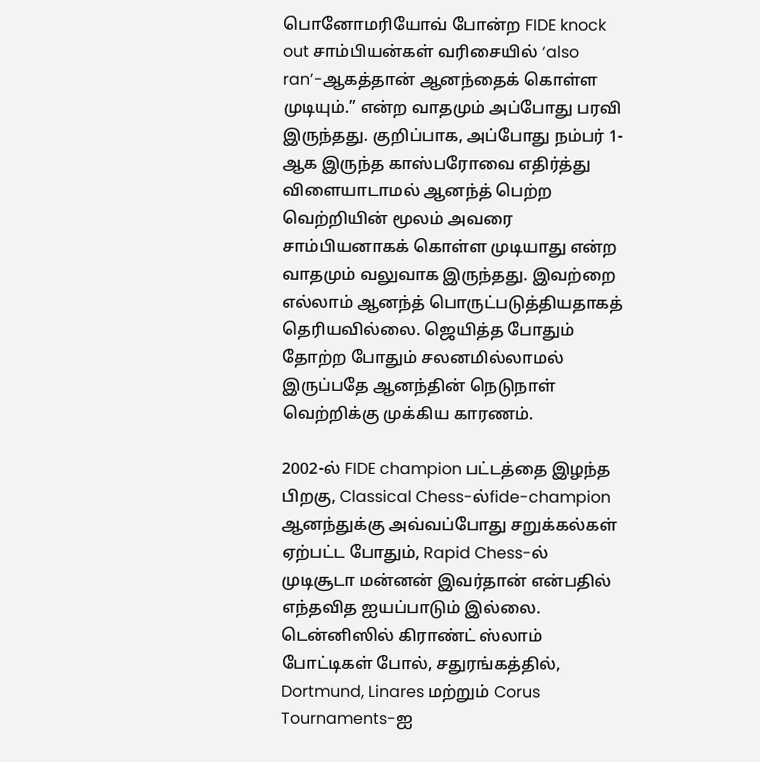பொனோமரியோவ் போன்ற FIDE knock out சாம்பியன்கள் வரிசையில் ‘also ran’-ஆகத்தான் ஆனந்தைக் கொள்ள முடியும்.” என்ற வாதமும் அப்போது பரவி இருந்தது. குறிப்பாக, அப்போது நம்பர் 1-ஆக இருந்த காஸ்பரோவை எதிர்த்து விளையாடாமல் ஆனந்த் பெற்ற வெற்றியின் மூலம் அவரை சாம்பியனாகக் கொள்ள முடியாது என்ற வாதமும் வலுவாக இருந்தது. இவற்றை எல்லாம் ஆனந்த் பொருட்படுத்தியதாகத் தெரியவில்லை. ஜெயித்த போதும் தோற்ற போதும் சலனமில்லாமல் இருப்பதே ஆனந்தின் நெடுநாள் வெற்றிக்கு முக்கிய காரணம்.

2002-ல் FIDE champion பட்டத்தை இழந்த பிறகு, Classical Chess-ல்fide-champion ஆனந்துக்கு அவ்வப்போது சறுக்கல்கள் ஏற்பட்ட போதும், Rapid Chess-ல் முடிசூடா மன்னன் இவர்தான் என்பதில் எந்தவித ஐயப்பாடும் இல்லை. டென்னிஸில் கிராண்ட் ஸ்லாம் போட்டிகள் போல், சதுரங்கத்தில், Dortmund, Linares மற்றும் Corus Tournaments-ஐ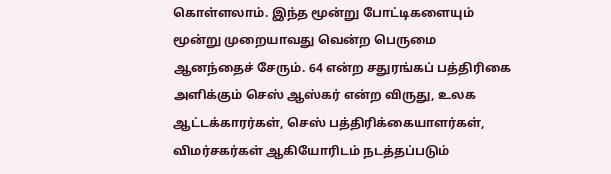கொள்ளலாம். இந்த மூன்று போட்டிகளையும் மூன்று முறையாவது வென்ற பெருமை ஆனந்தைச் சேரும். 64 என்ற சதுரங்கப் பத்திரிகை அளிக்கும் செஸ் ஆஸ்கர் என்ற விருது, உலக ஆட்டக்காரர்கள், செஸ் பத்திரிக்கையாளர்கள், விமர்சகர்கள் ஆகியோரிடம் நடத்தப்படும்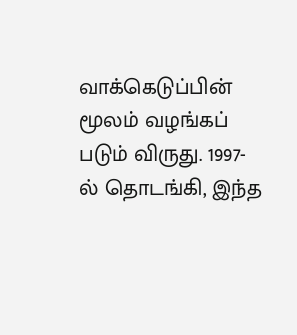வாக்கெடுப்பின் மூலம் வழங்கப் படும் விருது. 1997-ல் தொடங்கி, இந்த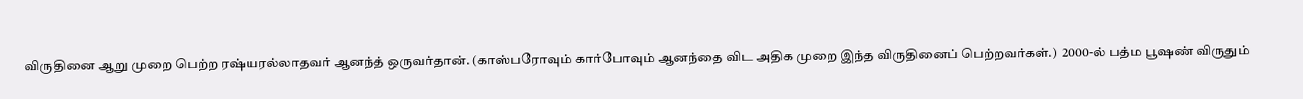விருதினை ஆறு முறை பெற்ற ரஷ்யரல்லாதவர் ஆனந்த் ஒருவர்தான். (காஸ்பரோவும் கார்போவும் ஆனந்தை விட அதிக முறை இந்த விருதினைப் பெற்றவர்கள்.)  2000-ல் பத்ம பூஷண் விருதும்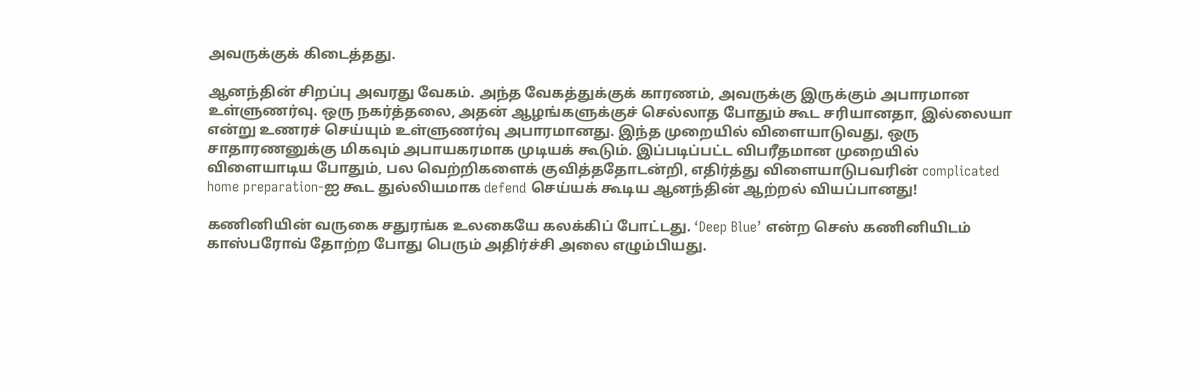அவருக்குக் கிடைத்தது.

ஆனந்தின் சிறப்பு அவரது வேகம். அந்த வேகத்துக்குக் காரணம், அவருக்கு இருக்கும் அபாரமான உள்ளுணர்வு. ஒரு நகர்த்தலை, அதன் ஆழங்களுக்குச் செல்லாத போதும் கூட சரியானதா, இல்லையா என்று உணரச் செய்யும் உள்ளுணர்வு அபாரமானது. இந்த முறையில் விளையாடுவது, ஒரு சாதாரணனுக்கு மிகவும் அபாயகரமாக முடியக் கூடும். இப்படிப்பட்ட விபரீதமான முறையில் விளையாடிய போதும், பல வெற்றிகளைக் குவித்ததோடன்றி, எதிர்த்து விளையாடுபவரின் complicated home preparation-ஐ கூட துல்லியமாக defend செய்யக் கூடிய ஆனந்தின் ஆற்றல் வியப்பானது!

கணினியின் வருகை சதுரங்க உலகையே கலக்கிப் போட்டது. ‘Deep Blue’ என்ற செஸ் கணினியிடம் காஸ்பரோவ் தோற்ற போது பெரும் அதிர்ச்சி அலை எழும்பியது.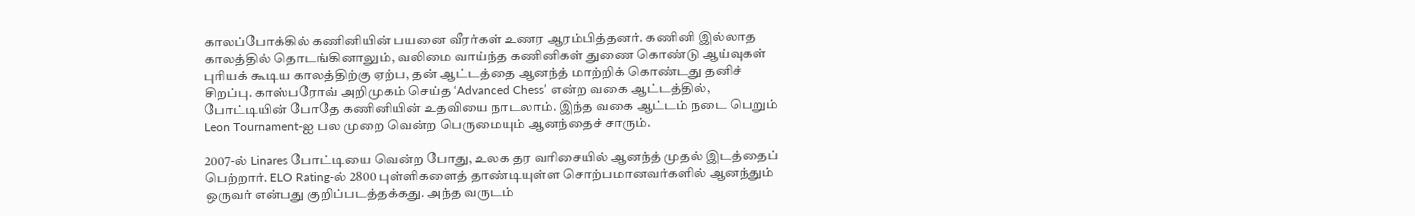காலப்போக்கில் கணினியின் பயனை வீரர்கள் உணர ஆரம்பித்தனர். கணினி இல்லாத காலத்தில் தொடங்கினாலும், வலிமை வாய்ந்த கணினிகள் துணை கொண்டு ஆய்வுகள் புரியக் கூடிய காலத்திற்கு ஏற்ப, தன் ஆட்டத்தை ஆனந்த் மாற்றிக் கொண்டது தனிச் சிறப்பு. காஸ்பரோவ் அறிமுகம் செய்த ‘Advanced Chess’ என்ற வகை ஆட்டத்தில், போட்டியின் போதே கணினியின் உதவியை நாடலாம். இந்த வகை ஆட்டம் நடை பெறும் Leon Tournament-ஐ பல முறை வென்ற பெருமையும் ஆனந்தைச் சாரும்.

2007-ல் Linares போட்டியை வென்ற போது, உலக தர வரிசையில் ஆனந்த் முதல் இடத்தைப் பெற்றார். ELO Rating-ல் 2800 புள்ளிகளைத் தாண்டியுள்ள சொற்பமானவர்களில் ஆனந்தும் ஒருவர் என்பது குறிப்படத்தக்கது. அந்த வருடம்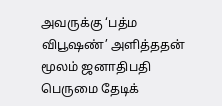அவருக்கு ‘பத்ம விபூஷண்’ அளித்ததன் மூலம் ஜனாதிபதி பெருமை தேடிக்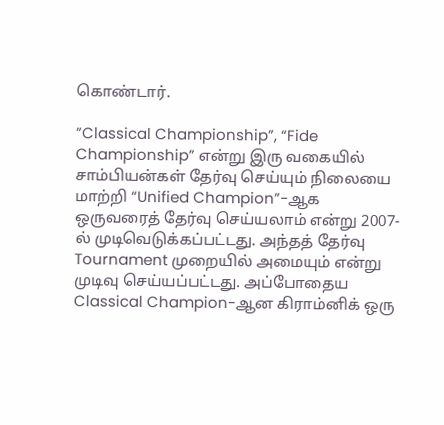கொண்டார்.

”Classical Championship”, “Fide Championship” என்று இரு வகையில் சாம்பியன்கள் தேர்வு செய்யும் நிலையை மாற்றி “Unified Champion”-ஆக ஒருவரைத் தேர்வு செய்யலாம் என்று 2007-ல் முடிவெடுக்கப்பட்டது. அந்தத் தேர்வு Tournament முறையில் அமையும் என்று முடிவு செய்யப்பட்டது. அப்போதைய Classical Champion-ஆன கிராம்னிக் ஒரு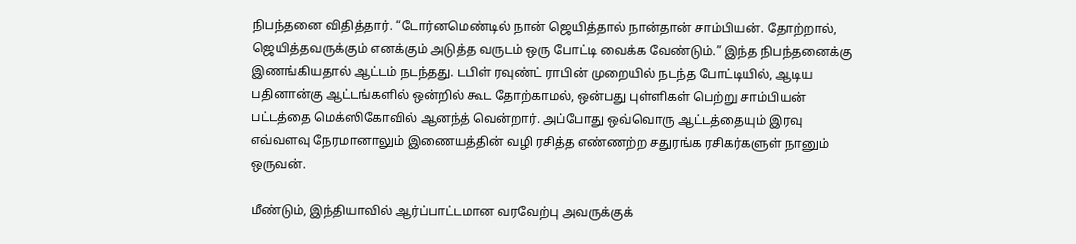நிபந்தனை விதித்தார். “டோர்னமெண்டில் நான் ஜெயித்தால் நான்தான் சாம்பியன். தோற்றால், ஜெயித்தவருக்கும் எனக்கும் அடுத்த வருடம் ஒரு போட்டி வைக்க வேண்டும்.” இந்த நிபந்தனைக்கு இணங்கியதால் ஆட்டம் நடந்தது. டபிள் ரவுண்ட் ராபின் முறையில் நடந்த போட்டியில், ஆடிய பதினான்கு ஆட்டங்களில் ஒன்றில் கூட தோற்காமல், ஒன்பது புள்ளிகள் பெற்று சாம்பியன் பட்டத்தை மெக்ஸிகோவில் ஆனந்த் வென்றார். அப்போது ஒவ்வொரு ஆட்டத்தையும் இரவு எவ்வளவு நேரமானாலும் இணையத்தின் வழி ரசித்த எண்ணற்ற சதுரங்க ரசிகர்களுள் நானும் ஒருவன்.

மீண்டும், இந்தியாவில் ஆர்ப்பாட்டமான வரவேற்பு அவருக்குக்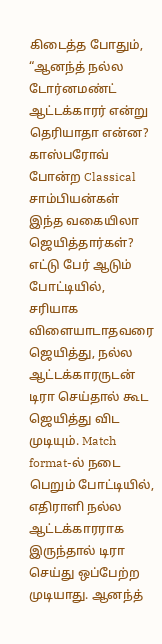கிடைத்த போதும், “ஆனந்த் நல்ல டோர்னமண்ட் ஆட்டக்காரர் என்று தெரியாதா என்ன? காஸ்பரோவ் போன்ற Classical சாம்பியன்கள் இந்த வகையிலா ஜெயித்தார்கள்? எட்டு பேர் ஆடும் போட்டியில், சரியாக விளையாடாதவரை ஜெயித்து, நல்ல ஆட்டக்காரருடன் டிரா செய்தால் கூட ஜெயித்து விட முடியும். Match format-ல் நடை பெறும் போட்டியில், எதிராளி நல்ல ஆட்டக்காரராக இருந்தால் டிரா செய்து ஒப்பேற்ற முடியாது. ஆனந்த்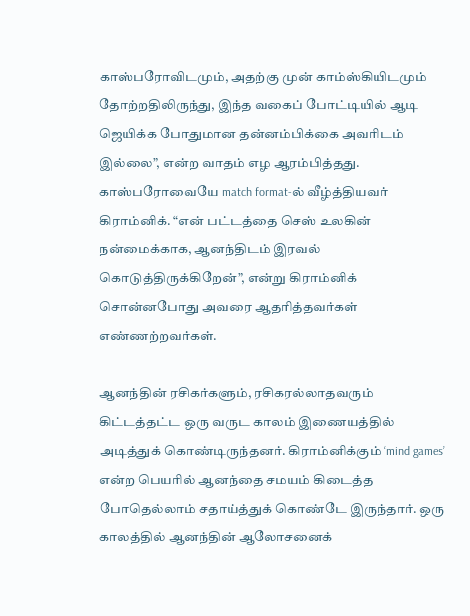காஸ்பரோவிடமும், அதற்கு முன் காம்ஸ்கியிடமும் தோற்றதிலிருந்து, இந்த வகைப் போட்டியில் ஆடி ஜெயிக்க போதுமான தன்னம்பிக்கை அவரிடம் இல்லை”, என்ற வாதம் எழ ஆரம்பித்தது. காஸ்பரோவையே match format-ல் வீழ்த்தியவர் கிராம்னிக். “என் பட்டத்தை செஸ் உலகின் நன்மைக்காக, ஆனந்திடம் இரவல் கொடுத்திருக்கிறேன்”, என்று கிராம்னிக்  சொன்னபோது அவரை ஆதரித்தவர்கள் எண்ணற்றவர்கள்.

ஆனந்தின் ரசிகர்களும், ரசிகரல்லாதவரும் கிட்டத்தட்ட ஒரு வருட காலம் இணையத்தில் அடித்துக் கொண்டிருந்தனர். கிராம்னிக்கும் ‘mind games’ என்ற பெயரில் ஆனந்தை சமயம் கிடைத்த போதெல்லாம் சதாய்த்துக் கொண்டே இருந்தார். ஒரு காலத்தில் ஆனந்தின் ஆலோசனைக்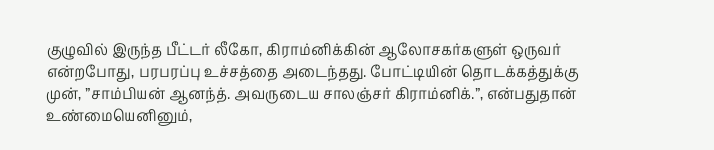குழுவில் இருந்த பீட்டர் லீகோ, கிராம்னிக்கின் ஆலோசகர்களுள் ஒருவர் என்றபோது, பரபரப்பு உச்சத்தை அடைந்தது. போட்டியின் தொடக்கத்துக்கு முன், ”சாம்பியன் ஆனந்த். அவருடைய சாலஞ்சர் கிராம்னிக்.”, என்பதுதான் உண்மையெனினும்,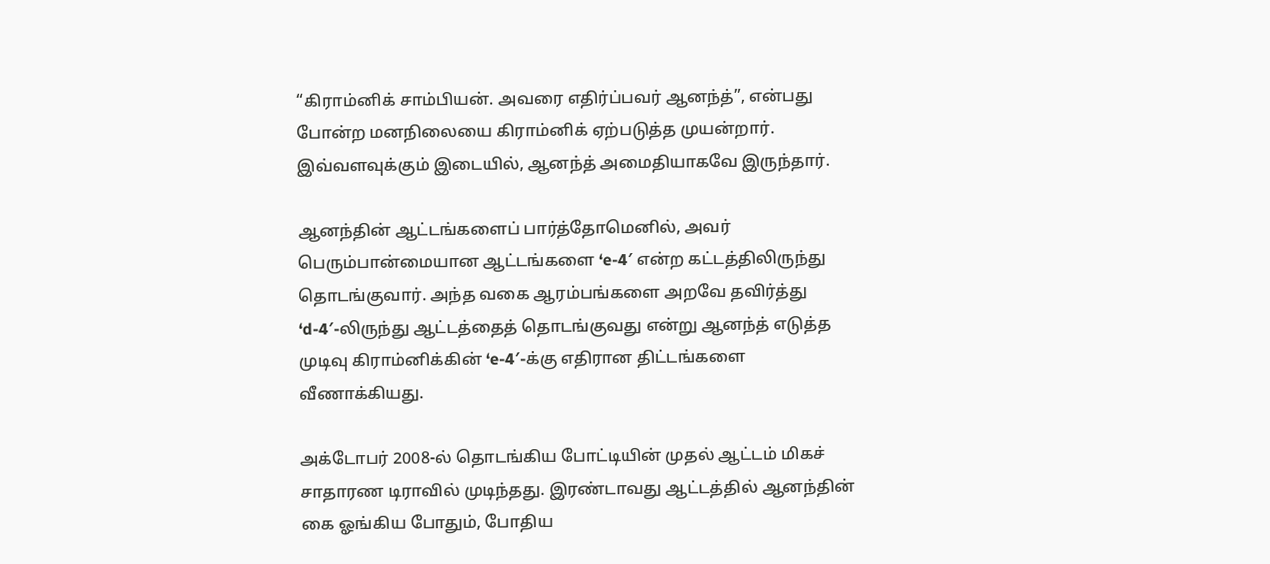“கிராம்னிக் சாம்பியன். அவரை எதிர்ப்பவர் ஆனந்த்”, என்பது போன்ற மனநிலையை கிராம்னிக் ஏற்படுத்த முயன்றார். இவ்வளவுக்கும் இடையில், ஆனந்த் அமைதியாகவே இருந்தார்.

ஆனந்தின் ஆட்டங்களைப் பார்த்தோமெனில், அவர் பெரும்பான்மையான ஆட்டங்களை ‘e-4′ என்ற கட்டத்திலிருந்து தொடங்குவார். அந்த வகை ஆரம்பங்களை அறவே தவிர்த்து ‘d-4′-லிருந்து ஆட்டத்தைத் தொடங்குவது என்று ஆனந்த் எடுத்த முடிவு கிராம்னிக்கின் ‘e-4′-க்கு எதிரான திட்டங்களை வீணாக்கியது.

அக்டோபர் 2008-ல் தொடங்கிய போட்டியின் முதல் ஆட்டம் மிகச் சாதாரண டிராவில் முடிந்தது. இரண்டாவது ஆட்டத்தில் ஆனந்தின் கை ஓங்கிய போதும், போதிய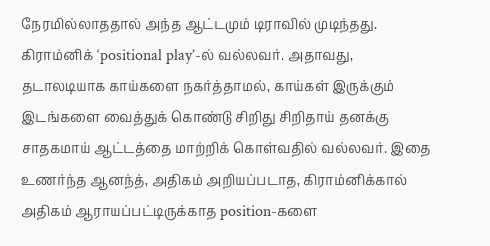நேரமில்லாததால் அந்த ஆட்டமும் டிராவில் முடிந்தது. கிராம்னிக் ‘positional play’-ல் வல்லவர். அதாவது, தடாலடியாக காய்களை நகர்த்தாமல், காய்கள் இருக்கும் இடங்களை வைத்துக் கொண்டு சிறிது சிறிதாய் தனக்கு சாதகமாய் ஆட்டத்தை மாற்றிக் கொள்வதில் வல்லவர். இதை உணர்ந்த ஆனந்த், அதிகம் அறியப்படாத, கிராம்னிக்கால் அதிகம் ஆராயப்பட்டிருக்காத position-களை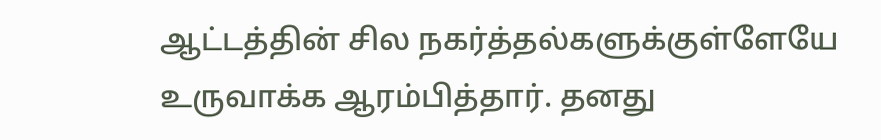ஆட்டத்தின் சில நகர்த்தல்களுக்குள்ளேயே உருவாக்க ஆரம்பித்தார். தனது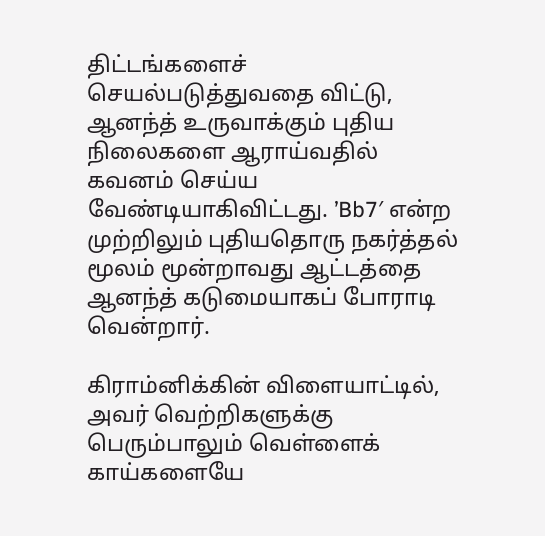திட்டங்களைச் செயல்படுத்துவதை விட்டு, ஆனந்த் உருவாக்கும் புதிய நிலைகளை ஆராய்வதில் கவனம் செய்ய வேண்டியாகிவிட்டது. ’Bb7′ என்ற முற்றிலும் புதியதொரு நகர்த்தல் மூலம் மூன்றாவது ஆட்டத்தை ஆனந்த் கடுமையாகப் போராடி வென்றார்.

கிராம்னிக்கின் விளையாட்டில், அவர் வெற்றிகளுக்கு பெரும்பாலும் வெள்ளைக் காய்களையே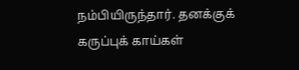நம்பியிருந்தார். தனக்குக் கருப்புக் காய்கள்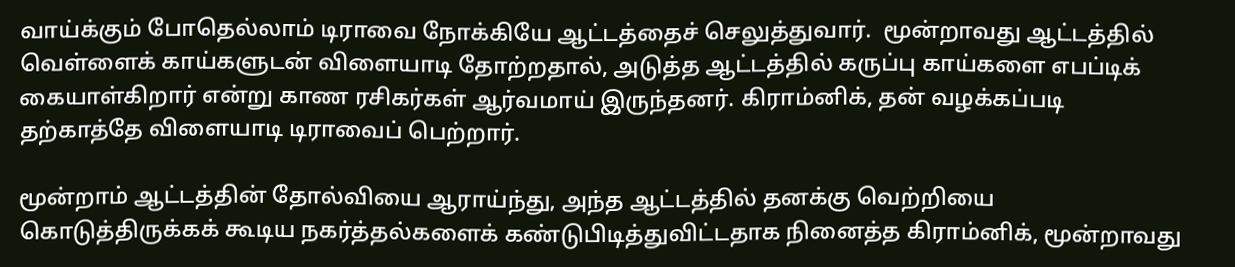வாய்க்கும் போதெல்லாம் டிராவை நோக்கியே ஆட்டத்தைச் செலுத்துவார்.  மூன்றாவது ஆட்டத்தில் வெள்ளைக் காய்களுடன் விளையாடி தோற்றதால், அடுத்த ஆட்டத்தில் கருப்பு காய்களை எபப்டிக் கையாள்கிறார் என்று காண ரசிகர்கள் ஆர்வமாய் இருந்தனர். கிராம்னிக், தன் வழக்கப்படி தற்காத்தே விளையாடி டிராவைப் பெற்றார்.

மூன்றாம் ஆட்டத்தின் தோல்வியை ஆராய்ந்து, அந்த ஆட்டத்தில் தனக்கு வெற்றியை கொடுத்திருக்கக் கூடிய நகர்த்தல்களைக் கண்டுபிடித்துவிட்டதாக நினைத்த கிராம்னிக், மூன்றாவது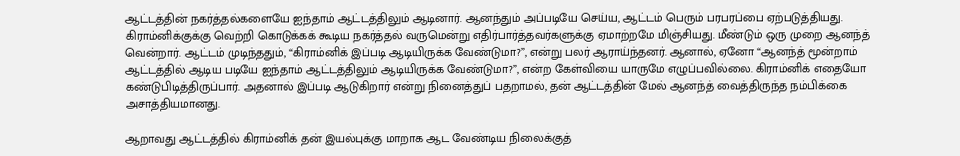ஆட்டத்தின் நகர்த்தல்களையே ஐந்தாம் ஆட்டத்திலும் ஆடினார். ஆனந்தும் அப்படியே செய்ய, ஆட்டம் பெரும் பரபரப்பை ஏற்படுத்தியது. கிராம்னிக்குக்கு வெற்றி கொடுக்கக் கூடிய நகர்த்தல் வருமென்று எதிர்பார்த்தவர்களுக்கு ஏமாற்றமே மிஞ்சியது. மீண்டும் ஒரு முறை ஆனந்த் வென்றார். ஆட்டம் முடிந்ததும், “கிராம்னிக் இப்படி ஆடியிருக்க வேண்டுமா?”, என்று பலர் ஆராய்ந்தனர். ஆனால், ஏனோ “ஆனந்த் மூன்றாம் ஆட்டத்தில் ஆடிய படியே ஐந்தாம் ஆட்டத்திலும் ஆடியிருக்க வேண்டுமா?”, என்ற கேள்வியை யாருமே எழுப்பவில்லை. கிராம்னிக் எதையோ கண்டுபிடித்திருப்பார். அதனால் இப்படி ஆடுகிறார் என்று நினைத்துப் பதறாமல், தன் ஆட்டத்தின் மேல் ஆனந்த் வைத்திருந்த நம்பிக்கை அசாத்தியமானது.

ஆறாவது ஆட்டத்தில் கிராம்னிக் தன் இயல்புக்கு மாறாக ஆட வேண்டிய நிலைக்குத்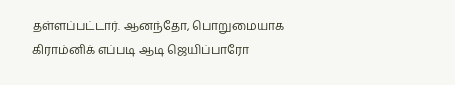தள்ளப்பட்டார். ஆனந்தோ, பொறுமையாக கிராம்னிக் எப்படி ஆடி ஜெயிப்பாரோ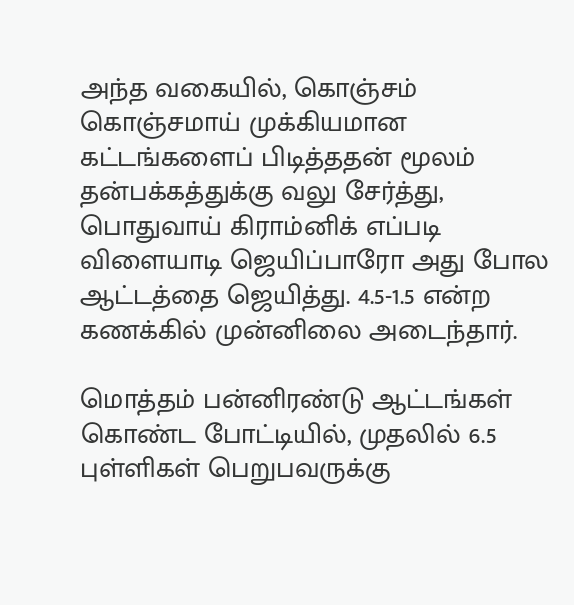அந்த வகையில், கொஞ்சம் கொஞ்சமாய் முக்கியமான கட்டங்களைப் பிடித்ததன் மூலம் தன்பக்கத்துக்கு வலு சேர்த்து, பொதுவாய் கிராம்னிக் எப்படி விளையாடி ஜெயிப்பாரோ அது போல ஆட்டத்தை ஜெயித்து. 4.5-1.5 என்ற கணக்கில் முன்னிலை அடைந்தார்.

மொத்தம் பன்னிரண்டு ஆட்டங்கள் கொண்ட போட்டியில், முதலில் 6.5 புள்ளிகள் பெறுபவருக்கு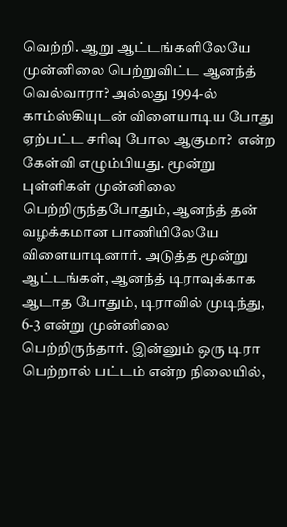வெற்றி. ஆறு ஆட்டங்களிலேயே முன்னிலை பெற்றுவிட்ட ஆனந்த் வெல்வாரா? அல்லது 1994-ல் காம்ஸ்கியுடன் விளையாடிய போது ஏற்பட்ட சரிவு போல ஆகுமா?  என்ற கேள்வி எழும்பியது. மூன்று புள்ளிகள் முன்னிலை பெற்றிருந்தபோதும், ஆனந்த் தன் வழக்கமான பாணியிலேயே விளையாடினார். அடுத்த மூன்று ஆட்டங்கள், ஆனந்த் டிராவுக்காக ஆடாத போதும், டிராவில் முடிந்து, 6-3 என்று முன்னிலை பெற்றிருந்தார். இன்னும் ஒரு டிரா பெற்றால் பட்டம் என்ற நிலையில்,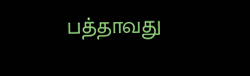பத்தாவது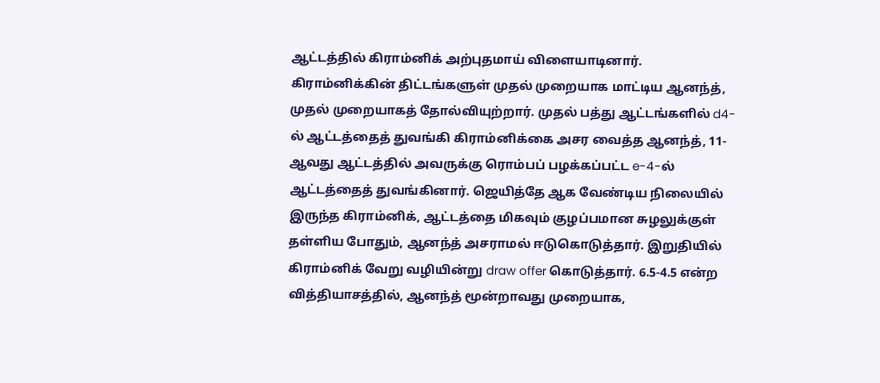ஆட்டத்தில் கிராம்னிக் அற்புதமாய் விளையாடினார். கிராம்னிக்கின் திட்டங்களுள் முதல் முறையாக மாட்டிய ஆனந்த், முதல் முறையாகத் தோல்வியுற்றார். முதல் பத்து ஆட்டங்களில் d4-ல் ஆட்டத்தைத் துவங்கி கிராம்னிக்கை அசர வைத்த ஆனந்த், 11-ஆவது ஆட்டத்தில் அவருக்கு ரொம்பப் பழக்கப்பட்ட e-4-ல் ஆட்டத்தைத் துவங்கினார். ஜெயித்தே ஆக வேண்டிய நிலையில் இருந்த கிராம்னிக், ஆட்டத்தை மிகவும் குழப்பமான சுழலுக்குள் தள்ளிய போதும், ஆனந்த் அசராமல் ஈடுகொடுத்தார். இறுதியில் கிராம்னிக் வேறு வழியின்று draw offer கொடுத்தார். 6.5-4.5 என்ற வித்தியாசத்தில், ஆனந்த் மூன்றாவது முறையாக,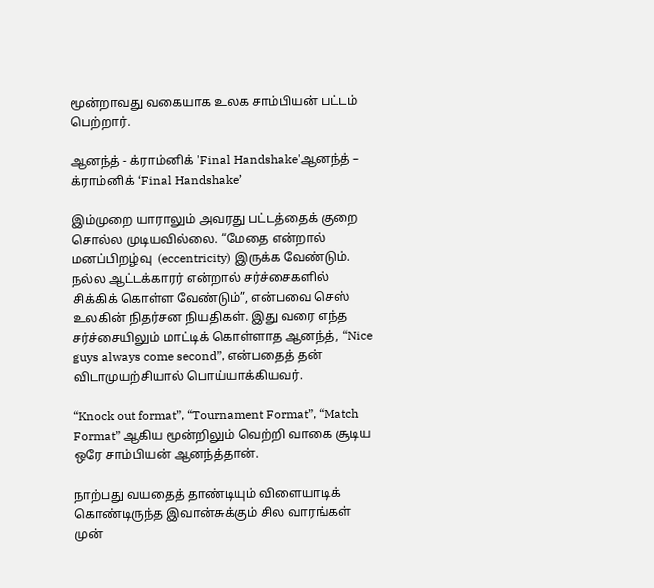மூன்றாவது வகையாக உலக சாம்பியன் பட்டம் பெற்றார்.

ஆனந்த் - க்ராம்னிக் 'Final Handshake'ஆனந்த் – க்ராம்னிக் ‘Final Handshake’

இம்முறை யாராலும் அவரது பட்டத்தைக் குறை சொல்ல முடியவில்லை. “மேதை என்றால் மனப்பிறழ்வு  (eccentricity) இருக்க வேண்டும். நல்ல ஆட்டக்காரர் என்றால் சர்ச்சைகளில் சிக்கிக் கொள்ள வேண்டும்”, என்பவை செஸ் உலகின் நிதர்சன நியதிகள். இது வரை எந்த சர்ச்சையிலும் மாட்டிக் கொள்ளாத ஆனந்த், “Nice guys always come second”, என்பதைத் தன் விடாமுயற்சியால் பொய்யாக்கியவர்.

“Knock out format”, “Tournament Format”, “Match Format” ஆகிய மூன்றிலும் வெற்றி வாகை சூடிய ஒரே சாம்பியன் ஆனந்த்தான்.

நாற்பது வயதைத் தாண்டியும் விளையாடிக் கொண்டிருந்த இவான்சுக்கும் சில வாரங்கள் முன்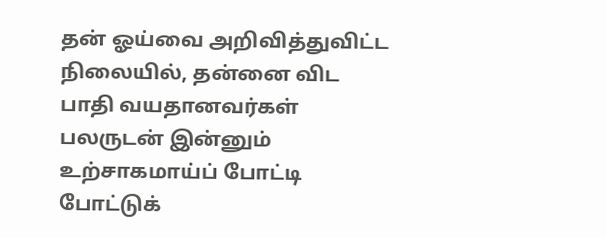தன் ஓய்வை அறிவித்துவிட்ட நிலையில், தன்னை விட பாதி வயதானவர்கள் பலருடன் இன்னும் உற்சாகமாய்ப் போட்டி போட்டுக்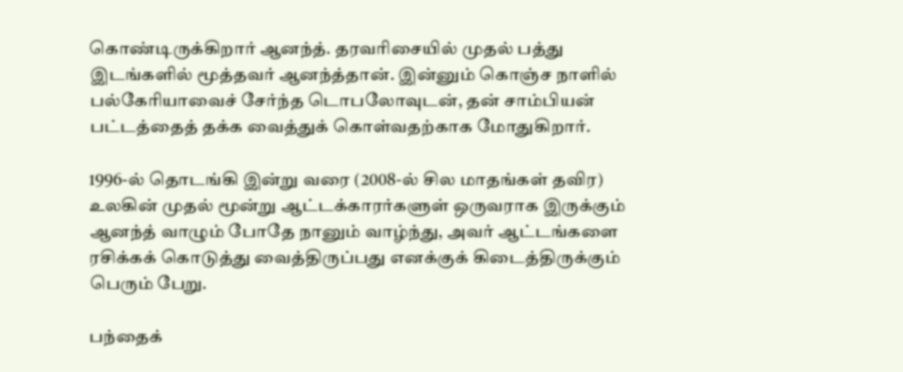கொண்டிருக்கிறார் ஆனந்த். தரவரிசையில் முதல் பத்து இடங்களில் மூத்தவர் ஆனந்த்தான். இன்னும் கொஞ்ச நாளில் பல்கேரியாவைச் சேர்ந்த டொபலோவுடன், தன் சாம்பியன் பட்டத்தைத் தக்க வைத்துக் கொள்வதற்காக மோதுகிறார்.

1996-ல் தொடங்கி இன்று வரை (2008-ல் சில மாதங்கள் தவிர) உலகின் முதல் மூன்று ஆட்டக்காரர்களுள் ஒருவராக இருக்கும் ஆனந்த் வாழும் போதே நானும் வாழ்ந்து, அவர் ஆட்டங்களை ரசிக்கக் கொடுத்து வைத்திருப்பது எனக்குக் கிடைத்திருக்கும் பெரும் பேறு.

பந்தைக்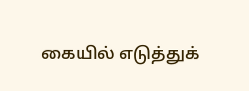கையில் எடுத்துக்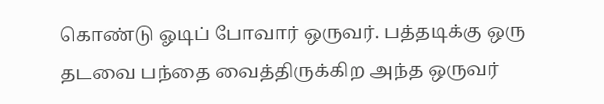கொண்டு ஓடிப் போவார் ஒருவர். பத்தடிக்கு ஒரு தடவை பந்தை வைத்திருக்கிற அந்த ஒருவர்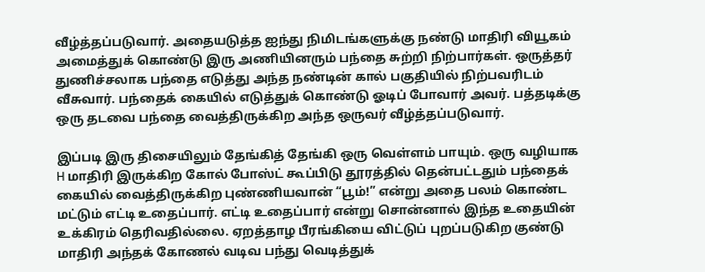வீழ்த்தப்படுவார். அதையடுத்த ஐந்து நிமிடங்களுக்கு நண்டு மாதிரி வியூகம் அமைத்துக் கொண்டு இரு அணியினரும் பந்தை சுற்றி நிற்பார்கள். ஒருத்தர் துணிச்சலாக பந்தை எடுத்து அந்த நண்டின் கால் பகுதியில் நிற்பவரிடம் வீசுவார். பந்தைக் கையில் எடுத்துக் கொண்டு ஓடிப் போவார் அவர். பத்தடிக்கு ஒரு தடவை பந்தை வைத்திருக்கிற அந்த ஒருவர் வீழ்த்தப்படுவார்.

இப்படி இரு திசையிலும் தேங்கித் தேங்கி ஒரு வெள்ளம் பாயும். ஒரு வழியாக H மாதிரி இருக்கிற கோல் போஸ்ட் கூப்பிடு தூரத்தில் தென்பட்டதும் பந்தைக் கையில் வைத்திருக்கிற புண்ணியவான் “பூம்!” என்று அதை பலம் கொண்ட மட்டும் எட்டி உதைப்பார். எட்டி உதைப்பார் என்று சொன்னால் இந்த உதையின் உக்கிரம் தெரிவதில்லை. ஏறத்தாழ பீரங்கியை விட்டுப் புறப்படுகிற குண்டு மாதிரி அந்தக் கோணல் வடிவ பந்து வெடித்துக்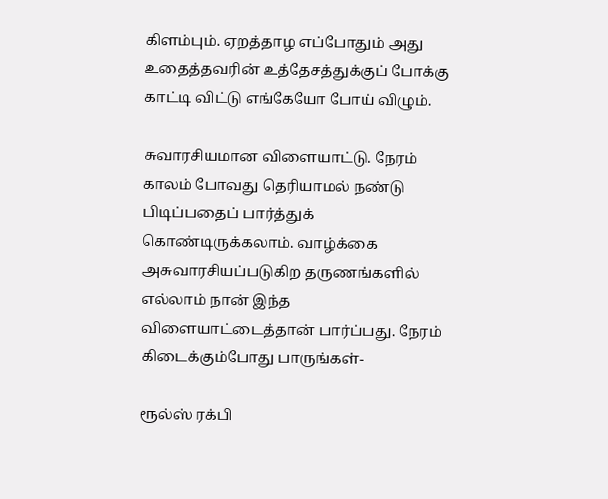கிளம்பும். ஏறத்தாழ எப்போதும் அது உதைத்தவரின் உத்தேசத்துக்குப் போக்கு காட்டி விட்டு எங்கேயோ போய் விழும்.

சுவாரசியமான விளையாட்டு. நேரம் காலம் போவது தெரியாமல் நண்டு பிடிப்பதைப் பார்த்துக் கொண்டிருக்கலாம். வாழ்க்கை அசுவாரசியப்படுகிற தருணங்களில் எல்லாம் நான் இந்த விளையாட்டைத்தான் பார்ப்பது. நேரம் கிடைக்கும்போது பாருங்கள்-

ரூல்ஸ் ரக்பி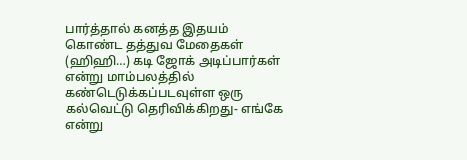பார்த்தால் கனத்த இதயம் கொண்ட தத்துவ மேதைகள் (ஹிஹி…) கடி ஜோக் அடிப்பார்கள் என்று மாம்பலத்தில் கண்டெடுக்கப்படவுள்ள ஒரு கல்வெட்டு தெரிவிக்கிறது- எங்கே என்று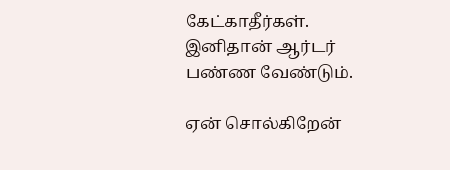கேட்காதீர்கள். இனிதான் ஆர்டர் பண்ண வேண்டும்.

ஏன் சொல்கிறேன்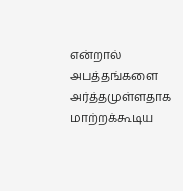என்றால் அபத்தங்களை அர்த்தமுள்ளதாக மாற்றக்கூடிய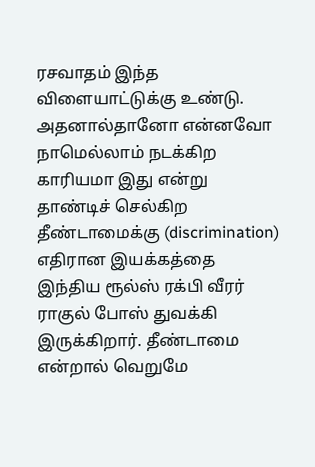ரசவாதம் இந்த விளையாட்டுக்கு உண்டு. அதனால்தானோ என்னவோ நாமெல்லாம் நடக்கிற காரியமா இது என்று தாண்டிச் செல்கிற தீண்டாமைக்கு (discrimination) எதிரான இயக்கத்தை இந்திய ரூல்ஸ் ரக்பி வீரர் ராகுல் போஸ் துவக்கி இருக்கிறார். தீண்டாமை என்றால் வெறுமே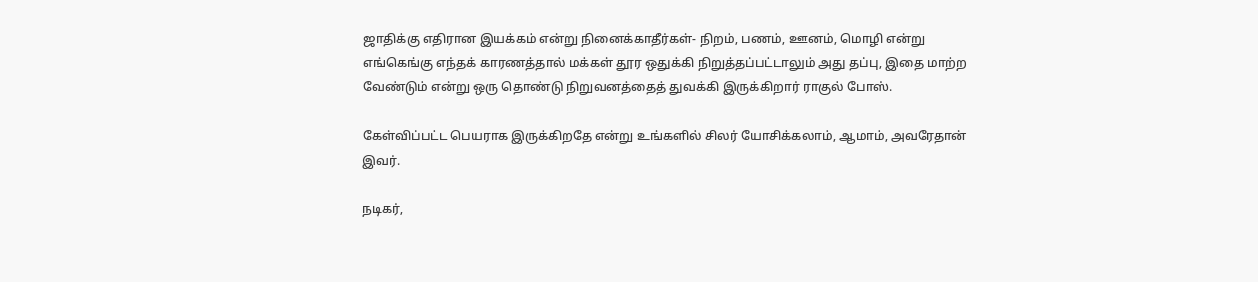ஜாதிக்கு எதிரான இயக்கம் என்று நினைக்காதீர்கள்- நிறம், பணம், ஊனம், மொழி என்று எங்கெங்கு எந்தக் காரணத்தால் மக்கள் தூர ஒதுக்கி நிறுத்தப்பட்டாலும் அது தப்பு, இதை மாற்ற வேண்டும் என்று ஒரு தொண்டு நிறுவனத்தைத் துவக்கி இருக்கிறார் ராகுல் போஸ்.

கேள்விப்பட்ட பெயராக இருக்கிறதே என்று உங்களில் சிலர் யோசிக்கலாம், ஆமாம், அவரேதான் இவர்.

நடிகர்,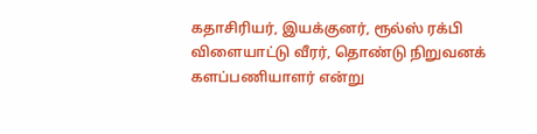கதாசிரியர், இயக்குனர், ரூல்ஸ் ரக்பி விளையாட்டு வீரர், தொண்டு நிறுவனக் களப்பணியாளர் என்று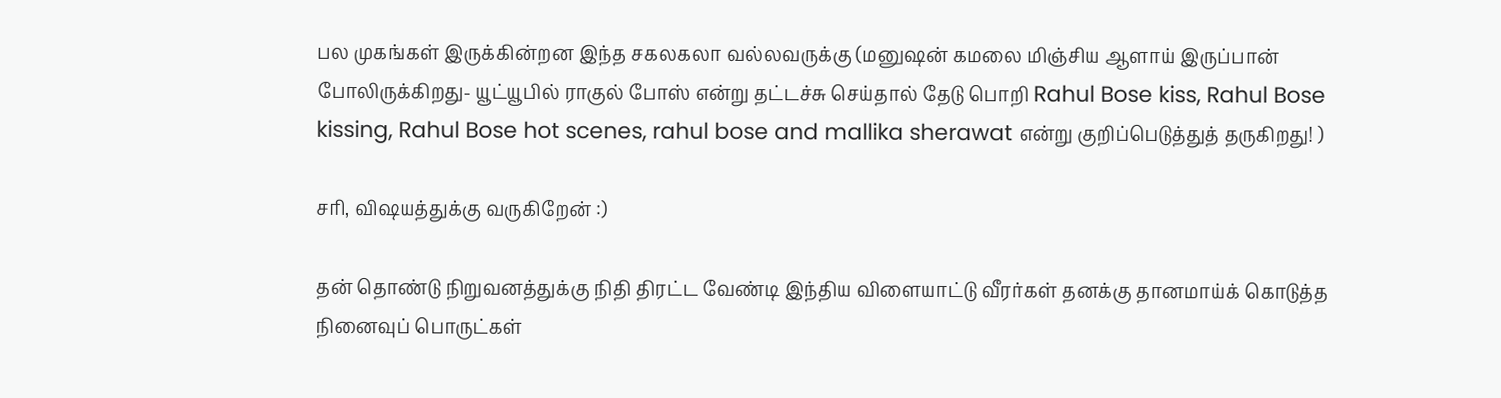பல முகங்கள் இருக்கின்றன இந்த சகலகலா வல்லவருக்கு (மனுஷன் கமலை மிஞ்சிய ஆளாய் இருப்பான் போலிருக்கிறது- யூட்யூபில் ராகுல் போஸ் என்று தட்டச்சு செய்தால் தேடு பொறி Rahul Bose kiss, Rahul Bose kissing, Rahul Bose hot scenes, rahul bose and mallika sherawat என்று குறிப்பெடுத்துத் தருகிறது! )

சரி, விஷயத்துக்கு வருகிறேன் :)

தன் தொண்டு நிறுவனத்துக்கு நிதி திரட்ட வேண்டி இந்திய விளையாட்டு வீரர்கள் தனக்கு தானமாய்க் கொடுத்த நினைவுப் பொருட்கள்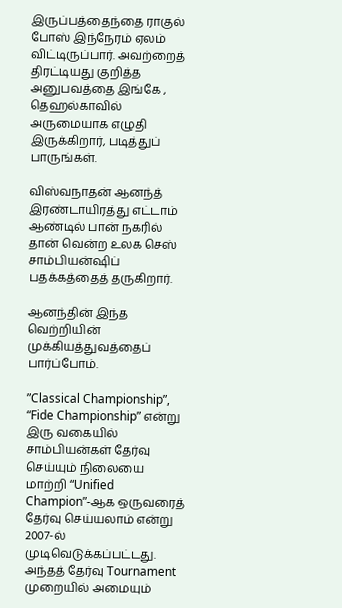இருப்பத்தைந்தை ராகுல் போஸ் இந்நேரம் ஏலம் விட்டிருப்பார். அவற்றைத் திரட்டியது குறித்த அனுபவத்தை இங்கே , தெஹல்காவில் அருமையாக எழுதி இருக்கிறார், படித்துப் பாருங்கள்.

விஸ்வநாதன் ஆனந்த் இரண்டாயிரத்து எட்டாம் ஆண்டில் பான் நகரில் தான் வென்ற உலக செஸ் சாம்பியன்ஷிப் பதக்கத்தைத் தருகிறார்.

ஆனந்தின் இந்த வெற்றியின் முக்கியத்துவத்தைப் பார்ப்போம்.

”Classical Championship”, “Fide Championship” என்று இரு வகையில் சாம்பியன்கள் தேர்வு செய்யும் நிலையை மாற்றி “Unified Champion”-ஆக ஒருவரைத் தேர்வு செய்யலாம் என்று 2007-ல் முடிவெடுக்கப்பட்டது. அந்தத் தேர்வு Tournament முறையில் அமையும்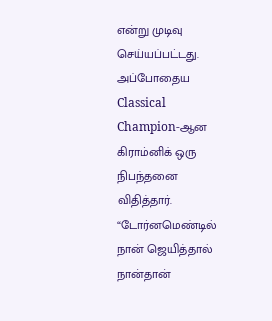என்று முடிவு செய்யப்பட்டது. அப்போதைய Classical Champion-ஆன கிராம்னிக் ஒரு நிபந்தனை விதித்தார். “டோர்னமெண்டில் நான் ஜெயித்தால் நான்தான்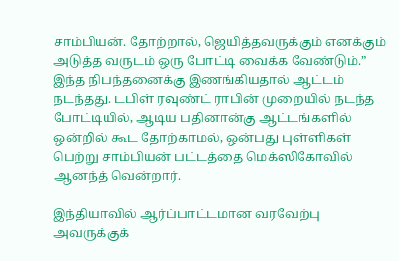சாம்பியன். தோற்றால், ஜெயித்தவருக்கும் எனக்கும் அடுத்த வருடம் ஒரு போட்டி வைக்க வேண்டும்.” இந்த நிபந்தனைக்கு இணங்கியதால் ஆட்டம் நடந்தது. டபிள் ரவுண்ட் ராபின் முறையில் நடந்த போட்டியில், ஆடிய பதினான்கு ஆட்டங்களில் ஒன்றில் கூட தோற்காமல், ஒன்பது புள்ளிகள் பெற்று சாம்பியன் பட்டத்தை மெக்ஸிகோவில் ஆனந்த் வென்றார்.

இந்தியாவில் ஆர்ப்பாட்டமான வரவேற்பு அவருக்குக்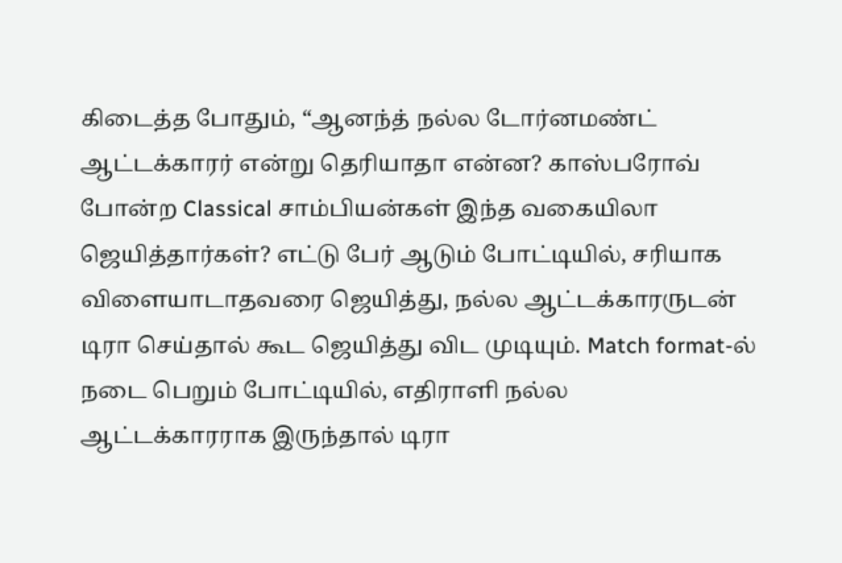கிடைத்த போதும், “ஆனந்த் நல்ல டோர்னமண்ட் ஆட்டக்காரர் என்று தெரியாதா என்ன? காஸ்பரோவ் போன்ற Classical சாம்பியன்கள் இந்த வகையிலா ஜெயித்தார்கள்? எட்டு பேர் ஆடும் போட்டியில், சரியாக விளையாடாதவரை ஜெயித்து, நல்ல ஆட்டக்காரருடன் டிரா செய்தால் கூட ஜெயித்து விட முடியும். Match format-ல் நடை பெறும் போட்டியில், எதிராளி நல்ல ஆட்டக்காரராக இருந்தால் டிரா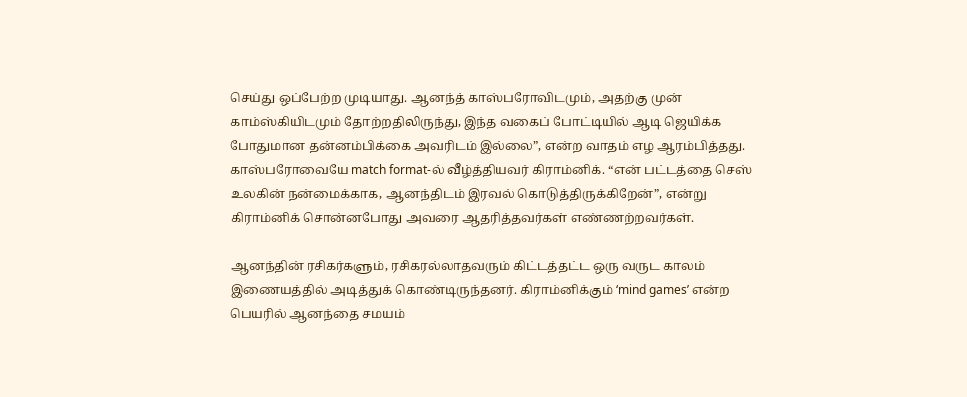செய்து ஒப்பேற்ற முடியாது. ஆனந்த் காஸ்பரோவிடமும், அதற்கு முன் காம்ஸ்கியிடமும் தோற்றதிலிருந்து, இந்த வகைப் போட்டியில் ஆடி ஜெயிக்க போதுமான தன்னம்பிக்கை அவரிடம் இல்லை”, என்ற வாதம் எழ ஆரம்பித்தது. காஸ்பரோவையே match format-ல் வீழ்த்தியவர் கிராம்னிக். “என் பட்டத்தை செஸ் உலகின் நன்மைக்காக, ஆனந்திடம் இரவல் கொடுத்திருக்கிறேன்”, என்று கிராம்னிக் சொன்னபோது அவரை ஆதரித்தவர்கள் எண்ணற்றவர்கள்.

ஆனந்தின் ரசிகர்களும், ரசிகரல்லாதவரும் கிட்டத்தட்ட ஒரு வருட காலம் இணையத்தில் அடித்துக் கொண்டிருந்தனர். கிராம்னிக்கும் ‘mind games’ என்ற பெயரில் ஆனந்தை சமயம்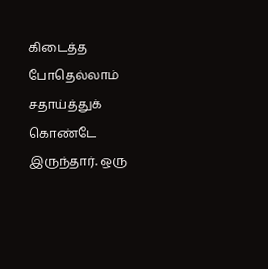கிடைத்த போதெல்லாம் சதாய்த்துக் கொண்டே இருந்தார். ஒரு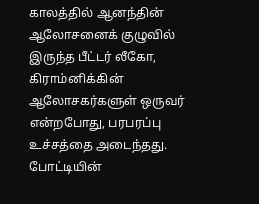காலத்தில் ஆனந்தின் ஆலோசனைக் குழுவில் இருந்த பீட்டர் லீகோ, கிராம்னிக்கின் ஆலோசகர்களுள் ஒருவர் என்றபோது, பரபரப்பு உச்சத்தை அடைந்தது. போட்டியின்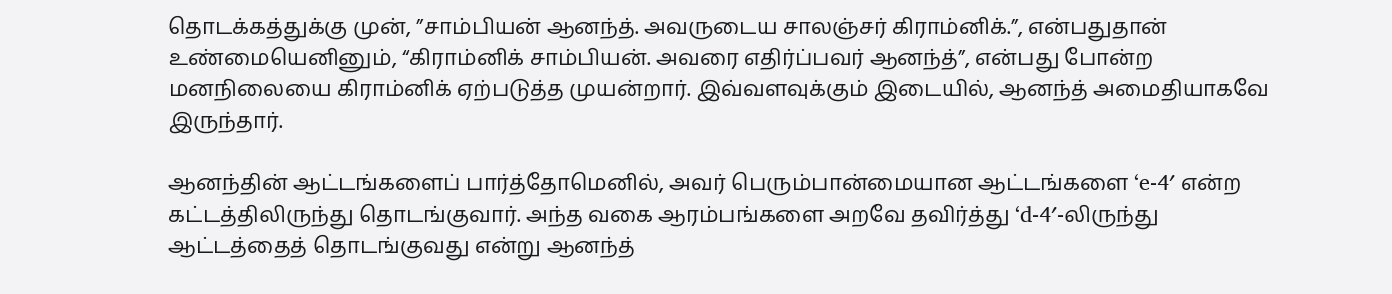தொடக்கத்துக்கு முன், ”சாம்பியன் ஆனந்த். அவருடைய சாலஞ்சர் கிராம்னிக்.”, என்பதுதான் உண்மையெனினும், “கிராம்னிக் சாம்பியன். அவரை எதிர்ப்பவர் ஆனந்த்”, என்பது போன்ற மனநிலையை கிராம்னிக் ஏற்படுத்த முயன்றார். இவ்வளவுக்கும் இடையில், ஆனந்த் அமைதியாகவே இருந்தார்.

ஆனந்தின் ஆட்டங்களைப் பார்த்தோமெனில், அவர் பெரும்பான்மையான ஆட்டங்களை ‘e-4′ என்ற கட்டத்திலிருந்து தொடங்குவார். அந்த வகை ஆரம்பங்களை அறவே தவிர்த்து ‘d-4′-லிருந்து ஆட்டத்தைத் தொடங்குவது என்று ஆனந்த்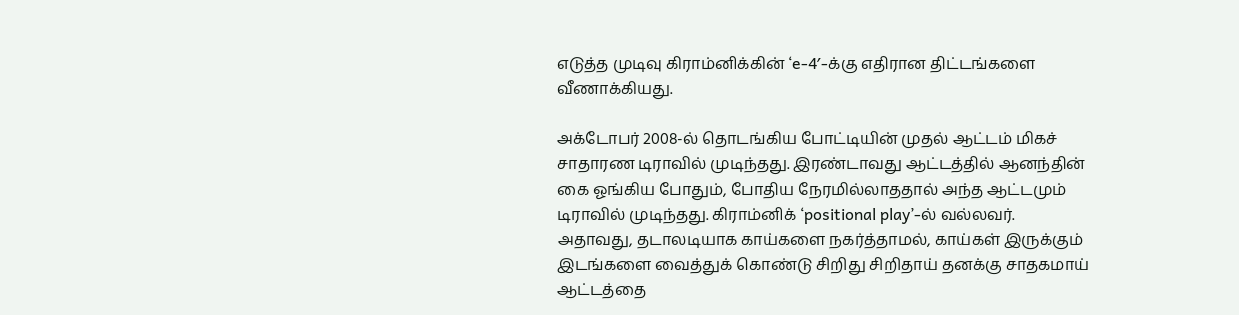எடுத்த முடிவு கிராம்னிக்கின் ‘e-4′-க்கு எதிரான திட்டங்களை வீணாக்கியது.

அக்டோபர் 2008-ல் தொடங்கிய போட்டியின் முதல் ஆட்டம் மிகச் சாதாரண டிராவில் முடிந்தது. இரண்டாவது ஆட்டத்தில் ஆனந்தின் கை ஓங்கிய போதும், போதிய நேரமில்லாததால் அந்த ஆட்டமும் டிராவில் முடிந்தது. கிராம்னிக் ‘positional play’-ல் வல்லவர். அதாவது, தடாலடியாக காய்களை நகர்த்தாமல், காய்கள் இருக்கும் இடங்களை வைத்துக் கொண்டு சிறிது சிறிதாய் தனக்கு சாதகமாய் ஆட்டத்தை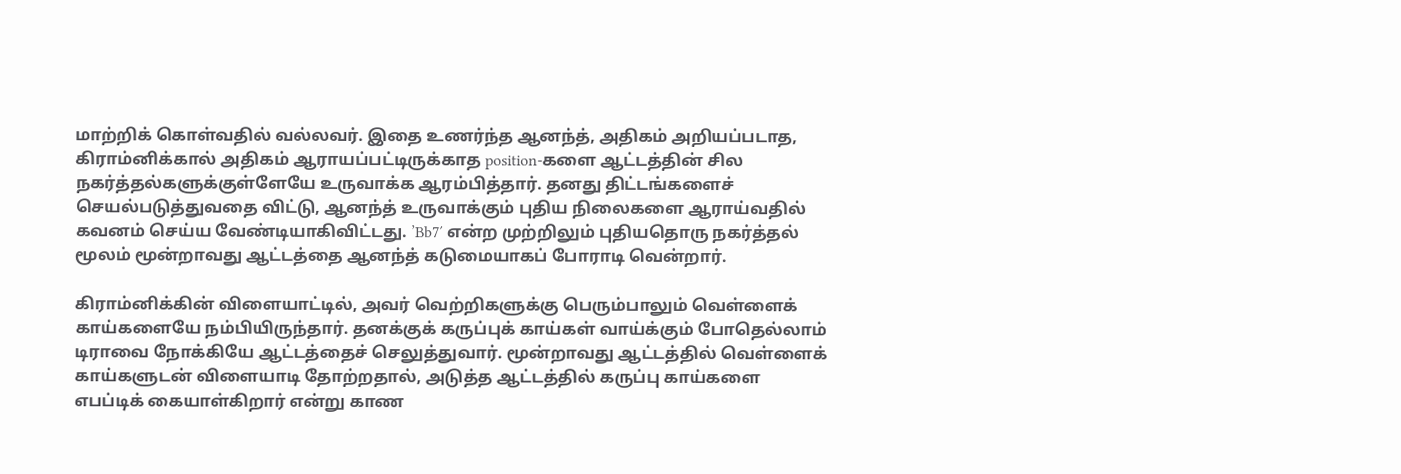மாற்றிக் கொள்வதில் வல்லவர். இதை உணர்ந்த ஆனந்த், அதிகம் அறியப்படாத, கிராம்னிக்கால் அதிகம் ஆராயப்பட்டிருக்காத position-களை ஆட்டத்தின் சில நகர்த்தல்களுக்குள்ளேயே உருவாக்க ஆரம்பித்தார். தனது திட்டங்களைச் செயல்படுத்துவதை விட்டு, ஆனந்த் உருவாக்கும் புதிய நிலைகளை ஆராய்வதில் கவனம் செய்ய வேண்டியாகிவிட்டது. ’Bb7′ என்ற முற்றிலும் புதியதொரு நகர்த்தல் மூலம் மூன்றாவது ஆட்டத்தை ஆனந்த் கடுமையாகப் போராடி வென்றார்.

கிராம்னிக்கின் விளையாட்டில், அவர் வெற்றிகளுக்கு பெரும்பாலும் வெள்ளைக் காய்களையே நம்பியிருந்தார். தனக்குக் கருப்புக் காய்கள் வாய்க்கும் போதெல்லாம் டிராவை நோக்கியே ஆட்டத்தைச் செலுத்துவார். மூன்றாவது ஆட்டத்தில் வெள்ளைக் காய்களுடன் விளையாடி தோற்றதால், அடுத்த ஆட்டத்தில் கருப்பு காய்களை எபப்டிக் கையாள்கிறார் என்று காண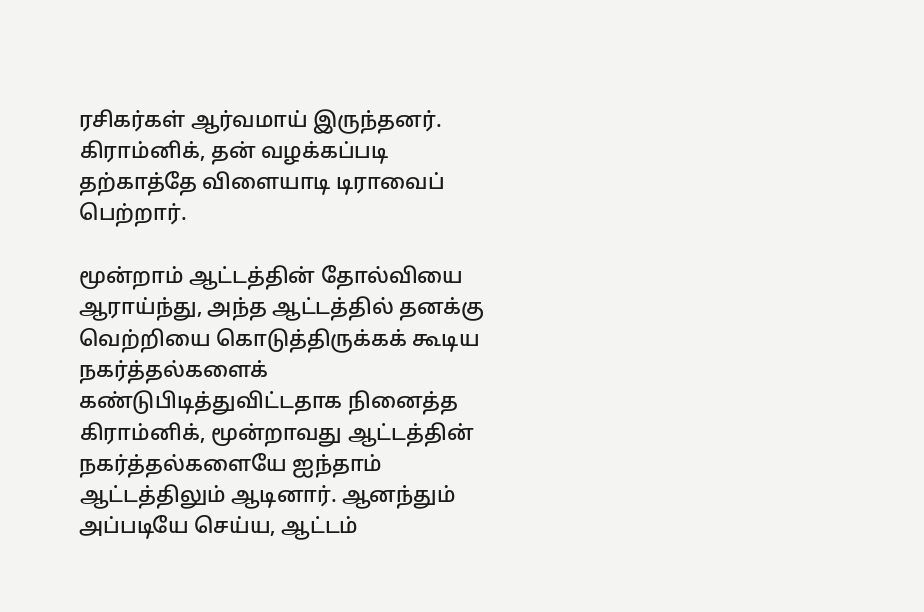ரசிகர்கள் ஆர்வமாய் இருந்தனர். கிராம்னிக், தன் வழக்கப்படி தற்காத்தே விளையாடி டிராவைப் பெற்றார்.

மூன்றாம் ஆட்டத்தின் தோல்வியை ஆராய்ந்து, அந்த ஆட்டத்தில் தனக்கு வெற்றியை கொடுத்திருக்கக் கூடிய நகர்த்தல்களைக் கண்டுபிடித்துவிட்டதாக நினைத்த கிராம்னிக், மூன்றாவது ஆட்டத்தின் நகர்த்தல்களையே ஐந்தாம் ஆட்டத்திலும் ஆடினார். ஆனந்தும் அப்படியே செய்ய, ஆட்டம்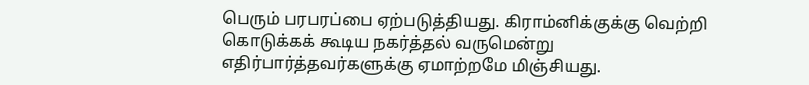பெரும் பரபரப்பை ஏற்படுத்தியது. கிராம்னிக்குக்கு வெற்றி கொடுக்கக் கூடிய நகர்த்தல் வருமென்று எதிர்பார்த்தவர்களுக்கு ஏமாற்றமே மிஞ்சியது.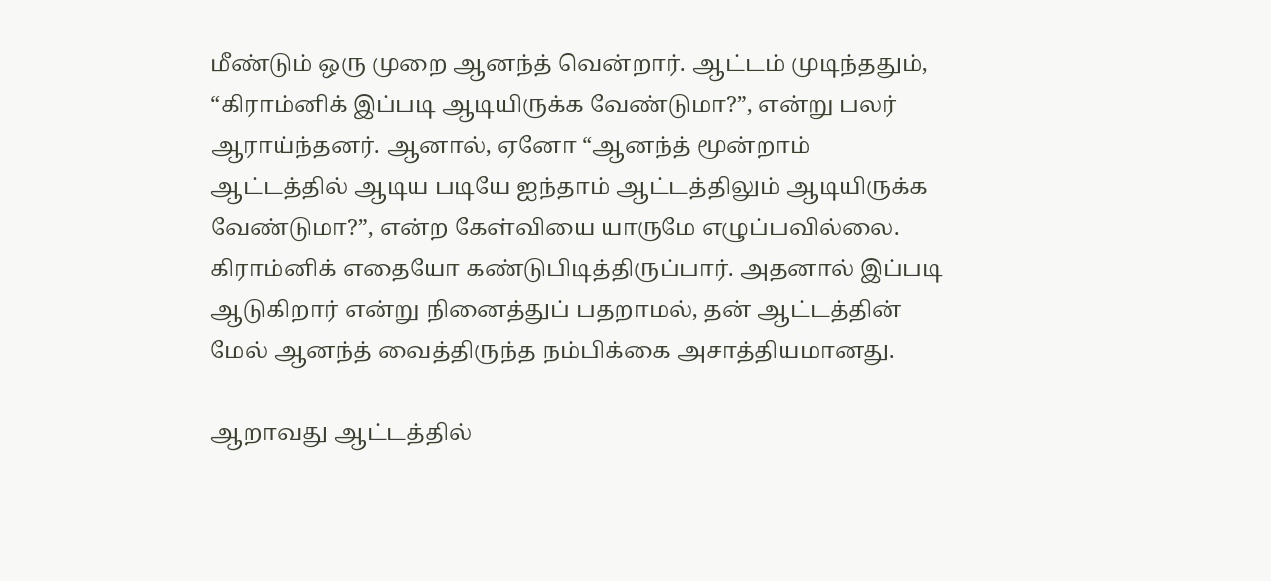மீண்டும் ஒரு முறை ஆனந்த் வென்றார். ஆட்டம் முடிந்ததும், “கிராம்னிக் இப்படி ஆடியிருக்க வேண்டுமா?”, என்று பலர் ஆராய்ந்தனர். ஆனால், ஏனோ “ஆனந்த் மூன்றாம் ஆட்டத்தில் ஆடிய படியே ஐந்தாம் ஆட்டத்திலும் ஆடியிருக்க வேண்டுமா?”, என்ற கேள்வியை யாருமே எழுப்பவில்லை. கிராம்னிக் எதையோ கண்டுபிடித்திருப்பார். அதனால் இப்படி ஆடுகிறார் என்று நினைத்துப் பதறாமல், தன் ஆட்டத்தின் மேல் ஆனந்த் வைத்திருந்த நம்பிக்கை அசாத்தியமானது.

ஆறாவது ஆட்டத்தில்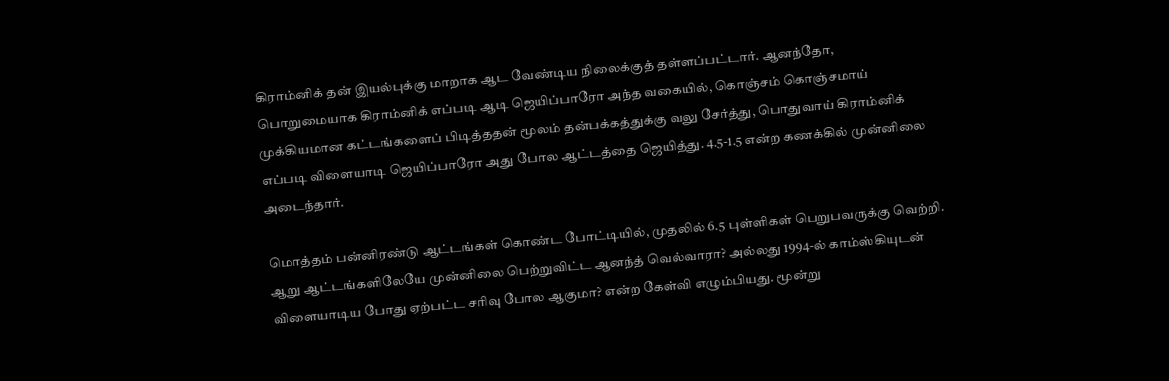கிராம்னிக் தன் இயல்புக்கு மாறாக ஆட வேண்டிய நிலைக்குத் தள்ளப்பட்டார். ஆனந்தோ, பொறுமையாக கிராம்னிக் எப்படி ஆடி ஜெயிப்பாரோ அந்த வகையில், கொஞ்சம் கொஞ்சமாய் முக்கியமான கட்டங்களைப் பிடித்ததன் மூலம் தன்பக்கத்துக்கு வலு சேர்த்து, பொதுவாய் கிராம்னிக் எப்படி விளையாடி ஜெயிப்பாரோ அது போல ஆட்டத்தை ஜெயித்து. 4.5-1.5 என்ற கணக்கில் முன்னிலை அடைந்தார்.

மொத்தம் பன்னிரண்டு ஆட்டங்கள் கொண்ட போட்டியில், முதலில் 6.5 புள்ளிகள் பெறுபவருக்கு வெற்றி. ஆறு ஆட்டங்களிலேயே முன்னிலை பெற்றுவிட்ட ஆனந்த் வெல்வாரா? அல்லது 1994-ல் காம்ஸ்கியுடன் விளையாடிய போது ஏற்பட்ட சரிவு போல ஆகுமா? என்ற கேள்வி எழும்பியது. மூன்று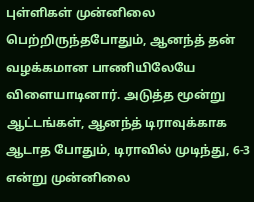புள்ளிகள் முன்னிலை பெற்றிருந்தபோதும், ஆனந்த் தன் வழக்கமான பாணியிலேயே விளையாடினார். அடுத்த மூன்று ஆட்டங்கள், ஆனந்த் டிராவுக்காக ஆடாத போதும், டிராவில் முடிந்து, 6-3 என்று முன்னிலை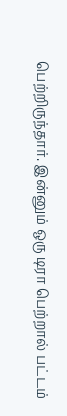பெற்றிருந்தார். இன்னும் ஒரு டிரா பெற்றால் பட்டம்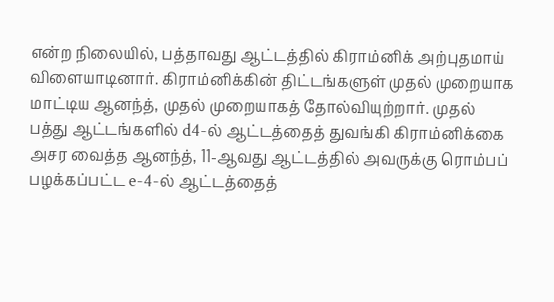என்ற நிலையில், பத்தாவது ஆட்டத்தில் கிராம்னிக் அற்புதமாய் விளையாடினார். கிராம்னிக்கின் திட்டங்களுள் முதல் முறையாக மாட்டிய ஆனந்த், முதல் முறையாகத் தோல்வியுற்றார். முதல் பத்து ஆட்டங்களில் d4-ல் ஆட்டத்தைத் துவங்கி கிராம்னிக்கை அசர வைத்த ஆனந்த், 11-ஆவது ஆட்டத்தில் அவருக்கு ரொம்பப் பழக்கப்பட்ட e-4-ல் ஆட்டத்தைத்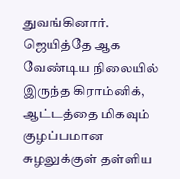துவங்கினார். ஜெயித்தே ஆக வேண்டிய நிலையில் இருந்த கிராம்னிக், ஆட்டத்தை மிகவும் குழப்பமான சுழலுக்குள் தள்ளிய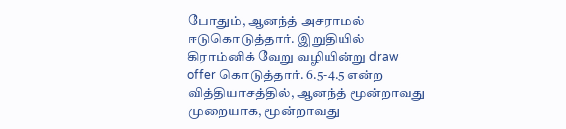போதும், ஆனந்த் அசராமல் ஈடுகொடுத்தார். இறுதியில் கிராம்னிக் வேறு வழியின்று draw offer கொடுத்தார். 6.5-4.5 என்ற வித்தியாசத்தில், ஆனந்த் மூன்றாவது முறையாக, மூன்றாவது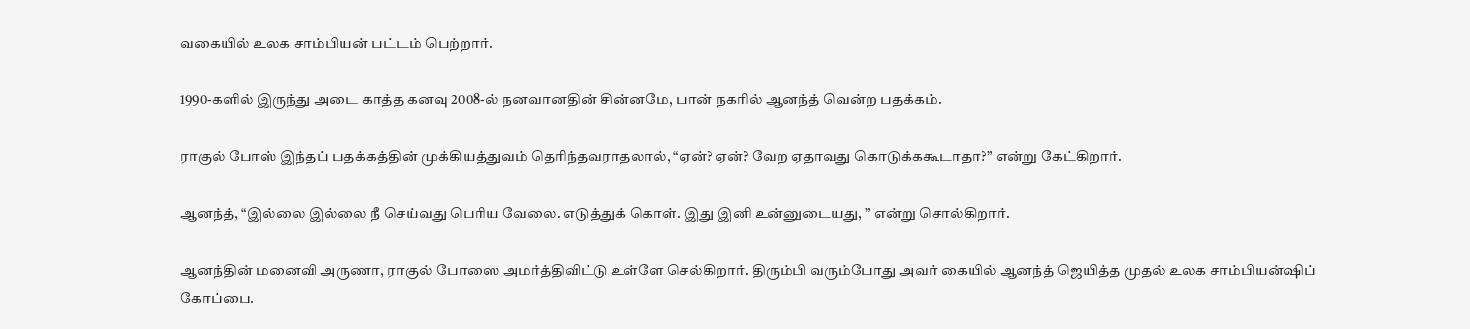வகையில் உலக சாம்பியன் பட்டம் பெற்றார்.

1990-களில் இருந்து அடை காத்த கனவு 2008-ல் நனவானதின் சின்னமே, பான் நகரில் ஆனந்த் வென்ற பதக்கம்.

ராகுல் போஸ் இந்தப் பதக்கத்தின் முக்கியத்துவம் தெரிந்தவராதலால், “ஏன்? ஏன்? வேற ஏதாவது கொடுக்ககூடாதா?” என்று கேட்கிறார்.

ஆனந்த், “இல்லை இல்லை நீ செய்வது பெரிய வேலை. எடுத்துக் கொள். இது இனி உன்னுடையது, ” என்று சொல்கிறார்.

ஆனந்தின் மனைவி அருணா, ராகுல் போஸை அமர்த்திவிட்டு உள்ளே செல்கிறார். திரும்பி வரும்போது அவர் கையில் ஆனந்த் ஜெயித்த முதல் உலக சாம்பியன்ஷிப் கோப்பை.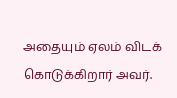அதையும் ஏலம் விடக் கொடுக்கிறார் அவர்.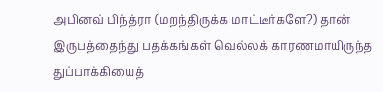அபினவ் பிந்த்ரா (மறந்திருக்க மாட்டீர்களே?) தான் இருபத்தைந்து பதக்கங்கள் வெல்லக் காரணமாயிருந்த துப்பாக்கியைத்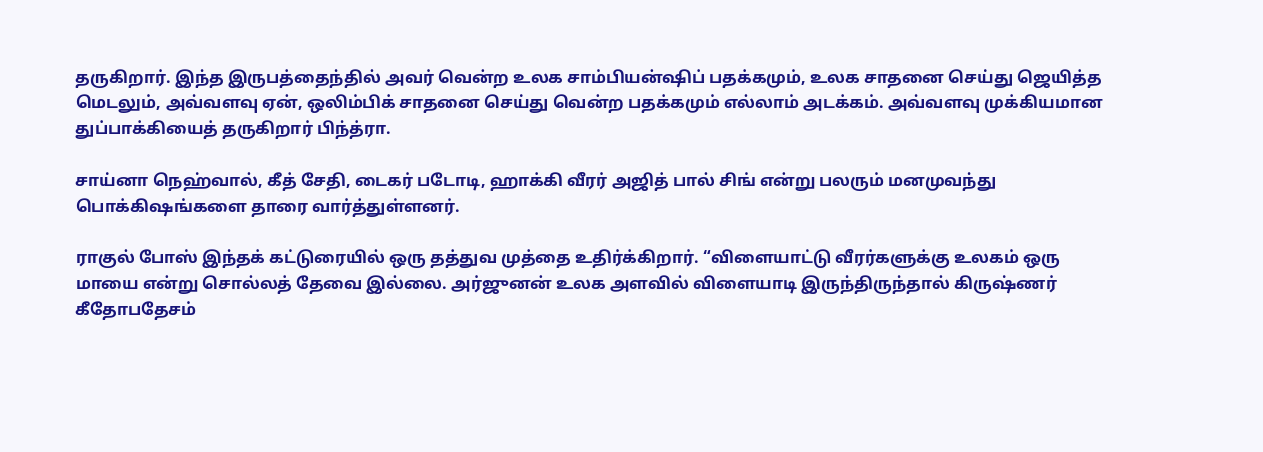தருகிறார். இந்த இருபத்தைந்தில் அவர் வென்ற உலக சாம்பியன்ஷிப் பதக்கமும், உலக சாதனை செய்து ஜெயித்த மெடலும், அவ்வளவு ஏன், ஒலிம்பிக் சாதனை செய்து வென்ற பதக்கமும் எல்லாம் அடக்கம். அவ்வளவு முக்கியமான துப்பாக்கியைத் தருகிறார் பிந்த்ரா.

சாய்னா நெஹ்வால், கீத் சேதி, டைகர் படோடி, ஹாக்கி வீரர் அஜித் பால் சிங் என்று பலரும் மனமுவந்து பொக்கிஷங்களை தாரை வார்த்துள்ளனர்.

ராகுல் போஸ் இந்தக் கட்டுரையில் ஒரு தத்துவ முத்தை உதிர்க்கிறார். “விளையாட்டு வீரர்களுக்கு உலகம் ஒரு மாயை என்று சொல்லத் தேவை இல்லை. அர்ஜுனன் உலக அளவில் விளையாடி இருந்திருந்தால் கிருஷ்ணர் கீதோபதேசம்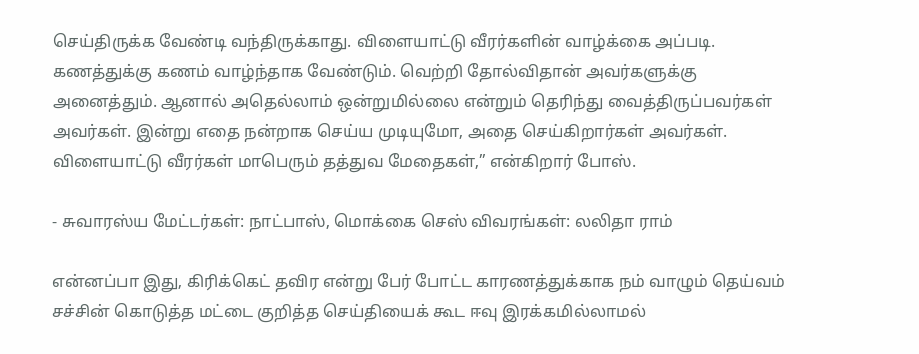செய்திருக்க வேண்டி வந்திருக்காது. விளையாட்டு வீரர்களின் வாழ்க்கை அப்படி. கணத்துக்கு கணம் வாழ்ந்தாக வேண்டும். வெற்றி தோல்விதான் அவர்களுக்கு அனைத்தும். ஆனால் அதெல்லாம் ஒன்றுமில்லை என்றும் தெரிந்து வைத்திருப்பவர்கள் அவர்கள். இன்று எதை நன்றாக செய்ய முடியுமோ, அதை செய்கிறார்கள் அவர்கள். விளையாட்டு வீரர்கள் மாபெரும் தத்துவ மேதைகள்,” என்கிறார் போஸ்.

- சுவாரஸ்ய மேட்டர்கள்: நாட்பாஸ், மொக்கை செஸ் விவரங்கள்: லலிதா ராம்

என்னப்பா இது, கிரிக்கெட் தவிர என்று பேர் போட்ட காரணத்துக்காக நம் வாழும் தெய்வம் சச்சின் கொடுத்த மட்டை குறித்த செய்தியைக் கூட ஈவு இரக்கமில்லாமல்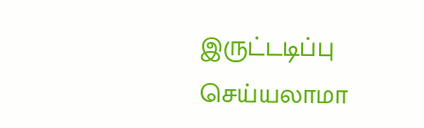இருட்டடிப்பு செய்யலாமா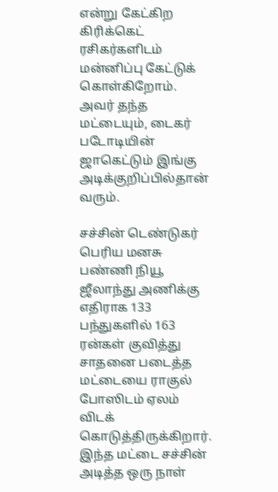என்று கேட்கிற கிரிக்கெட் ரசிகர்களிடம் மன்னிப்பு கேட்டுக் கொள்கிறோம். அவர் தந்த மட்டையும், டைகர் படோடியின் ஜாகெட்டும் இங்கு அடிக்குறிப்பில்தான் வரும்.

சச்சின் டெண்டுகர் பெரிய மனசு பண்ணி நியூ ஜீலாந்து அணிக்கு எதிராக 133 பந்துகளில் 163 ரன்கள் குவித்து சாதனை படைத்த மட்டையை ராகுல் போஸிடம் ஏலம் விடக் கொடுத்திருக்கிறார். இந்த மட்டை சச்சின் அடித்த ஒரு நாள்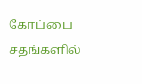கோப்பை சதங்களில்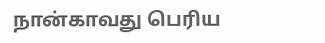நான்காவது பெரிய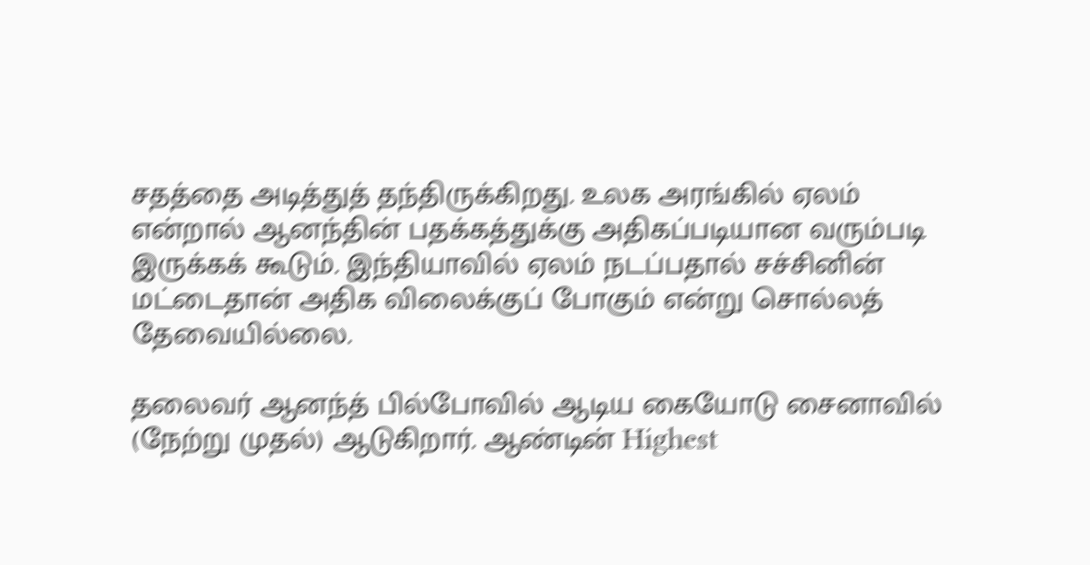சதத்தை அடித்துத் தந்திருக்கிறது. உலக அரங்கில் ஏலம் என்றால் ஆனந்தின் பதக்கத்துக்கு அதிகப்படியான வரும்படி இருக்கக் கூடும். இந்தியாவில் ஏலம் நடப்பதால் சச்சினின் மட்டைதான் அதிக விலைக்குப் போகும் என்று சொல்லத் தேவையில்லை.

தலைவர் ஆனந்த் பில்போவில் ஆடிய கையோடு சைனாவில் (நேற்று முதல்) ஆடுகிறார். ஆண்டின் Highest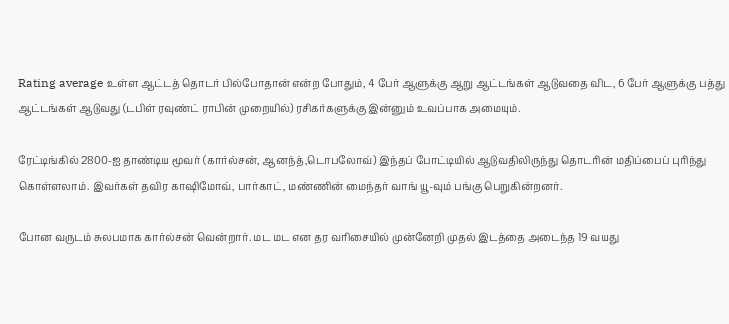Rating average உள்ள ஆட்டத் தொடர் பில்போதான் என்ற போதும், 4 பேர் ஆளுக்கு ஆறு ஆட்டங்கள் ஆடுவதை விட, 6 பேர் ஆளுக்கு பத்து ஆட்டங்கள் ஆடுவது (டபிள் ரவுண்ட் ராபின் முறையில்) ரசிகர்களுக்கு இன்னும் உவப்பாக அமையும்.

ரேட்டிங்கில் 2800-ஐ தாண்டிய மூவர் (கார்ல்சன், ஆனந்த்,டொபலோவ்) இந்தப் போட்டியில் ஆடுவதிலிருந்து தொடரின் மதிப்பைப் புரிந்து கொள்ளலாம். இவர்கள் தவிர காஷிமோவ், பார்காட், மண்ணின் மைந்தர் வாங் யூ-வும் பங்கு பெறுகின்றனர்.

போன வருடம் சுலபமாக கார்ல்சன் வென்றார். மட மட என தர வரிசையில் முன்னேறி முதல் இடத்தை அடைந்த 19 வயது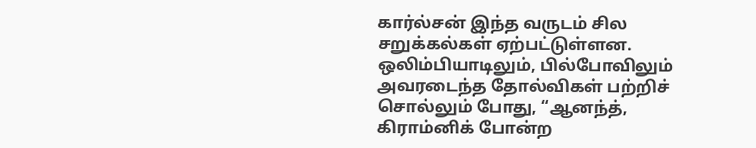கார்ல்சன் இந்த வருடம் சில சறுக்கல்கள் ஏற்பட்டுள்ளன. ஒலிம்பியாடிலும், பில்போவிலும் அவரடைந்த தோல்விகள் பற்றிச் சொல்லும் போது, “ஆனந்த், கிராம்னிக் போன்ற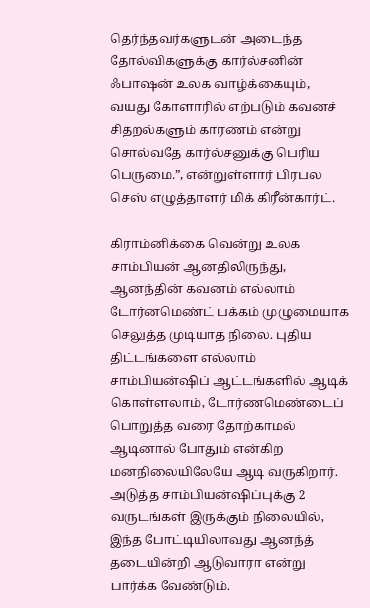தெர்ந்தவர்களுடன் அடைந்த தோல்விகளுக்கு கார்ல்சனின் ஃபாஷன் உலக வாழ்க்கையும், வயது கோளாரில் எற்படும் கவனச் சிதறல்களும் காரணம் என்று சொல்வதே கார்ல்சனுக்கு பெரிய பெருமை.”, என்றுள்ளார் பிரபல செஸ் எழுத்தாளர் மிக் கிரீன்கார்ட்.

கிராம்னிக்கை வென்று உலக சாம்பியன் ஆனதிலிருந்து, ஆனந்தின் கவனம் எல்லாம் டோர்னமெண்ட் பக்கம் முழுமையாக செலுத்த முடியாத நிலை. புதிய திட்டங்களை எல்லாம் சாம்பியன்ஷிப் ஆட்டங்களில் ஆடிக் கொள்ளலாம், டோர்ணமெண்டைப் பொறுத்த வரை தோற்காமல் ஆடினால் போதும் என்கிற மனநிலையிலேயே ஆடி வருகிறார். அடுத்த சாம்பியன்ஷிப்புக்கு 2 வருடங்கள் இருக்கும் நிலையில், இந்த போட்டியிலாவது ஆனந்த் தடையின்றி ஆடுவாரா என்று பார்க்க வேண்டும்.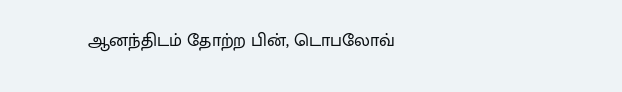ஆனந்திடம் தோற்ற பின், டொபலோவ்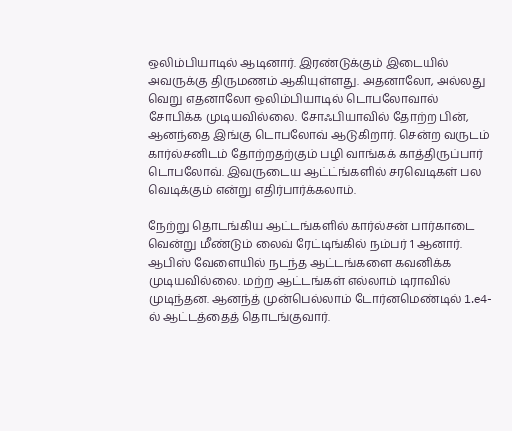ஒலிம்பியாடில் ஆடினார். இரண்டுக்கும் இடையில் அவருக்கு திருமணம் ஆகியுள்ளது. அதனாலோ, அல்லது வெறு எதனாலோ ஒலிம்பியாடில் டொபலோவால் சோபிக்க முடியவில்லை. சோஃபியாவில் தோற்ற பின், ஆனந்தை இங்கு டொபலோவ் ஆடுகிறார். சென்ற வருடம் கார்ல்சனிடம் தோற்றதற்கும் பழி வாங்கக் காத்திருப்பார் டொபலோவ். இவருடைய ஆட்ட்ங்களில் சரவெடிகள் பல வெடிக்கும் என்று எதிர்பார்க்கலாம்.

நேற்று தொடங்கிய ஆட்டங்களில் கார்ல்சன் பார்காடை வென்று மீண்டும் லைவ் ரேட்டிங்கில் நம்பர் 1 ஆனார். ஆபிஸ் வேளையில் நடந்த ஆட்டங்களை கவனிக்க முடியவில்லை. மற்ற ஆட்டங்கள் எல்லாம் டிராவில் முடிந்தன. ஆனந்த் முன்பெல்லாம் டோர்னமெண்டில் 1.e4-ல் ஆட்டத்தைத் தொடங்குவார்.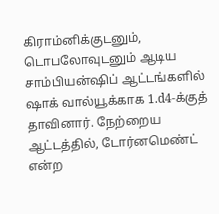கிராம்னிக்குடனும், டொபலோவுடனும் ஆடிய சாம்பியன்ஷிப் ஆட்டங்களில் ஷாக் வால்யூக்காக 1.d4-க்குத் தாவினார். நேற்றைய ஆட்டத்தில், டோர்னமெண்ட் என்ற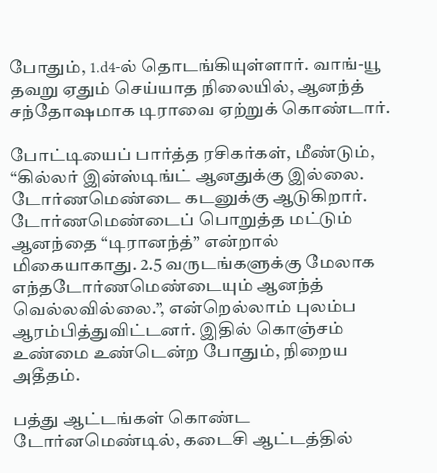போதும், 1.d4-ல் தொடங்கியுள்ளார். வாங்-யூ தவறு ஏதும் செய்யாத நிலையில், ஆனந்த் சந்தோஷமாக டிராவை ஏற்றுக் கொண்டார்.

போட்டியைப் பார்த்த ரசிகர்கள், மீண்டும், “கில்லர் இன்ஸ்டிங்ட் ஆனதுக்கு இல்லை. டோர்ணமெண்டை கடனுக்கு ஆடுகிறார். டோர்ணமெண்டைப் பொறுத்த மட்டும் ஆனந்தை “டிரானந்த்” என்றால் மிகையாகாது. 2.5 வருடங்களுக்கு மேலாக எந்தடோர்ணமெண்டையும் ஆனந்த் வெல்லவில்லை.”, என்றெல்லாம் புலம்ப ஆரம்பித்துவிட்டனர். இதில் கொஞ்சம் உண்மை உண்டென்ற போதும், நிறைய அதீதம்.

பத்து ஆட்டங்கள் கொண்ட டோர்னமெண்டில், கடைசி ஆட்டத்தில்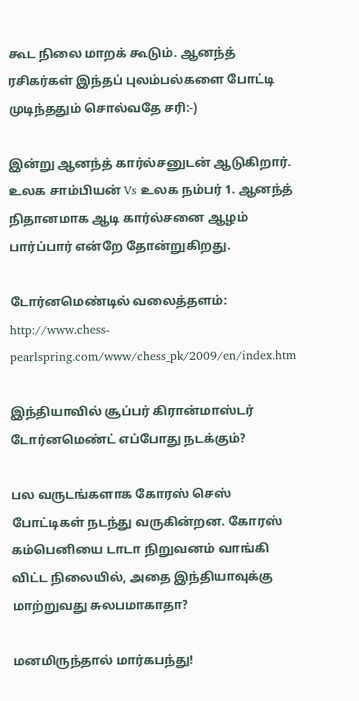கூட நிலை மாறக் கூடும். ஆனந்த் ரசிகர்கள் இந்தப் புலம்பல்களை போட்டி முடிந்ததும் சொல்வதே சரி:-)

இன்று ஆனந்த் கார்ல்சனுடன் ஆடுகிறார். உலக சாம்பியன் Vs உலக நம்பர் 1. ஆனந்த் நிதானமாக ஆடி கார்ல்சனை ஆழம் பார்ப்பார் என்றே தோன்றுகிறது.

டோர்னமெண்டில் வலைத்தளம்: http://www.chess-pearlspring.com/www/chess_pk/2009/en/index.htm

இந்தியாவில் சூப்பர் கிரான்மாஸ்டர் டோர்னமெண்ட் எப்போது நடக்கும்?

பல வருடங்களாக கோரஸ் செஸ் போட்டிகள் நடந்து வருகின்றன. கோரஸ் கம்பெனியை டாடா நிறுவனம் வாங்கி விட்ட நிலையில், அதை இந்தியாவுக்கு மாற்றுவது சுலபமாகாதா?

மனமிருந்தால் மார்கபந்து!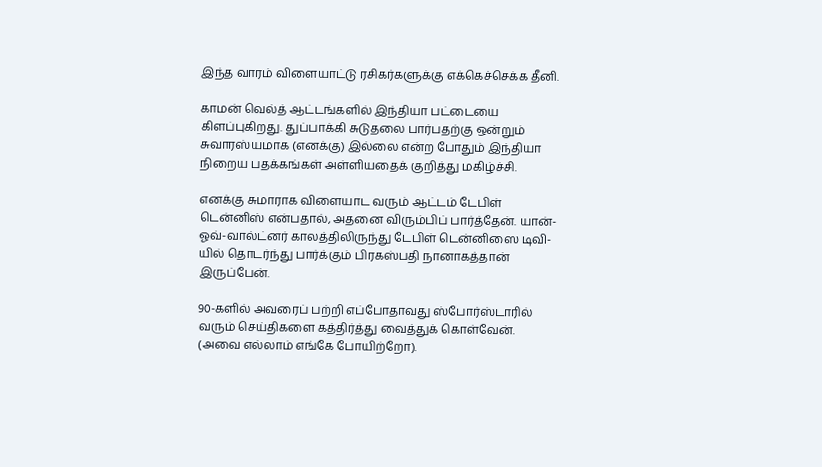இந்த வாரம் விளையாட்டு ரசிகர்களுக்கு எக்கெச்செக்க தீனி.

காமன் வெல்த் ஆட்டங்களில் இந்தியா பட்டையை கிளப்புகிறது. துப்பாக்கி சுடுதலை பார்பதற்கு ஒன்றும் சுவாரஸ்யமாக (எனக்கு) இல்லை என்ற போதும் இந்தியா நிறைய பதக்கங்கள் அள்ளியதைக் குறித்து மகிழ்ச்சி.

எனக்கு சுமாராக விளையாட வரும் ஆட்டம் டேபிள் டென்னிஸ் என்பதால், அதனை விரும்பிப் பார்த்தேன். யான்-ஓவ்-வால்ட்னர் காலத்திலிருந்து டேபிள் டென்னிஸை டிவி-யில் தொடர்ந்து பார்க்கும் பிரகஸ்பதி நானாகத்தான் இருப்பேன்.

90-களில் அவரைப் பற்றி எப்போதாவது ஸ்போர்ஸ்டாரில் வரும் செய்திகளை கத்திர்த்து வைத்துக் கொள்வேன். (அவை எல்லாம் எங்கே போயிற்றோ).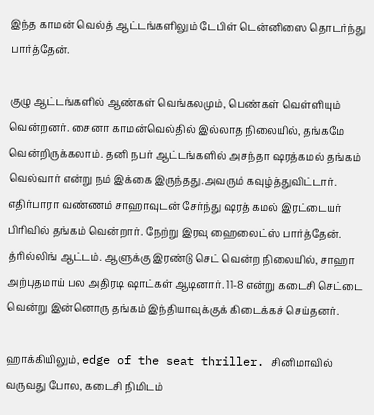இந்த காமன் வெல்த் ஆட்டங்களிலும் டேபிள் டென்னிஸை தொடர்ந்து பார்த்தேன்.

குழு ஆட்டங்களில் ஆண்கள் வெங்கலமும், பெண்கள் வெள்ளியும் வென்றனர். சைனா காமன்வெல்தில் இல்லாத நிலையில், தங்கமே வென்றிருக்கலாம். தனி நபர் ஆட்டங்களில் அசந்தா ஷரத்கமல் தங்கம் வெல்வார் என்று நம் இக்கை இருந்தது.அவரும் கவுழ்த்துவிட்டார். எதிர்பாரா வண்ணம் சாஹாவுடன் சேர்ந்து ஷரத் கமல் இரட்டையர் பிரிவில் தங்கம் வென்றார். நேற்று இரவு ஹைலைட்ஸ் பார்த்தேன். த்ரில்லிங் ஆட்டம். ஆளுக்கு இரண்டு செட் வென்ற நிலையில், சாஹா அற்புதமாய் பல அதிரடி ஷாட்கள் ஆடினார். 11-8 என்று கடைசி செட்டை வென்று இன்னொரு தங்கம் இந்தியாவுக்குக் கிடைக்கச் செய்தனர்.

ஹாக்கியிலும், edge of the seat thriller. சினிமாவில் வருவது போல, கடைசி நிமிடம்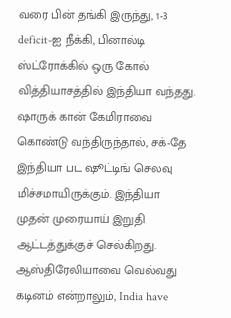வரை பின் தங்கி இருந்து, 1-3 deficit-ஐ நீக்கி, பினால்டி ஸ்ட்ரோக்கில் ஒரு கோல் வித்தியாசத்தில் இந்தியா வந்தது. ஷாருக் கான் கேமிராவை கொண்டு வந்திருந்தால், சக்-தே இந்தியா பட ஷூட்டிங் செலவு மிச்சமாயிருக்கும். இந்தியா முதன் முரையாய் இறுதி ஆட்டத்துக்குச் செல்கிறது. ஆஸ்திரேலியாவை வெல்வது கடினம் என்றாலும், India have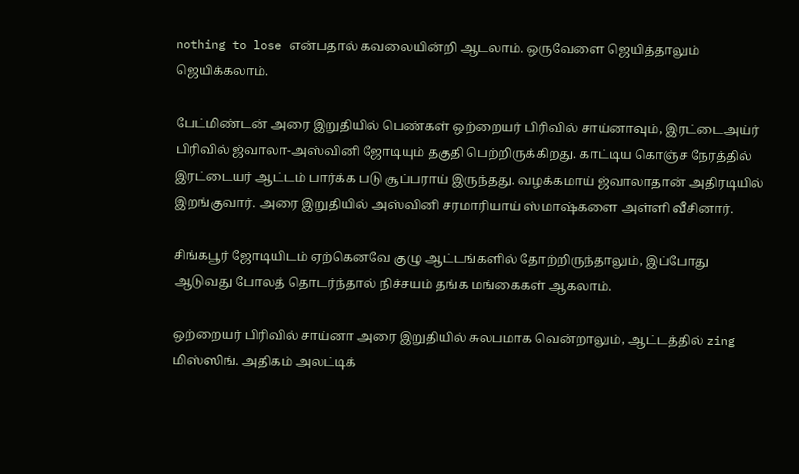nothing to lose என்பதால் கவலையின்றி ஆடலாம். ஒருவேளை ஜெயித்தாலும் ஜெயிக்கலாம்.

பேட்மிண்டன் அரை இறுதியில் பெண்கள் ஒற்றையர் பிரிவில் சாய்னாவும், இரட்டைஅய்ர் பிரிவில் ஜ்வாலா-அஸ்வினி ஜோடியும் தகுதி பெற்றிருக்கிறது. காட்டிய கொஞ்ச நேரத்தில் இரட்டையர் ஆட்டம் பார்க்க படு சூப்பராய் இருந்தது. வழக்கமாய் ஜ்வாலாதான் அதிரடியில் இறங்குவார். அரை இறுதியில் அஸ்வினி சரமாரியாய் ஸ்மாஷ்களை அள்ளி வீசினார்.

சிங்கபூர் ஜோடியிடம் ஏற்கெனவே குழு ஆட்டங்களில் தோற்றிருந்தாலும், இப்போது ஆடுவது போலத் தொடர்ந்தால் நிச்சயம் தங்க மங்கைகள் ஆகலாம்.

ஒற்றையர் பிரிவில் சாய்னா அரை இறுதியில் சுலபமாக வென்றாலும், ஆட்டத்தில் zing மிஸ்ஸிங். அதிகம் அலட்டிக்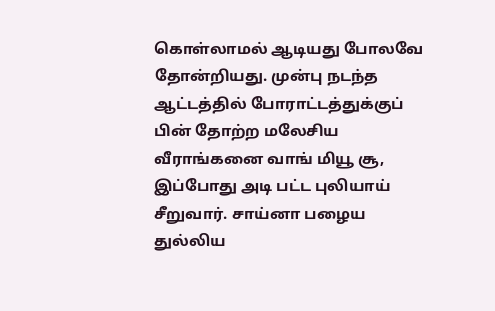கொள்லாமல் ஆடியது போலவே தோன்றியது. முன்பு நடந்த ஆட்டத்தில் போராட்டத்துக்குப் பின் தோற்ற மலேசிய வீராங்கனை வாங் மியூ சூ, இப்போது அடி பட்ட புலியாய் சீறுவார். சாய்னா பழைய துல்லிய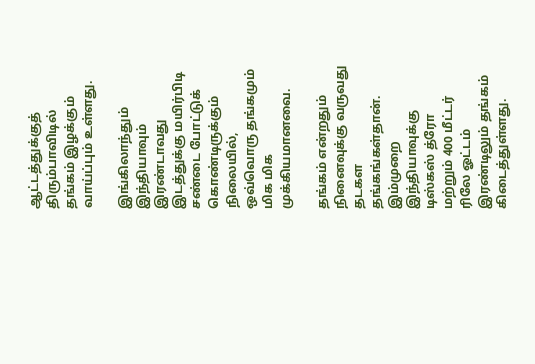ஆட்டத்துக்குத் திரும்பாவிடில் தங்கம் இழக்கும் வாய்ப்பும் உள்ளது.

இங்கிலாந்தும் இந்தியாவும் இரண்டாவது இடத்துக்கு மயிர்பிடி சண்டை போட்டுக் கொண்டிருக்கும் நிலையில், ஒவ்வொரு தங்கமும் மிக மிக முக்கியமானவை.

தங்கம் என்றதும் நினைவுக்கு வருவது தடகள தங்கங்கள்தான். இம்முறை இந்தியாவுக்கு டிஸ்கஸ் த்ரோ மற்றும் 400 மீட்டர் ரிலே ஓட்டம் இரண்டிலும் தங்கம் கிடைத்துள்ளது.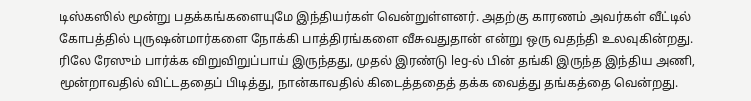டிஸ்கஸில் மூன்று பதக்கங்களையுமே இந்தியர்கள் வென்றுள்ளனர். அதற்கு காரணம் அவர்கள் வீட்டில் கோபத்தில் புருஷன்மார்களை நோக்கி பாத்திரங்களை வீசுவதுதான் என்று ஒரு வதந்தி உலவுகின்றது. ரிலே ரேஸும் பார்க்க விறுவிறுப்பாய் இருந்தது, முதல் இரண்டு leg-ல் பின் தங்கி இருந்த இந்திய அணி, மூன்றாவதில் விட்டததைப் பிடித்து, நான்காவதில் கிடைத்ததைத் தக்க வைத்து தங்கத்தை வென்றது.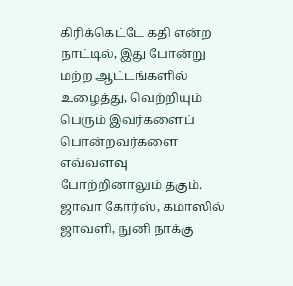கிரிக்கெட்டே கதி என்ற நாட்டில், இது போன்று மற்ற ஆட்டங்களில் உழைத்து, வெற்றியும் பெரும் இவர்களைப் பொன்றவர்களை எவ்வளவு போற்றினாலும் தகும். ஜாவா கோர்ஸ், கமாஸில் ஜாவளி, நுனி நாக்கு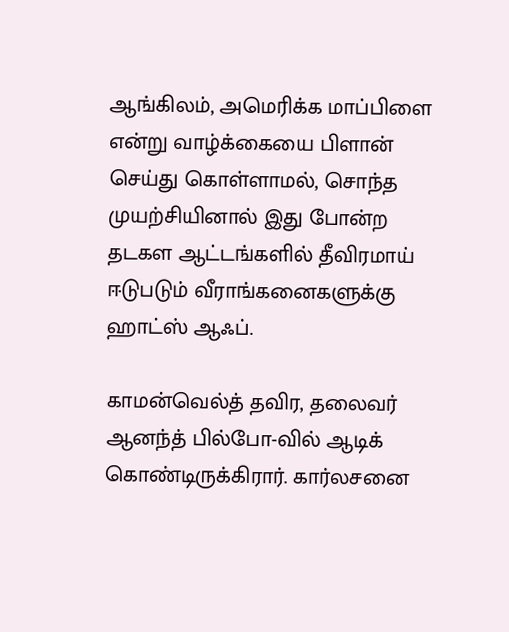ஆங்கிலம், அமெரிக்க மாப்பிளை என்று வாழ்க்கையை பிளான் செய்து கொள்ளாமல், சொந்த முயற்சியினால் இது போன்ற தடகள ஆட்டங்களில் தீவிரமாய் ஈடுபடும் வீராங்கனைகளுக்கு ஹாட்ஸ் ஆஃப்.

காமன்வெல்த் தவிர, தலைவர் ஆனந்த் பில்போ-வில் ஆடிக் கொண்டிருக்கிரார். கார்லசனை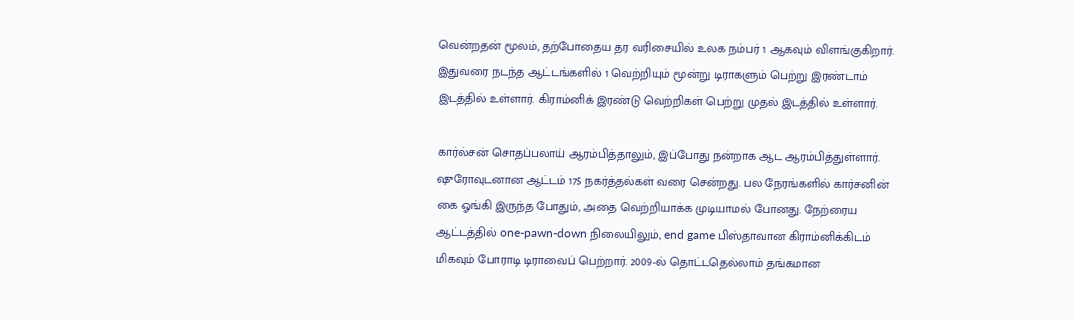வென்றதன் மூலம், தற்போதைய தர வரிசையில் உலக நம்பர் 1 ஆகவும் விளங்குகிறார். இதுவரை நடந்த ஆட்டங்களில் 1 வெற்றியும் மூன்று டிராகளும் பெற்று இரண்டாம் இடத்தில் உள்ளார். கிராம்னிக் இரண்டு வெற்றிகள் பெற்று முதல் இடத்தில் உள்ளார்.

கார்ல்சன் சொதப்பலாய் ஆரம்பித்தாலும், இப்போது நன்றாக ஆட ஆரம்பித்துள்ளார். ஷுரோவுடனான ஆட்டம் 175 நகர்த்தல்கள் வரை சென்றது. பல நேரங்களில் கார்சனின் கை ஓங்கி இருந்த போதும், அதை வெற்றியாக்க முடியாமல் போனது. நேற்ரைய ஆட்டத்தில் one-pawn-down நிலையிலும், end game பிஸ்தாவான கிராம்னிக்கிடம் மிகவும் போராடி டிராவைப் பெற்றார். 2009-ல் தொட்டதெல்லாம் தங்கமான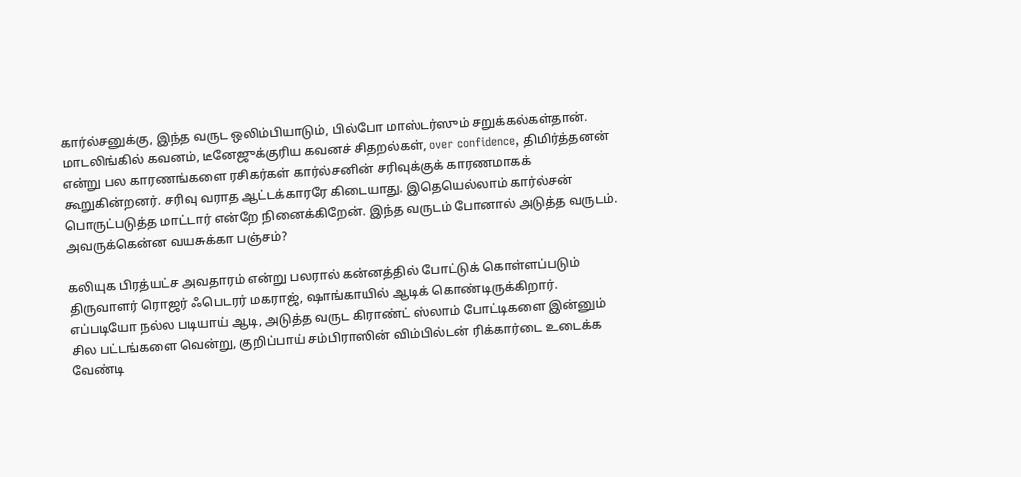கார்ல்சனுக்கு, இந்த வருட ஒலிம்பியாடும், பில்போ மாஸ்டர்ஸும் சறுக்கல்கள்தான். மாடலிங்கில் கவனம், டீனேஜுக்குரிய கவனச் சிதறல்கள், over confidence, திமிர்த்தனன் என்று பல காரணங்களை ரசிகர்கள் கார்ல்சனின் சரிவுக்குக் காரணமாகக் கூறுகின்றனர். சரிவு வராத ஆட்டக்காரரே கிடையாது. இதெயெல்லாம் கார்ல்சன் பொருட்படுத்த மாட்டார் என்றே நினைக்கிறேன். இந்த வருடம் போனால் அடுத்த வருடம். அவருக்கென்ன வயசுக்கா பஞ்சம்?

கலியுக பிரத்யட்ச அவதாரம் என்று பலரால் கன்னத்தில் போட்டுக் கொள்ளப்படும் திருவாளர் ரொஜர் ஃபெடரர் மகராஜ், ஷாங்காயில் ஆடிக் கொண்டிருக்கிறார். எப்படியோ நல்ல படியாய் ஆடி, அடுத்த வருட கிராண்ட் ஸ்லாம் போட்டிகளை இன்னும் சில பட்டங்களை வென்று, குறிப்பாய் சம்பிராஸின் விம்பில்டன் ரிக்கார்டை உடைக்க வேண்டி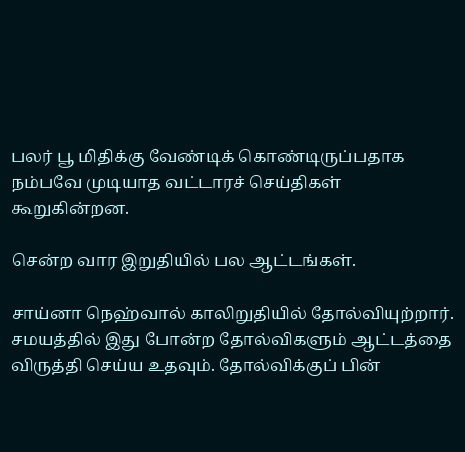பலர் பூ மிதிக்கு வேண்டிக் கொண்டிருப்பதாக நம்பவே முடியாத வட்டாரச் செய்திகள் கூறுகின்றன.

சென்ற வார இறுதியில் பல ஆட்டங்கள்.

சாய்னா நெஹ்வால் காலிறுதியில் தோல்வியுற்றார். சமயத்தில் இது போன்ற தோல்விகளும் ஆட்டத்தை விருத்தி செய்ய உதவும். தோல்விக்குப் பின்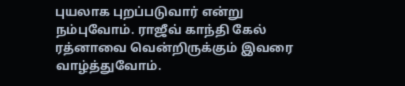புயலாக புறப்படுவார் என்று நம்புவோம். ராஜீவ் காந்தி கேல் ரத்னாவை வென்றிருக்கும் இவரை வாழ்த்துவோம்.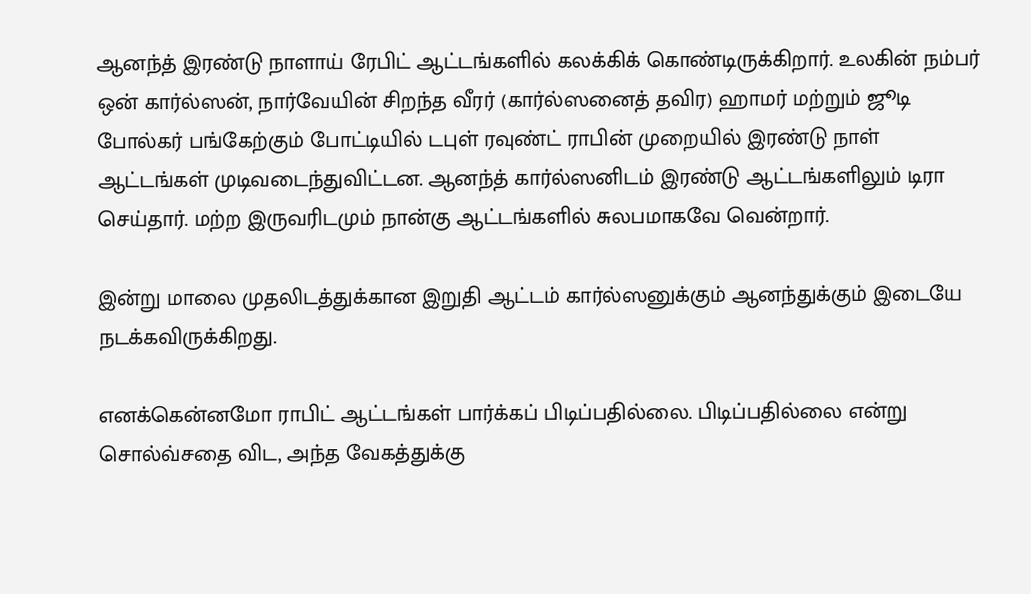ஆனந்த் இரண்டு நாளாய் ரேபிட் ஆட்டங்களில் கலக்கிக் கொண்டிருக்கிறார். உலகின் நம்பர் ஒன் கார்ல்ஸன், நார்வேயின் சிறந்த வீரர் (கார்ல்ஸனைத் தவிர) ஹாமர் மற்றும் ஜூடி போல்கர் பங்கேற்கும் போட்டியில் டபுள் ரவுண்ட் ராபின் முறையில் இரண்டு நாள் ஆட்டங்கள் முடிவடைந்துவிட்டன. ஆனந்த் கார்ல்ஸனிடம் இரண்டு ஆட்டங்களிலும் டிரா செய்தார். மற்ற இருவரிடமும் நான்கு ஆட்டங்களில் சுலபமாகவே வென்றார்.

இன்று மாலை முதலிடத்துக்கான இறுதி ஆட்டம் கார்ல்ஸனுக்கும் ஆனந்துக்கும் இடையே நடக்கவிருக்கிறது.

எனக்கென்னமோ ராபிட் ஆட்டங்கள் பார்க்கப் பிடிப்பதில்லை. பிடிப்பதில்லை என்று சொல்வ்சதை விட, அந்த வேகத்துக்கு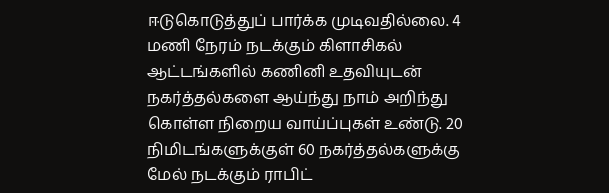ஈடுகொடுத்துப் பார்க்க முடிவதில்லை. 4 மணி நேரம் நடக்கும் கிளாசிகல் ஆட்டங்களில் கணினி உதவியுடன் நகர்த்தல்களை ஆய்ந்து நாம் அறிந்து கொள்ள நிறைய வாய்ப்புகள் உண்டு. 20 நிமிடங்களுக்குள் 60 நகர்த்தல்களுக்கு மேல் நடக்கும் ராபிட்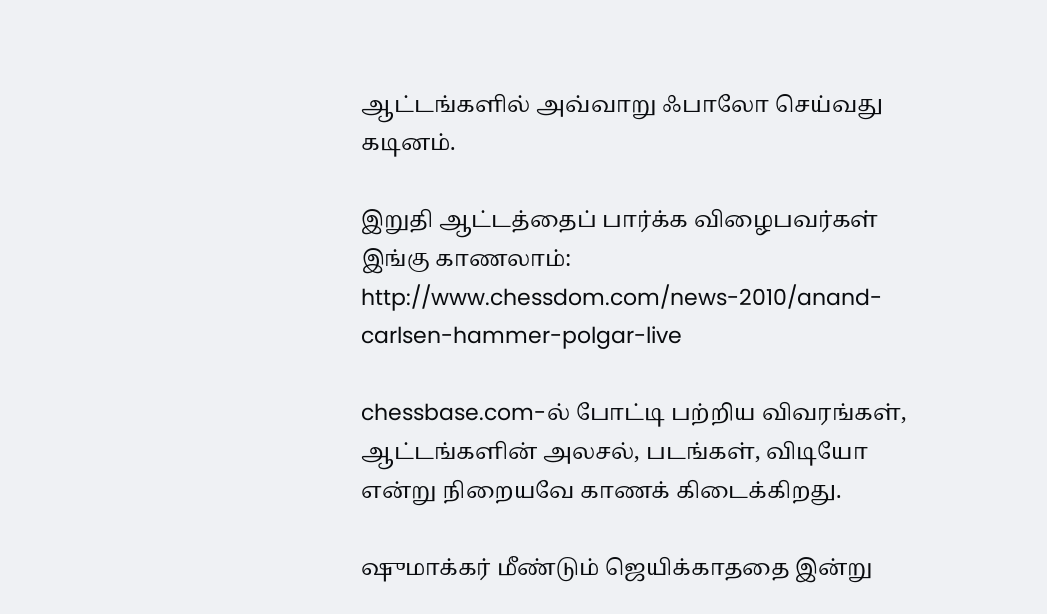ஆட்டங்களில் அவ்வாறு ஃபாலோ செய்வது கடினம்.

இறுதி ஆட்டத்தைப் பார்க்க விழைபவர்கள் இங்கு காணலாம்: http://www.chessdom.com/news-2010/anand-carlsen-hammer-polgar-live

chessbase.com-ல் போட்டி பற்றிய விவரங்கள், ஆட்டங்களின் அலசல், படங்கள், விடியோ என்று நிறையவே காணக் கிடைக்கிறது.

ஷுமாக்கர் மீண்டும் ஜெயிக்காததை இன்று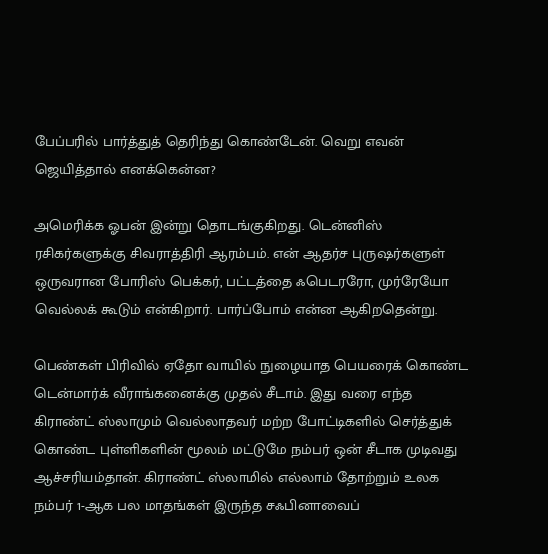பேப்பரில் பார்த்துத் தெரிந்து கொண்டேன். வெறு எவன் ஜெயித்தால் எனக்கென்ன?

அமெரிக்க ஓபன் இன்று தொடங்குகிறது. டென்னிஸ் ரசிகர்களுக்கு சிவராத்திரி ஆரம்பம். என் ஆதர்ச புருஷர்களுள் ஒருவரான போரிஸ் பெக்கர், பட்டத்தை ஃபெடரரோ, முர்ரேயோ வெல்லக் கூடும் என்கிறார். பார்ப்போம் என்ன ஆகிறதென்று.

பெண்கள் பிரிவில் ஏதோ வாயில் நுழையாத பெயரைக் கொண்ட டென்மார்க் வீராங்கனைக்கு முதல் சீடாம். இது வரை எந்த கிராண்ட் ஸ்லாமும் வெல்லாதவர் மற்ற போட்டிகளில் செர்த்துக் கொண்ட புள்ளிகளின் மூலம் மட்டுமே நம்பர் ஒன் சீடாக முடிவது ஆச்சரியம்தான். கிராண்ட் ஸ்லாமில் எல்லாம் தோற்றும் உலக நம்பர் 1-ஆக பல மாதங்கள் இருந்த சஃபினாவைப்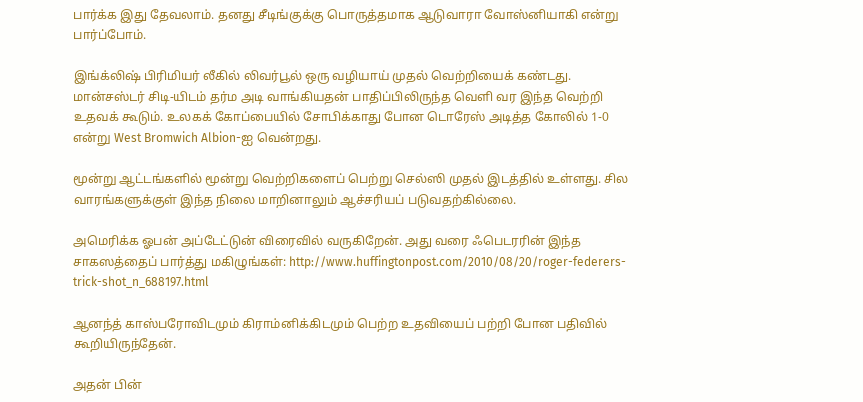பார்க்க இது தேவலாம். தனது சீடிங்குக்கு பொருத்தமாக ஆடுவாரா வோஸ்னியாகி என்று பார்ப்போம்.

இங்க்லிஷ் பிரிமியர் லீகில் லிவர்பூல் ஒரு வழியாய் முதல் வெற்றியைக் கண்டது. மான்சஸ்டர் சிடி-யிடம் தர்ம அடி வாங்கியதன் பாதிப்பிலிருந்த வெளி வர இந்த வெற்றி உதவக் கூடும். உலகக் கோப்பையில் சோபிக்காது போன டொரேஸ் அடித்த கோலில் 1-0 என்று West Bromwich Albion-ஐ வென்றது.

மூன்று ஆட்டங்களில் மூன்று வெற்றிகளைப் பெற்று செல்ஸி முதல் இடத்தில் உள்ளது. சில வாரங்களுக்குள் இந்த நிலை மாறினாலும் ஆச்சரியப் படுவதற்கில்லை.

அமெரிக்க ஓபன் அப்டேட்டுன் விரைவில் வருகிறேன். அது வரை ஃபெடரரின் இந்த சாகஸத்தைப் பார்த்து மகிழுங்கள்: http://www.huffingtonpost.com/2010/08/20/roger-federers-trick-shot_n_688197.html

ஆனந்த் காஸ்பரோவிடமும் கிராம்னிக்கிடமும் பெற்ற உதவியைப் பற்றி போன பதிவில் கூறியிருந்தேன்.

அதன் பின்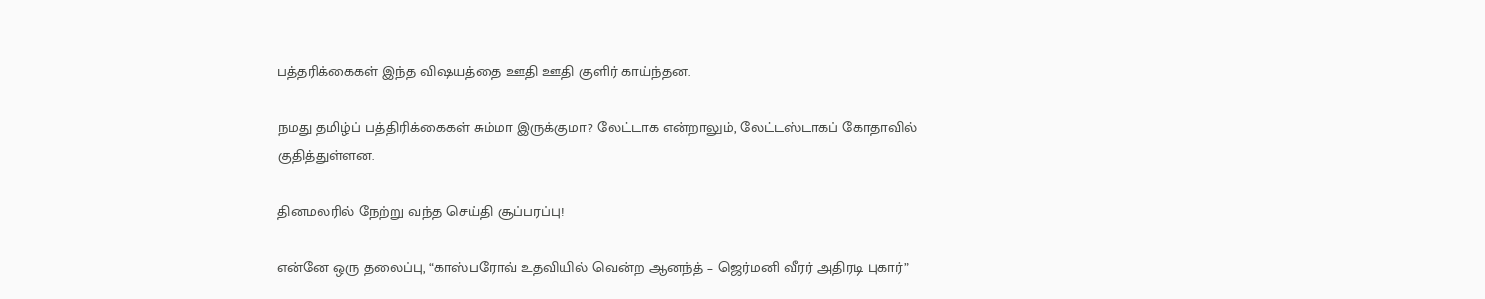பத்தரிக்கைகள் இந்த விஷயத்தை ஊதி ஊதி குளிர் காய்ந்தன.

நமது தமிழ்ப் பத்திரிக்கைகள் சும்மா இருக்குமா? லேட்டாக என்றாலும், லேட்டஸ்டாகப் கோதாவில் குதித்துள்ளன.

தினமலரில் நேற்று வந்த செய்தி சூப்பரப்பு!

என்னே ஒரு தலைப்பு, “காஸ்பரோவ் உதவியில் வென்ற ஆனந்த் – ஜெர்மனி வீரர் அதிரடி புகார்”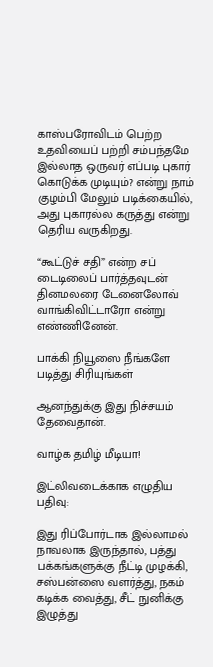காஸ்பரோவிடம் பெற்ற உதவியைப் பற்றி சம்பந்தமே இல்லாத ஒருவர் எப்படி புகார் கொடுக்க முடியும்? என்று நாம் குழம்பி மேலும் படிக்கையில், அது புகாரல்ல கருத்து என்று தெரிய வருகிறது.

“கூட்டுச் சதி” என்ற சப் டைடிலைப் பார்த்தவுடன் தினமலரை டேனைலோவ் வாங்கிவிட்டாரோ என்று எண்ணினேன்.

பாக்கி நியூஸை நீங்களே படித்து சிரியுங்கள்

ஆனந்துக்கு இது நிச்சயம் தேவைதான்.

வாழ்க தமிழ் மீடியா!

இட்லிவடைக்காக எழுதிய பதிவு:

இது ரிப்போர்டாக இல்லாமல் நாவலாக இருந்தால், பத்து பக்கங்களுக்கு நீட்டி முழக்கி, சஸ்பன்ஸை வளர்த்து, நகம் கடிக்க வைத்து, சீட் நுனிக்கு இழுத்து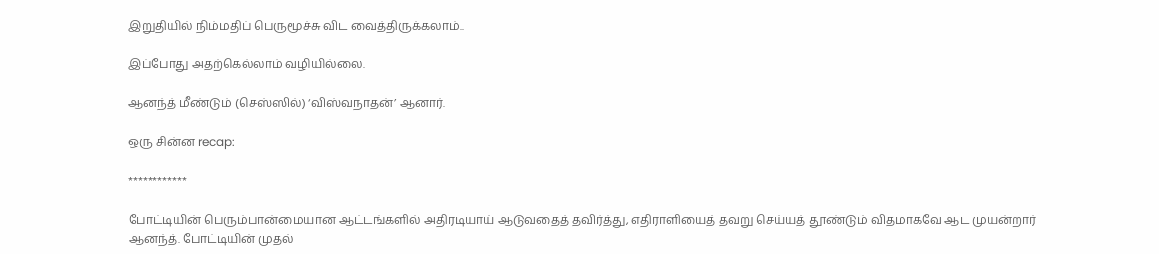இறுதியில் நிம்மதிப் பெருமூச்சு விட வைத்திருக்கலாம்..

இப்போது அதற்கெல்லாம் வழியில்லை.

ஆனந்த் மீண்டும் (செஸ்ஸில்) ‘விஸ்வநாதன்’ ஆனார்.

ஒரு சின்ன recap:

************

போட்டியின் பெரும்பான்மையான ஆட்டங்களில் அதிரடியாய் ஆடுவதைத் தவிர்த்து, எதிராளியைத் தவறு செய்யத் தூண்டும் விதமாகவே ஆட முயன்றார் ஆனந்த். போட்டியின் முதல்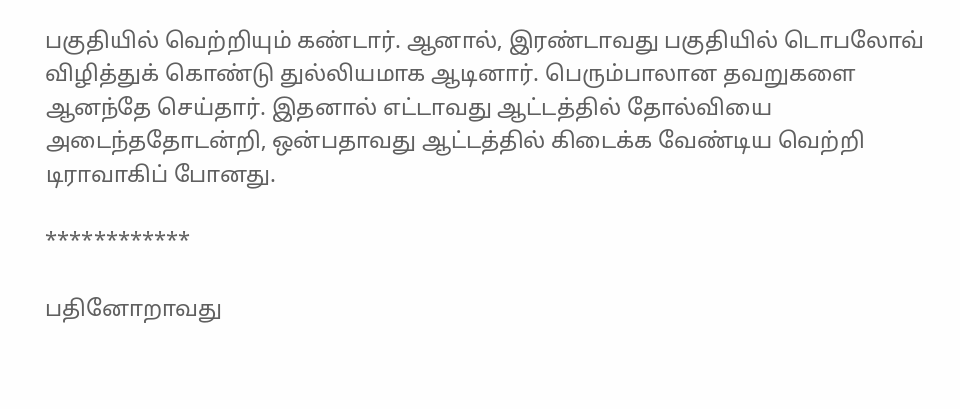பகுதியில் வெற்றியும் கண்டார். ஆனால், இரண்டாவது பகுதியில் டொபலோவ் விழித்துக் கொண்டு துல்லியமாக ஆடினார். பெரும்பாலான தவறுகளை ஆனந்தே செய்தார். இதனால் எட்டாவது ஆட்டத்தில் தோல்வியை அடைந்ததோடன்றி, ஒன்பதாவது ஆட்டத்தில் கிடைக்க வேண்டிய வெற்றி டிராவாகிப் போனது.

************

பதினோறாவது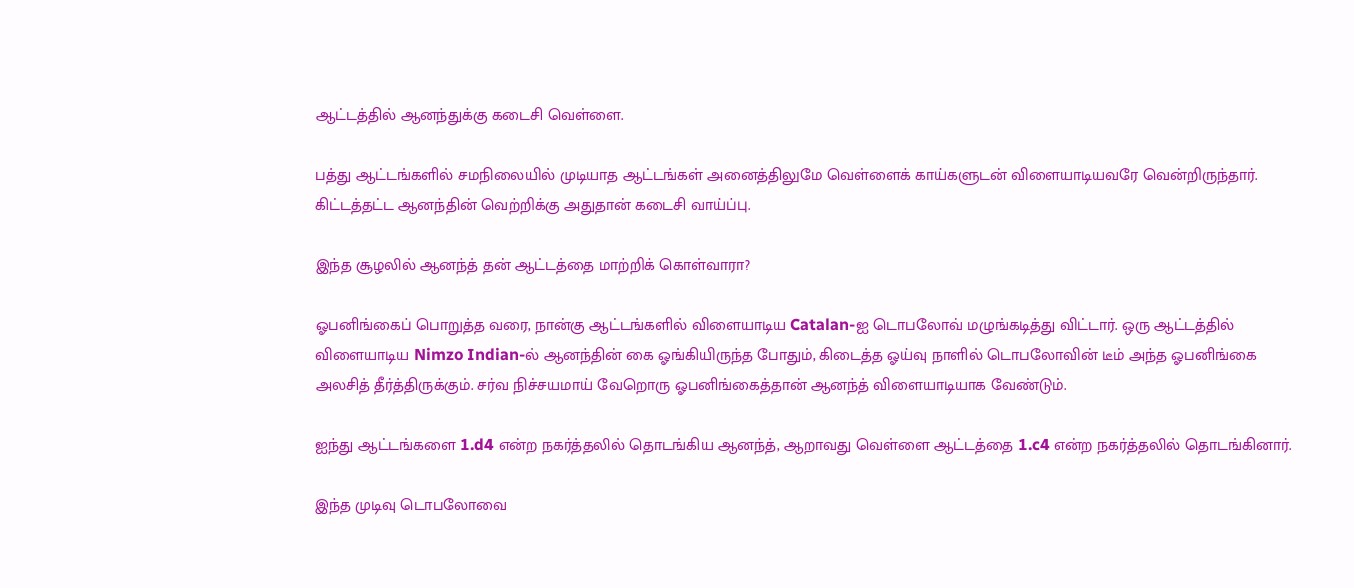ஆட்டத்தில் ஆனந்துக்கு கடைசி வெள்ளை.

பத்து ஆட்டங்களில் சமநிலையில் முடியாத ஆட்டங்கள் அனைத்திலுமே வெள்ளைக் காய்களுடன் விளையாடியவரே வென்றிருந்தார். கிட்டத்தட்ட ஆனந்தின் வெற்றிக்கு அதுதான் கடைசி வாய்ப்பு.

இந்த சூழலில் ஆனந்த் தன் ஆட்டத்தை மாற்றிக் கொள்வாரா?

ஓபனிங்கைப் பொறுத்த வரை, நான்கு ஆட்டங்களில் விளையாடிய Catalan-ஐ டொபலோவ் மழுங்கடித்து விட்டார். ஒரு ஆட்டத்தில் விளையாடிய Nimzo Indian-ல் ஆனந்தின் கை ஓங்கியிருந்த போதும், கிடைத்த ஓய்வு நாளில் டொபலோவின் டீம் அந்த ஓபனிங்கை அலசித் தீர்த்திருக்கும். சர்வ நிச்சயமாய் வேறொரு ஓபனிங்கைத்தான் ஆனந்த் விளையாடியாக வேண்டும்.

ஐந்து ஆட்டங்களை 1.d4 என்ற நகர்த்தலில் தொடங்கிய ஆனந்த், ஆறாவது வெள்ளை ஆட்டத்தை 1.c4 என்ற நகர்த்தலில் தொடங்கினார்.

இந்த முடிவு டொபலோவை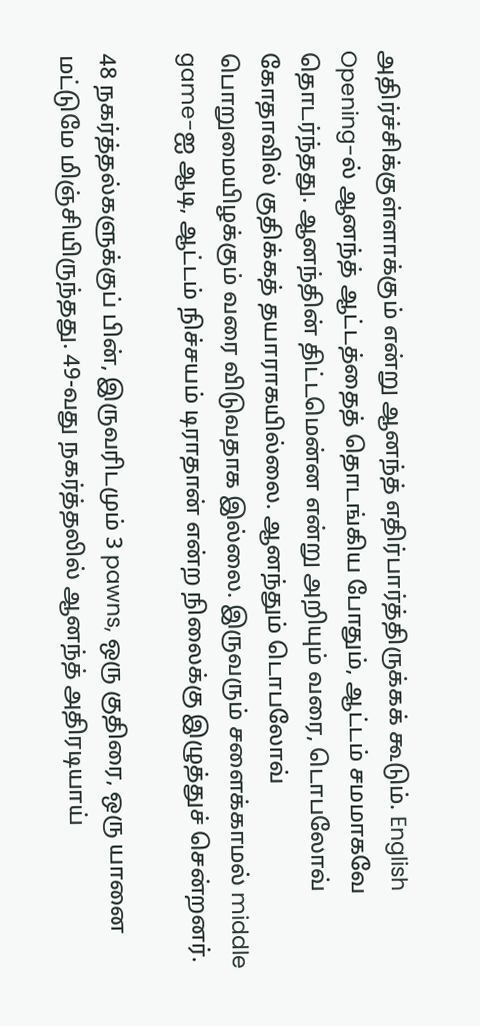அதிர்ச்சிக்குள்ளாக்கும் என்று ஆனந்த் எதிர்பார்த்திருக்கக் கூடும். English Opening-ல் ஆனந்த் ஆட்டத்தைத் தொடங்கிய போதும், ஆட்டம் சமமாகவே தொடர்ந்தது. ஆனந்தின் திட்டமென்ன என்று அறியும் வரை, டொபலோவ் கோதாவில் குதிக்கத் தயாராகயில்லை. ஆனந்தும் டொபலோவ் பொறுமையிழக்கும் வரை விடுவதாக இல்லை. இருவரும் சளைக்காமல் middle game-ஐ ஆடி, ஆட்டம் நிச்சயம் டிராதான் என்ற நிலைக்கு இழுத்துச் சென்றனர்.

48 நகர்த்தல்களுக்குப் பின், இருவரிடமும் 3 pawns, ஒரு குதிரை, ஒரு யானை மட்டுமே மிஞ்சியிருந்தது. 49-வது நகர்த்தலில் ஆனந்த் அதிரடியாய்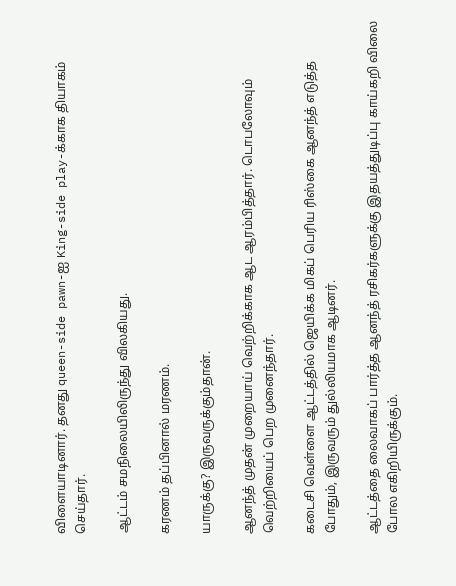விளையாடினார். தனது queen-side pawn-ஐ King-side play-க்காக தியாகம் செய்தார்.

ஆட்டம் சமநிலையிலிருந்து விலகியது.

கரணம் தப்பினால் மரணம்.

யாருக்கு? இருவருக்கும்தான்.

ஆனந்த் முதன் முறையாய் வெற்றிக்காக ஆட ஆரம்பித்தார். டொபலோவும் வெற்றியைப் பெற முனைந்தார்.

கடைசி வெள்ளை ஆட்டத்தில் ஜெயிக்க மிகப் பெரிய ரிஸ்கை ஆனந்த் எடுத்த போதும், இருவரும் துல்லியமாக ஆடினர்.

ஆட்டத்தை லைவாகப் பார்த்த ஆனந்த் ரசிகர்களுக்கு இதயத்துடிப்பு காய்கறி விலை போல எகிறியிருக்கும்.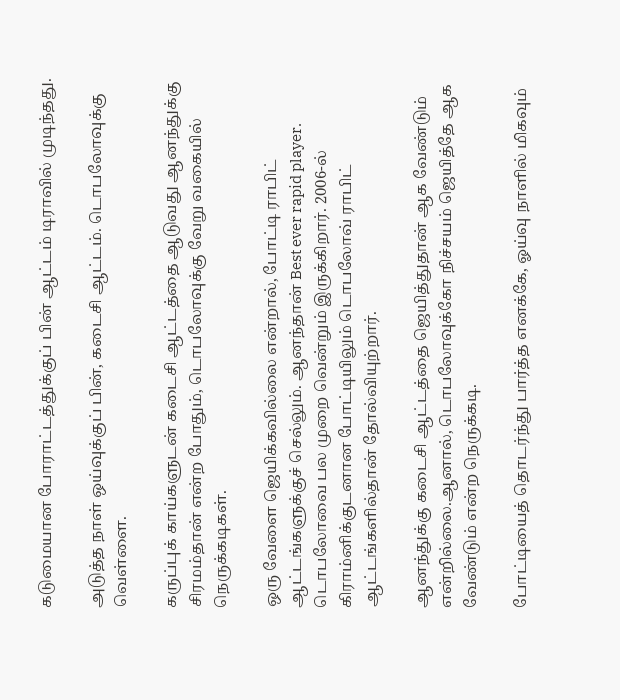கடுமையான போராட்டத்துக்குப் பின் ஆட்டம் டிராவில் முடிந்தது.

அடுத்த நாள் ஒய்வுக்குப் பின், கடைசி ஆட்டம். டொபலோவுக்கு வெள்ளை.

கருப்புக் காய்களுடன் கடைசி ஆட்டத்தை ஆடுவது ஆனந்துக்கு சிரமம்தான் என்ற போதும், டொபலோவுக்கு வேறு வகையில் நெருக்கடிகள்.

ஒரு வேளை ஜெயிக்கவில்லை என்றால், போட்டி ராபிட் ஆட்டங்களுக்குச் செல்லும். ஆனந்தான் Best ever rapid player. டொபலோவை பல முறை வென்றும் இருக்கிறார். 2006-ல் கிராம்னிக்குடனான போட்டியிலும் டொபலோவ் ராபிட் ஆட்டங்களில்தான் தோல்வியுற்றார்.

ஆனந்துக்கு கடைசி ஆட்டத்தை ஜெயித்துதான் ஆக வேண்டும் என்றில்லை.ஆனால், டொபலோவுக்கோ நிச்சயம் ஜெயித்தே ஆக வேண்டும் என்ற நெருக்கடி.

போட்டியைத் தொடர்ந்து பார்த்த எனக்கே, ஓய்வு நாளில் மிகவும்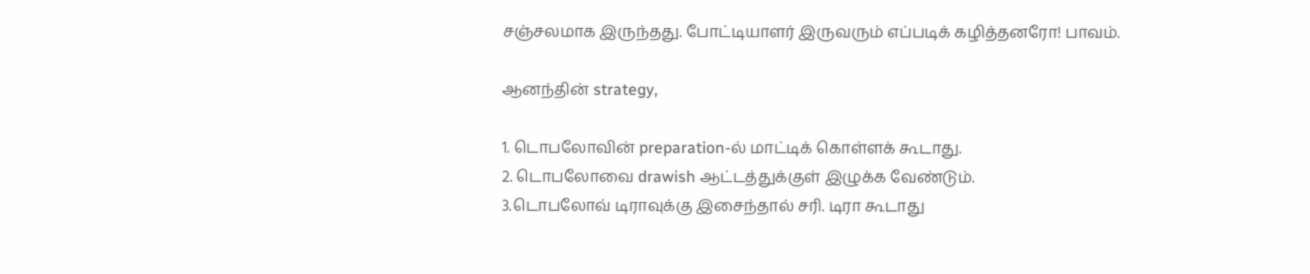சஞ்சலமாக இருந்தது. போட்டியாளர் இருவரும் எப்படிக் கழித்தனரோ! பாவம்.

ஆனந்தின் strategy,

1. டொபலோவின் preparation-ல் மாட்டிக் கொள்ளக் கூடாது.
2. டொபலோவை drawish ஆட்டத்துக்குள் இழுக்க வேண்டும்.
3.டொபலோவ் டிராவுக்கு இசைந்தால் சரி. டிரா கூடாது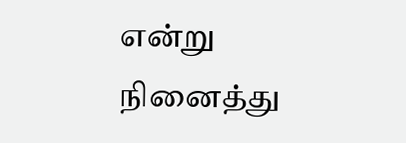என்று நினைத்து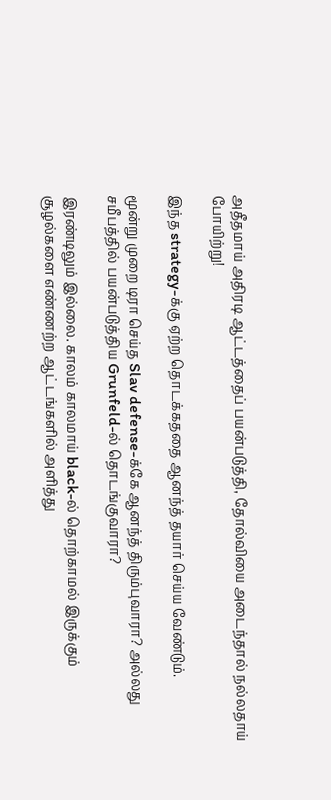அதீதமாய் அதிரடி ஆட்டத்தைப் பயன்படுத்தி, தோல்வியை அடைந்தால் நல்லதாய் போயிற்று!

இந்த strategy-க்கு ஏற்ற தொடக்கததை ஆனந்த் தயார் செய்ய வேண்டும்.

மூன்று முறை டிரா செய்த Slav defense-க்கே ஆனந்த் திரும்புவாரா? அல்லது சமீபத்தில் பயன்படுத்திய Grunfeld-ல் தொடங்குவாரா?

இரண்டிலும் இல்லை. காலம் காலமாய் black-ல் தொற்காமல் இருக்கும் சூழல்களை எண்ணற்ற ஆட்டங்களில் அளித்து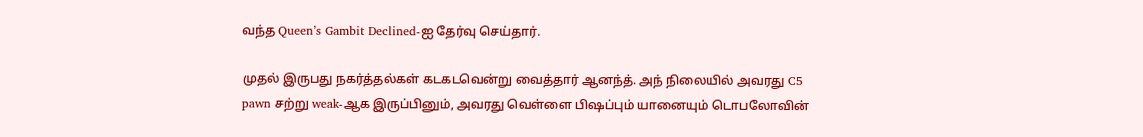வந்த Queen’s Gambit Declined-ஐ தேர்வு செய்தார்.

முதல் இருபது நகர்த்தல்கள் கடகடவென்று வைத்தார் ஆனந்த். அந் நிலையில் அவரது C5 pawn சற்று weak-ஆக இருப்பினும், அவரது வெள்ளை பிஷப்பும் யானையும் டொபலோவின்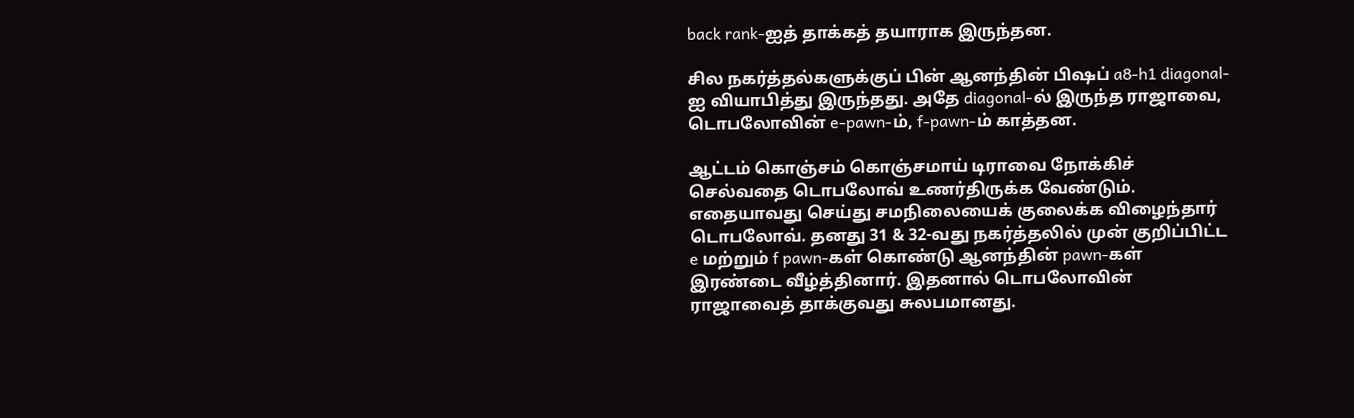back rank-ஐத் தாக்கத் தயாராக இருந்தன.

சில நகர்த்தல்களுக்குப் பின் ஆனந்தின் பிஷப் a8-h1 diagonal-ஐ வியாபித்து இருந்தது. அதே diagonal-ல் இருந்த ராஜாவை, டொபலோவின் e-pawn-ம், f-pawn-ம் காத்தன.

ஆட்டம் கொஞ்சம் கொஞ்சமாய் டிராவை நோக்கிச் செல்வதை டொபலோவ் உணர்திருக்க வேண்டும். எதையாவது செய்து சமநிலையைக் குலைக்க விழைந்தார் டொபலோவ். தனது 31 & 32-வது நகர்த்தலில் முன் குறிப்பிட்ட e மற்றும் f pawn-கள் கொண்டு ஆனந்தின் pawn-கள் இரண்டை வீழ்த்தினார். இதனால் டொபலோவின் ராஜாவைத் தாக்குவது சுலபமானது.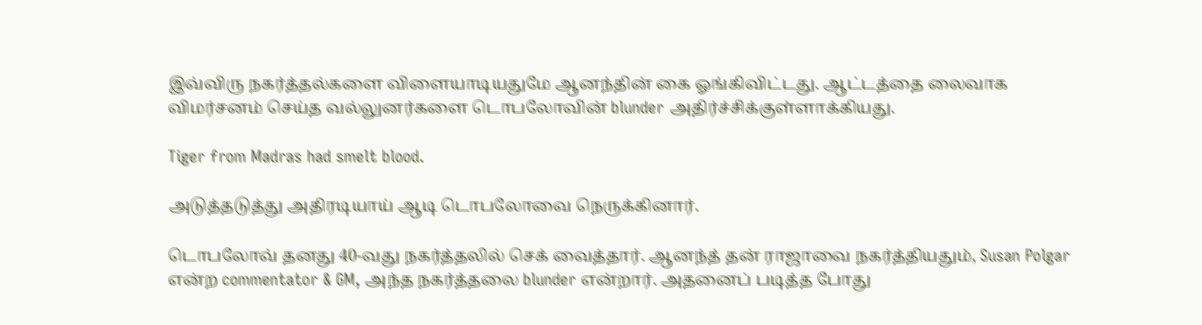இவ்விரு நகர்த்தல்களை விளையாடியதுமே ஆனந்தின் கை ஓங்கிவிட்டது. ஆட்டத்தை லைவாக விமர்சனம் செய்த வல்லுனர்களை டொபலோவின் blunder அதிர்ச்சிக்குள்ளாக்கியது.

Tiger from Madras had smelt blood.

அடுத்தடுத்து அதிரடியாய் ஆடி டொபலோவை நெருக்கினார்.

டொபலோவ் தனது 40-வது நகர்த்தலில் செக் வைத்தார். ஆனந்த் தன் ராஜாவை நகர்த்தியதும், Susan Polgar என்ற commentator & GM, அந்த நகர்த்தலை blunder என்றார். அதனைப் படித்த போது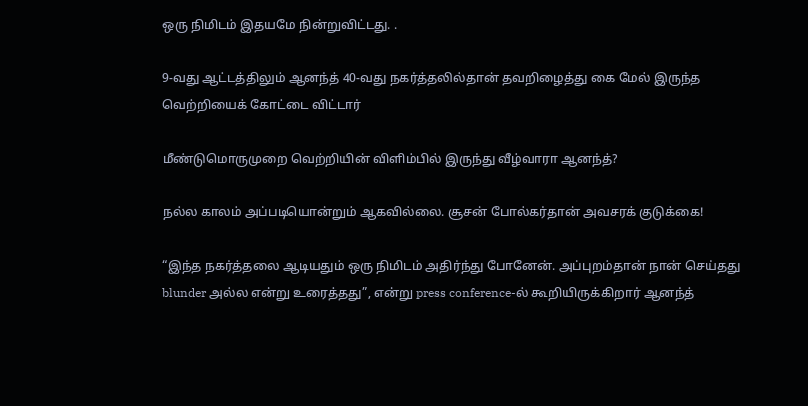ஒரு நிமிடம் இதயமே நின்றுவிட்டது. .

9-வது ஆட்டத்திலும் ஆனந்த் 40-வது நகர்த்தலில்தான் தவறிழைத்து கை மேல் இருந்த வெற்றியைக் கோட்டை விட்டார்

மீண்டுமொருமுறை வெற்றியின் விளிம்பில் இருந்து வீழ்வாரா ஆனந்த்?

நல்ல காலம் அப்படியொன்றும் ஆகவில்லை. சூசன் போல்கர்தான் அவசரக் குடுக்கை!

“இந்த நகர்த்தலை ஆடியதும் ஒரு நிமிடம் அதிர்ந்து போனேன். அப்புறம்தான் நான் செய்தது blunder அல்ல என்று உரைத்தது”, என்று press conference-ல் கூறியிருக்கிறார் ஆனந்த்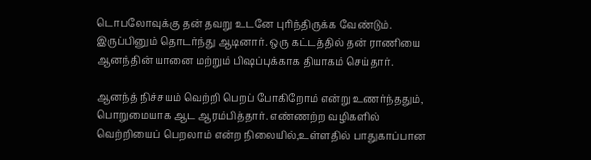டொபலோவுக்கு தன் தவறு உடனே புரிந்திருக்க வேண்டும். இருப்பினும் தொடர்ந்து ஆடினார். ஒரு கட்டத்தில் தன் ராணியை ஆனந்தின் யானை மற்றும் பிஷப்புக்காக தியாகம் செய்தார்.

ஆனந்த் நிச்சயம் வெற்றி பெறப் போகிறோம் என்று உணர்ந்ததும், பொறுமையாக ஆட ஆரம்பித்தார். எண்ணற்ற வழிகளில் வெற்றியைப் பெறலாம் என்ற நிலையில்,உள்ளதில் பாதுகாப்பான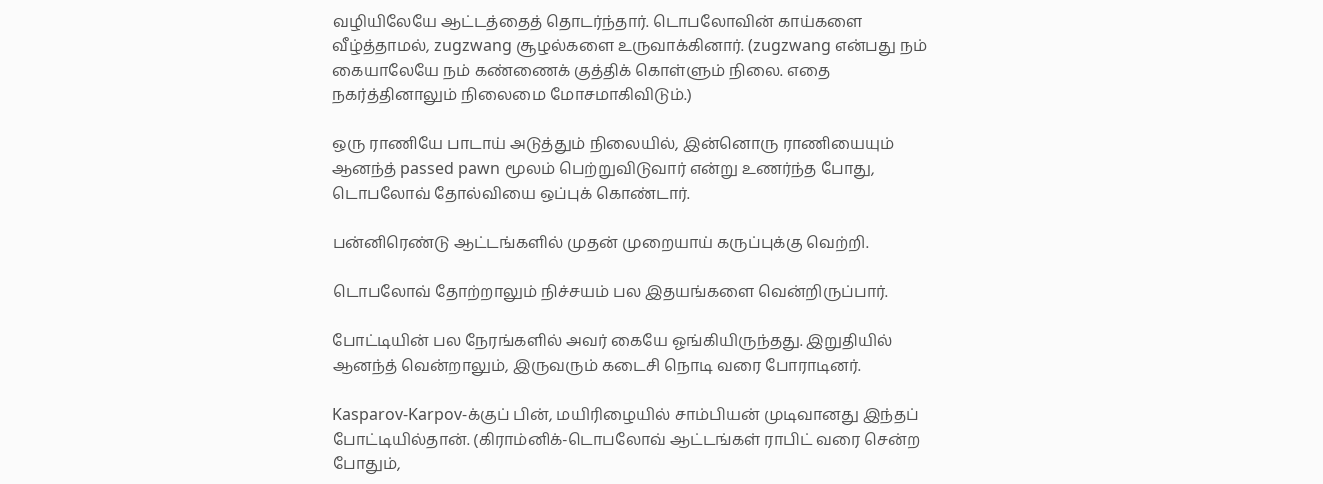வழியிலேயே ஆட்டத்தைத் தொடர்ந்தார். டொபலோவின் காய்களை வீழ்த்தாமல், zugzwang சூழல்களை உருவாக்கினார். (zugzwang என்பது நம் கையாலேயே நம் கண்ணைக் குத்திக் கொள்ளும் நிலை. எதை நகர்த்தினாலும் நிலைமை மோசமாகிவிடும்.)

ஒரு ராணியே பாடாய் அடுத்தும் நிலையில், இன்னொரு ராணியையும் ஆனந்த் passed pawn மூலம் பெற்றுவிடுவார் என்று உணர்ந்த போது, டொபலோவ் தோல்வியை ஒப்புக் கொண்டார்.

பன்னிரெண்டு ஆட்டங்களில் முதன் முறையாய் கருப்புக்கு வெற்றி.

டொபலோவ் தோற்றாலும் நிச்சயம் பல இதயங்களை வென்றிருப்பார்.

போட்டியின் பல நேரங்களில் அவர் கையே ஓங்கியிருந்தது. இறுதியில் ஆனந்த் வென்றாலும், இருவரும் கடைசி நொடி வரை போராடினர்.

Kasparov-Karpov-க்குப் பின், மயிரிழையில் சாம்பியன் முடிவானது இந்தப் போட்டியில்தான். (கிராம்னிக்-டொபலோவ் ஆட்டங்கள் ராபிட் வரை சென்ற போதும்,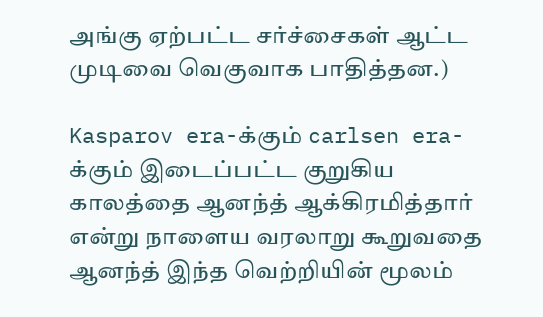அங்கு ஏற்பட்ட சர்ச்சைகள் ஆட்ட முடிவை வெகுவாக பாதித்தன.)

Kasparov era-க்கும் carlsen era-க்கும் இடைப்பட்ட குறுகிய காலத்தை ஆனந்த் ஆக்கிரமித்தார் என்று நாளைய வரலாறு கூறுவதை ஆனந்த் இந்த வெற்றியின் மூலம்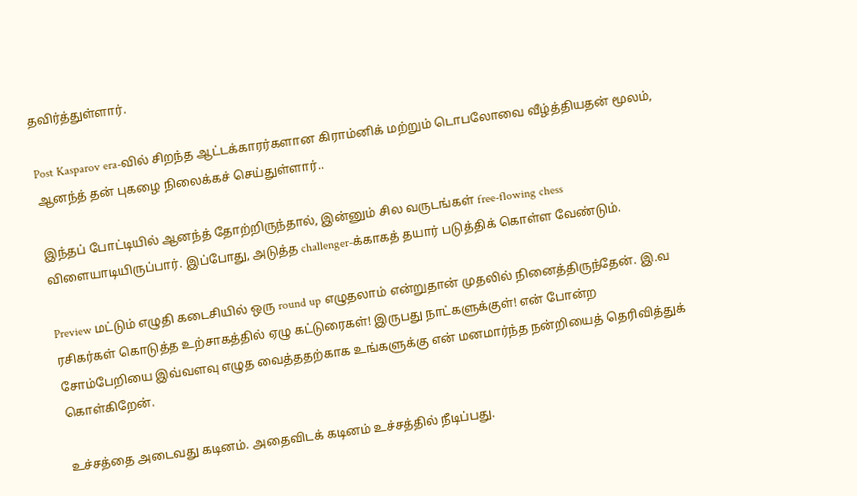தவிர்த்துள்ளார்.

Post Kasparov era-வில் சிறந்த ஆட்டக்காரர்களான கிராம்னிக் மற்றும் டொபலோவை வீழ்த்தியதன் மூலம், ஆனந்த் தன் புகழை நிலைக்கச் செய்துள்ளார்..

இந்தப் போட்டியில் ஆனந்த் தோற்றிருந்தால், இன்னும் சில வருடங்கள் free-flowing chess விளையாடியிருப்பார். இப்போது, அடுத்த challenger-க்காகத் தயார் படுத்திக் கொள்ள வேண்டும்.

Preview மட்டும் எழுதி கடைசியில் ஒரு round up எழுதலாம் என்றுதான் முதலில் நினைத்திருந்தேன். இ.வ ரசிகர்கள் கொடுத்த உற்சாகத்தில் ஏழு கட்டுரைகள்! இருபது நாட்களுக்குள்! என் போன்ற சோம்பேறியை இவ்வளவு எழுத வைத்ததற்காக உங்களுக்கு என் மனமார்ந்த நன்றியைத் தெரிவித்துக் கொள்கிறேன்.

உச்சத்தை அடைவது கடினம். அதைவிடக் கடினம் உச்சத்தில் நீடிப்பது.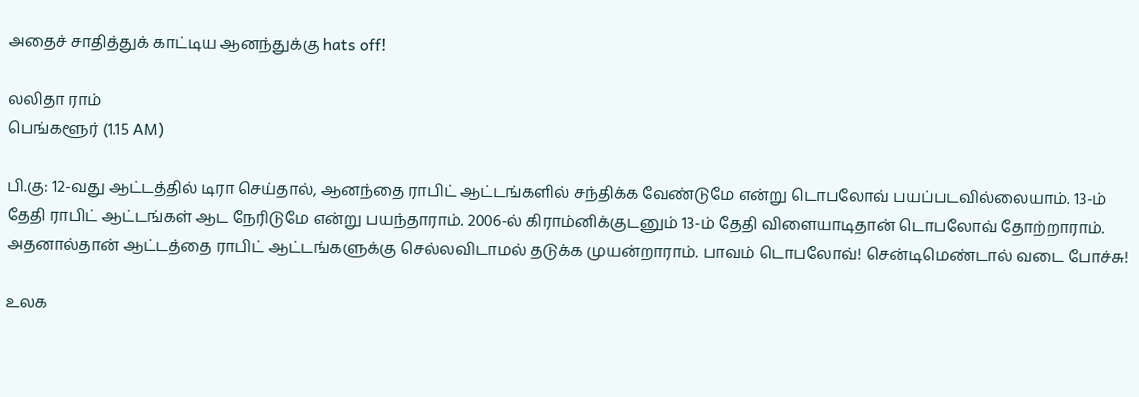அதைச் சாதித்துக் காட்டிய ஆனந்துக்கு hats off!

லலிதா ராம்
பெங்களூர் (1.15 AM)

பி.கு: 12-வது ஆட்டத்தில் டிரா செய்தால், ஆனந்தை ராபிட் ஆட்டங்களில் சந்திக்க வேண்டுமே என்று டொபலோவ் பயப்படவில்லையாம். 13-ம் தேதி ராபிட் ஆட்டங்கள் ஆட நேரிடுமே என்று பயந்தாராம். 2006-ல் கிராம்னிக்குடனும் 13-ம் தேதி விளையாடிதான் டொபலோவ் தோற்றாராம். அதனால்தான் ஆட்டத்தை ராபிட் ஆட்டங்களுக்கு செல்லவிடாமல் தடுக்க முயன்றாராம். பாவம் டொபலோவ்! சென்டிமெண்டால் வடை போச்சு!

உலக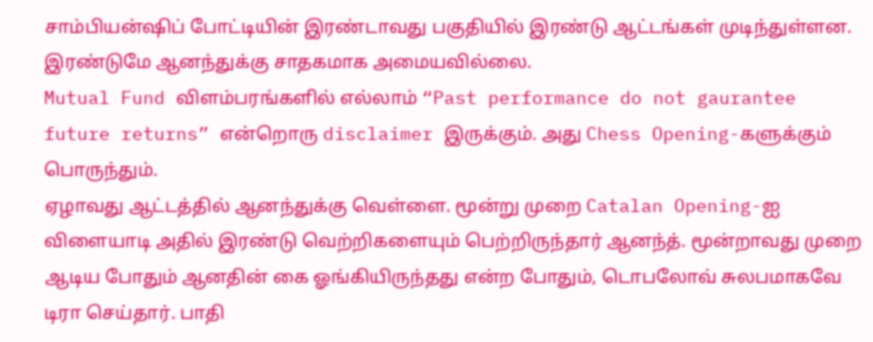சாம்பியன்ஷிப் போட்டியின் இரண்டாவது பகுதியில் இரண்டு ஆட்டங்கள் முடிந்துள்ளன. இரண்டுமே ஆனந்துக்கு சாதகமாக அமையவில்லை.
Mutual Fund விளம்பரங்களில் எல்லாம் “Past performance do not gaurantee future returns” என்றொரு disclaimer இருக்கும். அது Chess Opening-களுக்கும் பொருந்தும்.
ஏழாவது ஆட்டத்தில் ஆனந்துக்கு வெள்ளை. மூன்று முறை Catalan Opening-ஐ விளையாடி அதில் இரண்டு வெற்றிகளையும் பெற்றிருந்தார் ஆனந்த். மூன்றாவது முறை ஆடிய போதும் ஆனதின் கை ஓங்கியிருந்தது என்ற போதும், டொபலோவ் சுலபமாகவே டிரா செய்தார். பாதி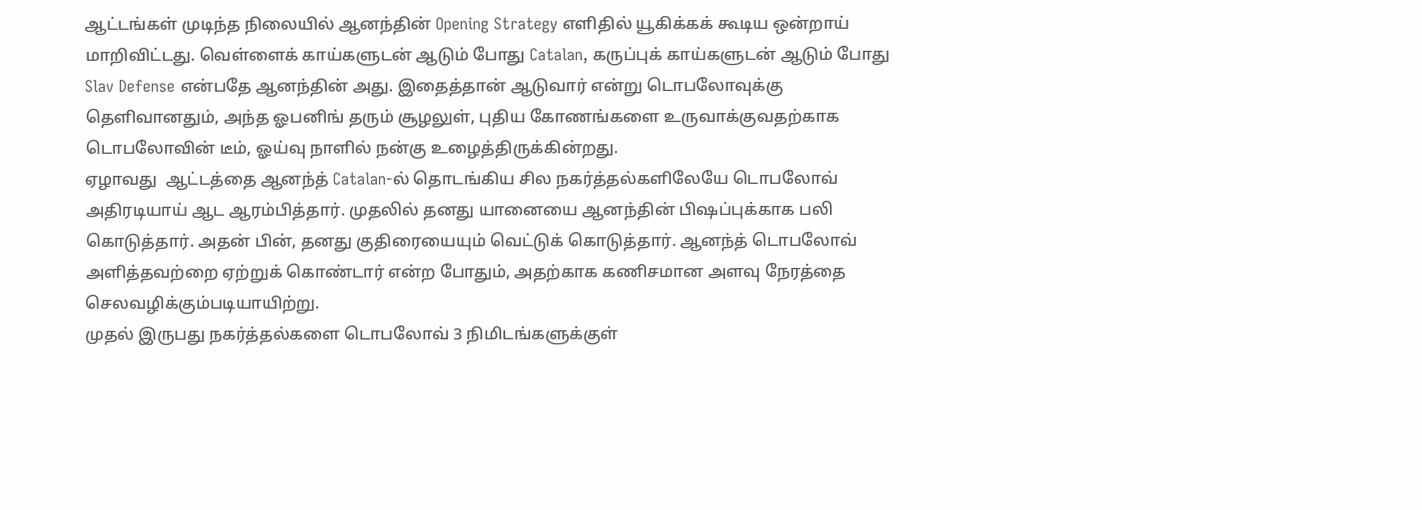ஆட்டங்கள் முடிந்த நிலையில் ஆனந்தின் Opening Strategy எளிதில் யூகிக்கக் கூடிய ஒன்றாய் மாறிவிட்டது. வெள்ளைக் காய்களுடன் ஆடும் போது Catalan, கருப்புக் காய்களுடன் ஆடும் போது Slav Defense என்பதே ஆனந்தின் அது. இதைத்தான் ஆடுவார் என்று டொபலோவுக்கு தெளிவானதும், அந்த ஓபனிங் தரும் சூழலுள், புதிய கோணங்களை உருவாக்குவதற்காக டொபலோவின் டீம், ஓய்வு நாளில் நன்கு உழைத்திருக்கின்றது.
ஏழாவது  ஆட்டத்தை ஆனந்த் Catalan-ல் தொடங்கிய சில நகர்த்தல்களிலேயே டொபலோவ் அதிரடியாய் ஆட ஆரம்பித்தார். முதலில் தனது யானையை ஆனந்தின் பிஷப்புக்காக பலி கொடுத்தார். அதன் பின், தனது குதிரையையும் வெட்டுக் கொடுத்தார். ஆனந்த் டொபலோவ் அளித்தவற்றை ஏற்றுக் கொண்டார் என்ற போதும், அதற்காக கணிசமான அளவு நேரத்தை செலவழிக்கும்படியாயிற்று.
முதல் இருபது நகர்த்தல்களை டொபலோவ் 3 நிமிடங்களுக்குள்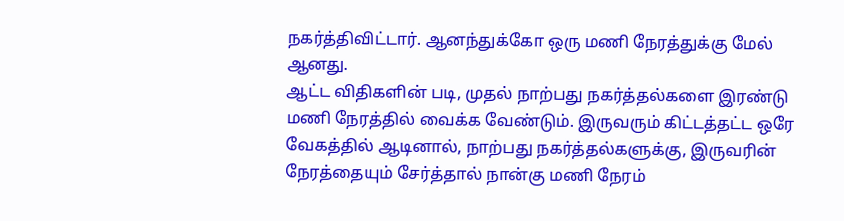நகர்த்திவிட்டார். ஆனந்துக்கோ ஒரு மணி நேரத்துக்கு மேல் ஆனது.
ஆட்ட விதிகளின் படி, முதல் நாற்பது நகர்த்தல்களை இரண்டு மணி நேரத்தில் வைக்க வேண்டும். இருவரும் கிட்டத்தட்ட ஒரே வேகத்தில் ஆடினால், நாற்பது நகர்த்தல்களுக்கு, இருவரின் நேரத்தையும் சேர்த்தால் நான்கு மணி நேரம்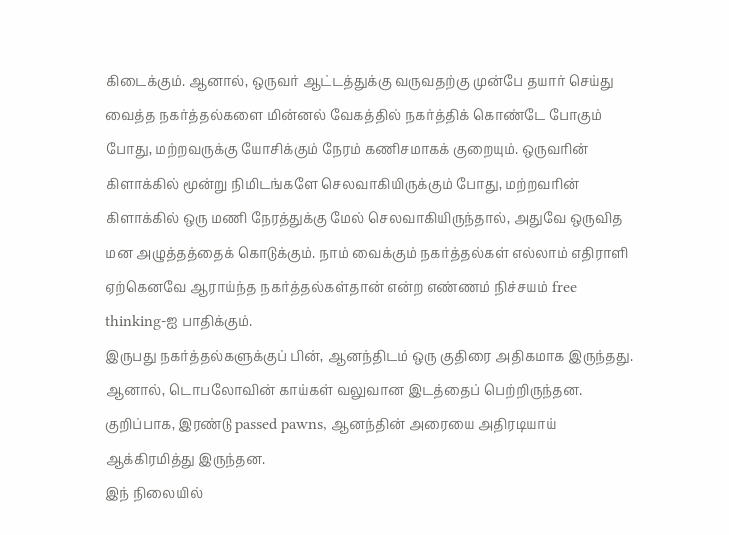கிடைக்கும். ஆனால், ஒருவர் ஆட்டத்துக்கு வருவதற்கு முன்பே தயார் செய்து வைத்த நகர்த்தல்களை மின்னல் வேகத்தில் நகர்த்திக் கொண்டே போகும் போது, மற்றவருக்கு யோசிக்கும் நேரம் கணிசமாகக் குறையும். ஒருவரின் கிளாக்கில் மூன்று நிமிடங்களே செலவாகியிருக்கும் போது, மற்றவரின் கிளாக்கில் ஒரு மணி நேரத்துக்கு மேல் செலவாகியிருந்தால், அதுவே ஒருவித மன அழுத்தத்தைக் கொடுக்கும். நாம் வைக்கும் நகர்த்தல்கள் எல்லாம் எதிராளி ஏற்கெனவே ஆராய்ந்த நகர்த்தல்கள்தான் என்ற எண்ணம் நிச்சயம் free thinking-ஐ பாதிக்கும்.
இருபது நகர்த்தல்களுக்குப் பின், ஆனந்திடம் ஒரு குதிரை அதிகமாக இருந்தது. ஆனால், டொபலோவின் காய்கள் வலுவான இடத்தைப் பெற்றிருந்தன. குறிப்பாக, இரண்டு passed pawns, ஆனந்தின் அரையை அதிரடியாய் ஆக்கிரமித்து இருந்தன.
இந் நிலையில்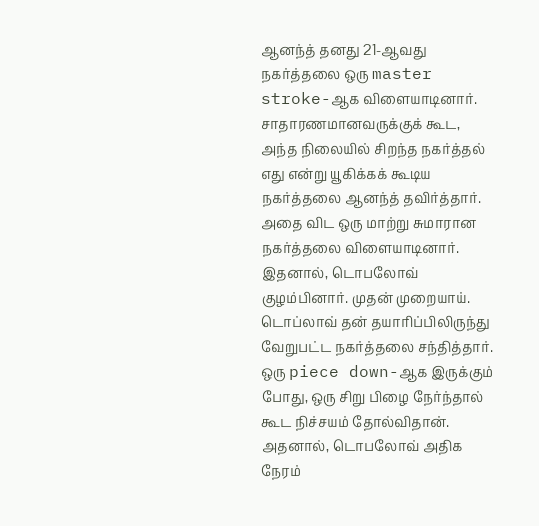ஆனந்த் தனது 21-ஆவது நகர்த்தலை ஒரு master stroke-ஆக விளையாடினார். சாதாரணமானவருக்குக் கூட, அந்த நிலையில் சிறந்த நகர்த்தல் எது என்று யூகிக்கக் கூடிய நகர்த்தலை ஆனந்த் தவிர்த்தார். அதை விட ஒரு மாற்று சுமாரான நகர்த்தலை விளையாடினார். இதனால், டொபலோவ் குழம்பினார். முதன் முறையாய். டொப்லாவ் தன் தயாரிப்பிலிருந்து வேறுபட்ட நகர்த்தலை சந்தித்தார். ஒரு piece down-ஆக இருக்கும் போது, ஒரு சிறு பிழை நேர்ந்தால் கூட நிச்சயம் தோல்விதான். அதனால், டொபலோவ் அதிக நேரம்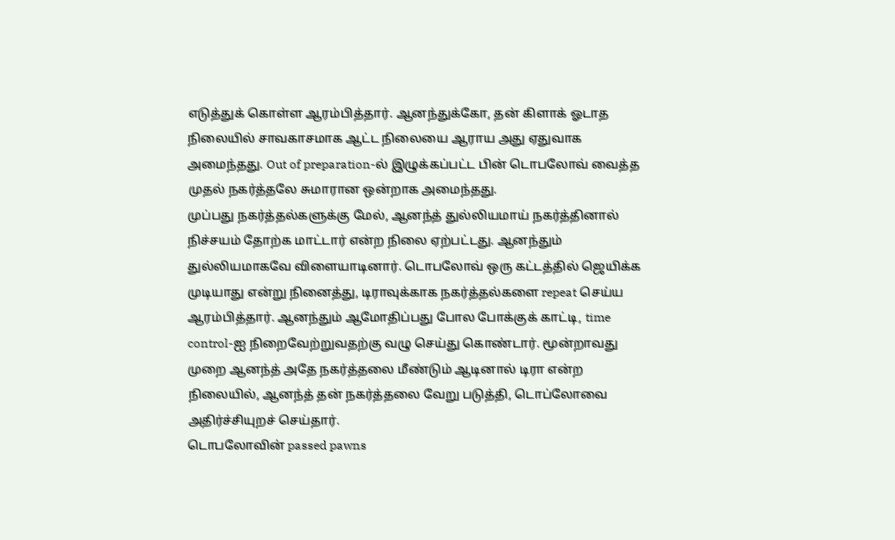எடுத்துக் கொள்ள ஆரம்பித்தார். ஆனந்துக்கோ, தன் கிளாக் ஓடாத நிலையில் சாவகாசமாக ஆட்ட நிலையை ஆராய அது ஏதுவாக அமைந்தது. Out of preparation-ல் இழுக்கப்பட்ட பின் டொபலோவ் வைத்த முதல் நகர்த்தலே சுமாரான ஒன்றாக அமைந்தது.
முப்பது நகர்த்தல்களுக்கு மேல், ஆனந்த் துல்லியமாய் நகர்த்தினால் நிச்சயம் தோற்க மாட்டார் என்ற நிலை ஏற்பட்டது. ஆனந்தும் துல்லியமாகவே விளையாடினார். டொபலோவ் ஒரு கட்டத்தில் ஜெயிக்க முடியாது என்று நினைத்து, டிராவுக்காக நகர்த்தல்களை repeat செய்ய ஆரம்பித்தார். ஆனந்தும் ஆமோதிப்பது போல போக்குக் காட்டி, time control-ஐ நிறைவேற்றுவதற்கு வழு செய்து கொண்டார். மூன்றாவது முறை ஆனந்த் அதே நகர்த்தலை மீண்டும் ஆடினால் டிரா என்ற நிலையில், ஆனந்த் தன் நகர்த்தலை வேறு படுத்தி, டொப்லோவை அதிர்ச்சியுறச் செய்தார்.
டொபலோவின் passed pawns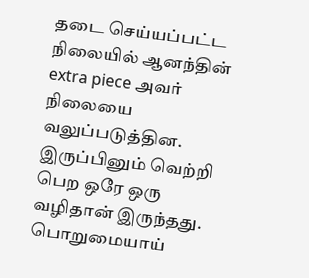தடை செய்யப்பட்ட நிலையில் ஆனந்தின் extra piece அவர் நிலையை வலுப்படுத்தின. இருப்பினும் வெற்றி பெற ஒரே ஒரு வழிதான் இருந்தது. பொறுமையாய்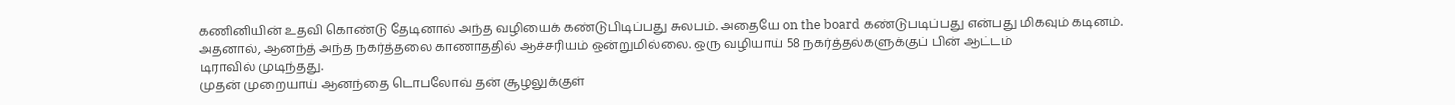கணினியின் உதவி கொண்டு தேடினால் அந்த வழியைக் கண்டுபிடிப்பது சுலபம். அதையே on the board கண்டுபடிப்பது என்பது மிகவும் கடினம். அதனால், ஆனந்த் அந்த நகர்த்தலை காணாததில் ஆச்சரியம் ஒன்றுமில்லை. ஒரு வழியாய் 58 நகர்த்தல்களுக்குப் பின் ஆட்டம்
டிராவில் முடிந்தது.
முதன் முறையாய் ஆனந்தை டொபலோவ் தன் சூழலுக்குள்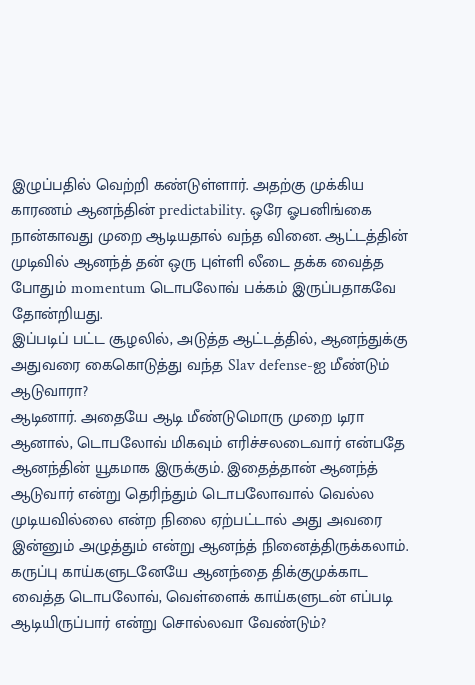இழுப்பதில் வெற்றி கண்டுள்ளார். அதற்கு முக்கிய காரணம் ஆனந்தின் predictability. ஒரே ஓபனிங்கை நான்காவது முறை ஆடியதால் வந்த வினை. ஆட்டத்தின் முடிவில் ஆனந்த் தன் ஒரு புள்ளி லீடை தக்க வைத்த போதும் momentum டொபலோவ் பக்கம் இருப்பதாகவே தோன்றியது.
இப்படிப் பட்ட சூழலில், அடுத்த ஆட்டத்தில், ஆனந்துக்கு அதுவரை கைகொடுத்து வந்த Slav defense-ஐ மீண்டும் ஆடுவாரா?
ஆடினார். அதையே ஆடி மீண்டுமொரு முறை டிரா ஆனால், டொபலோவ் மிகவும் எரிச்சலடைவார் என்பதே ஆனந்தின் யூகமாக இருக்கும். இதைத்தான் ஆனந்த் ஆடுவார் என்று தெரிந்தும் டொபலோவால் வெல்ல முடியவில்லை என்ற நிலை ஏற்பட்டால் அது அவரை இன்னும் அழுத்தும் என்று ஆனந்த் நினைத்திருக்கலாம்.
கருப்பு காய்களுடனேயே ஆனந்தை திக்குமுக்காட வைத்த டொபலோவ், வெள்ளைக் காய்களுடன் எப்படி ஆடியிருப்பார் என்று சொல்லவா வேண்டும்?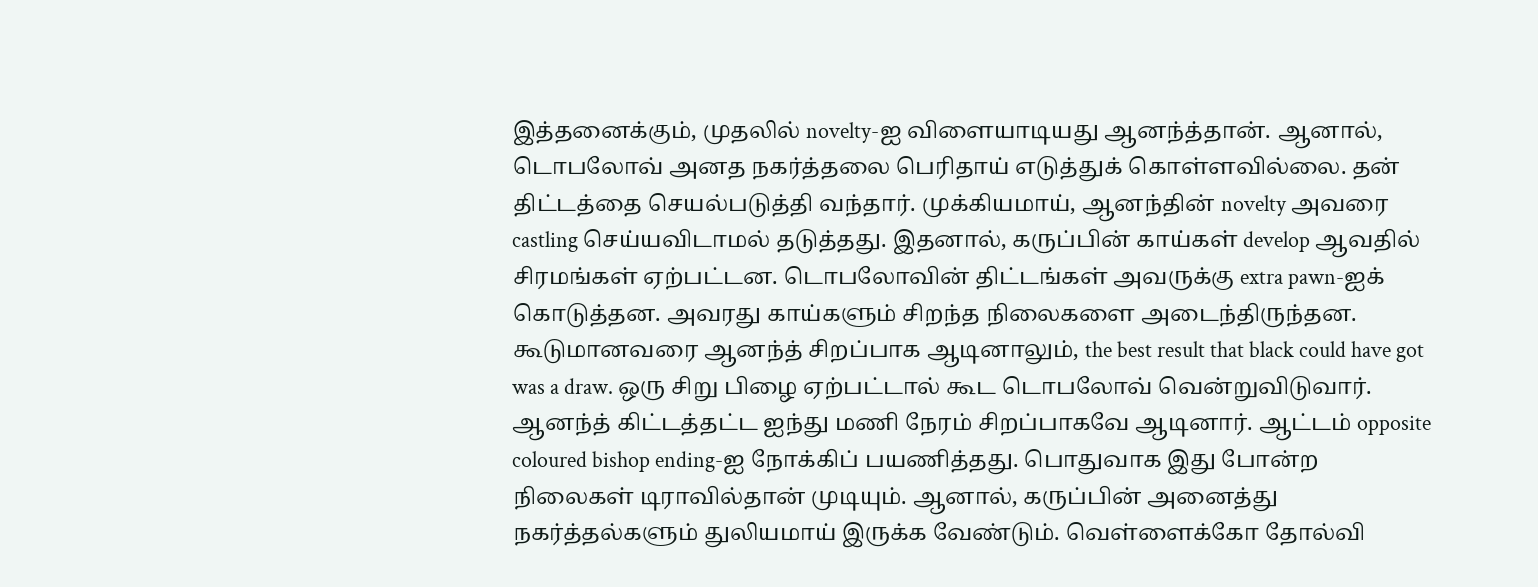இத்தனைக்கும், முதலில் novelty-ஐ விளையாடியது ஆனந்த்தான். ஆனால், டொபலோவ் அனத நகர்த்தலை பெரிதாய் எடுத்துக் கொள்ளவில்லை. தன் திட்டத்தை செயல்படுத்தி வந்தார். முக்கியமாய், ஆனந்தின் novelty அவரை castling செய்யவிடாமல் தடுத்தது. இதனால், கருப்பின் காய்கள் develop ஆவதில் சிரமங்கள் ஏற்பட்டன. டொபலோவின் திட்டங்கள் அவருக்கு extra pawn-ஐக் கொடுத்தன. அவரது காய்களும் சிறந்த நிலைகளை அடைந்திருந்தன.
கூடுமானவரை ஆனந்த் சிறப்பாக ஆடினாலும், the best result that black could have got was a draw. ஒரு சிறு பிழை ஏற்பட்டால் கூட டொபலோவ் வென்றுவிடுவார். ஆனந்த் கிட்டத்தட்ட ஐந்து மணி நேரம் சிறப்பாகவே ஆடினார். ஆட்டம் opposite coloured bishop ending-ஐ நோக்கிப் பயணித்தது. பொதுவாக இது போன்ற நிலைகள் டிராவில்தான் முடியும். ஆனால், கருப்பின் அனைத்து நகர்த்தல்களும் துலியமாய் இருக்க வேண்டும். வெள்ளைக்கோ தோல்வி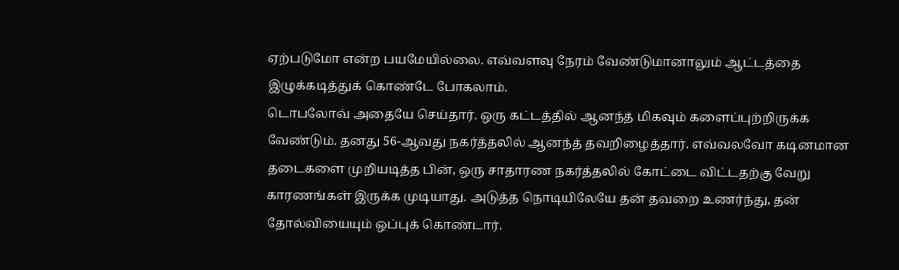ஏற்படுமோ என்ற பயமேயில்லை. எவ்வளவு நேரம் வேண்டுமானாலும் ஆட்டத்தை இழுக்கடித்துக் கொண்டே போகலாம்.
டொபலோவ் அதையே செய்தார். ஒரு கட்டத்தில் ஆனந்த் மிகவும் களைப்புற்றிருக்க வேண்டும். தனது 56-ஆவது நகர்த்தலில் ஆனந்த் தவறிழைத்தார். எவ்வலவோ கடினமான தடைகளை முறியடித்த பின், ஒரு சாதாரண நகர்த்தலில் கோட்டை விட்டதற்கு வேறு காரணங்கள் இருக்க முடியாது. அடுத்த நொடியிலேயே தன் தவறை உணர்ந்து, தன் தோல்வியையும் ஒப்புக் கொண்டார்.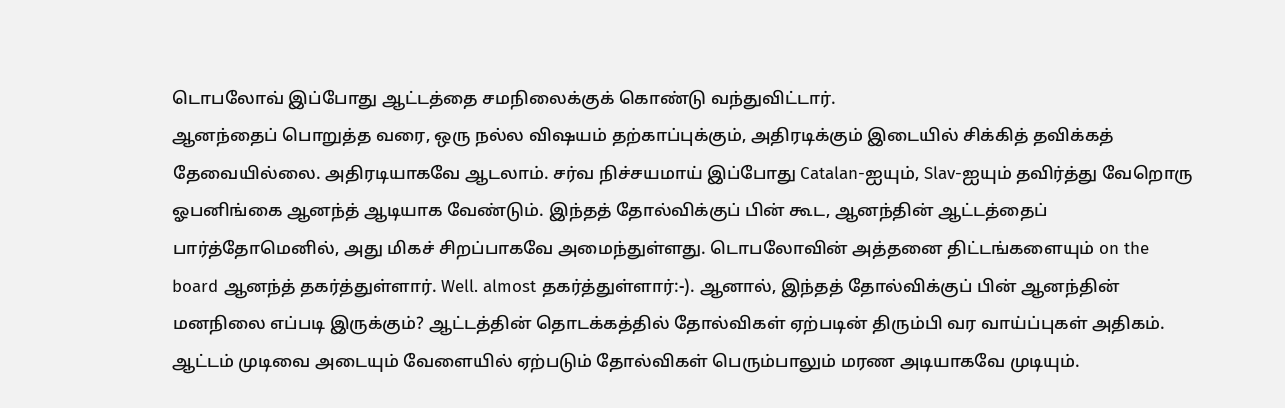டொபலோவ் இப்போது ஆட்டத்தை சமநிலைக்குக் கொண்டு வந்துவிட்டார்.
ஆனந்தைப் பொறுத்த வரை, ஒரு நல்ல விஷயம் தற்காப்புக்கும், அதிரடிக்கும் இடையில் சிக்கித் தவிக்கத் தேவையில்லை. அதிரடியாகவே ஆடலாம். சர்வ நிச்சயமாய் இப்போது Catalan-ஐயும், Slav-ஐயும் தவிர்த்து வேறொரு ஓபனிங்கை ஆனந்த் ஆடியாக வேண்டும். இந்தத் தோல்விக்குப் பின் கூட, ஆனந்தின் ஆட்டத்தைப் பார்த்தோமெனில், அது மிகச் சிறப்பாகவே அமைந்துள்ளது. டொபலோவின் அத்தனை திட்டங்களையும் on the board ஆனந்த் தகர்த்துள்ளார். Well. almost தகர்த்துள்ளார்:-). ஆனால், இந்தத் தோல்விக்குப் பின் ஆனந்தின் மனநிலை எப்படி இருக்கும்? ஆட்டத்தின் தொடக்கத்தில் தோல்விகள் ஏற்படின் திரும்பி வர வாய்ப்புகள் அதிகம். ஆட்டம் முடிவை அடையும் வேளையில் ஏற்படும் தோல்விகள் பெரும்பாலும் மரண அடியாகவே முடியும்.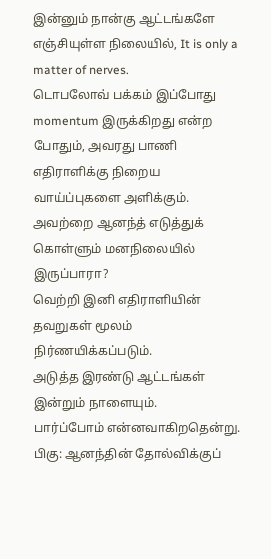இன்னும் நான்கு ஆட்டங்களே எஞ்சியுள்ள நிலையில், It is only a matter of nerves.
டொபலோவ் பக்கம் இப்போது momentum இருக்கிறது என்ற போதும், அவரது பாணி எதிராளிக்கு நிறைய வாய்ப்புகளை அளிக்கும்.
அவற்றை ஆனந்த் எடுத்துக் கொள்ளும் மனநிலையில் இருப்பாரா?
வெற்றி இனி எதிராளியின் தவறுகள் மூலம் நிர்ணயிக்கப்படும்.
அடுத்த இரண்டு ஆட்டங்கள் இன்றும் நாளையும்.
பார்ப்போம் என்னவாகிறதென்று.
பிகு: ஆனந்தின் தோல்விக்குப்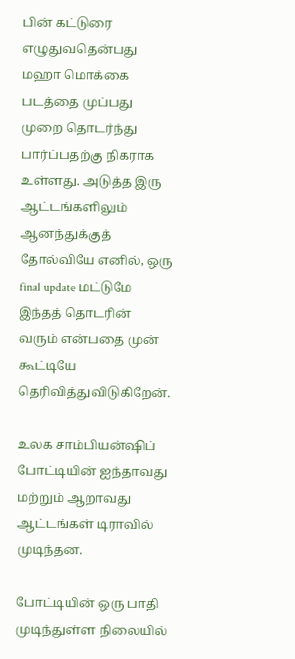பின் கட்டுரை எழுதுவதென்பது மஹா மொக்கை படத்தை முப்பது முறை தொடர்ந்து பார்ப்பதற்கு நிகராக உள்ளது. அடுத்த இரு ஆட்டங்களிலும் ஆனந்துக்குத் தோல்வியே எனில், ஒரு final update மட்டுமே இந்தத் தொடரின் வரும் என்பதை முன் கூட்டியே தெரிவித்துவிடுகிறேன்.

உலக சாம்பியன்ஷிப் போட்டியின் ஐந்தாவது மற்றும் ஆறாவது ஆட்டங்கள் டிராவில் முடிந்தன.

போட்டியின் ஒரு பாதி முடிந்துள்ள நிலையில்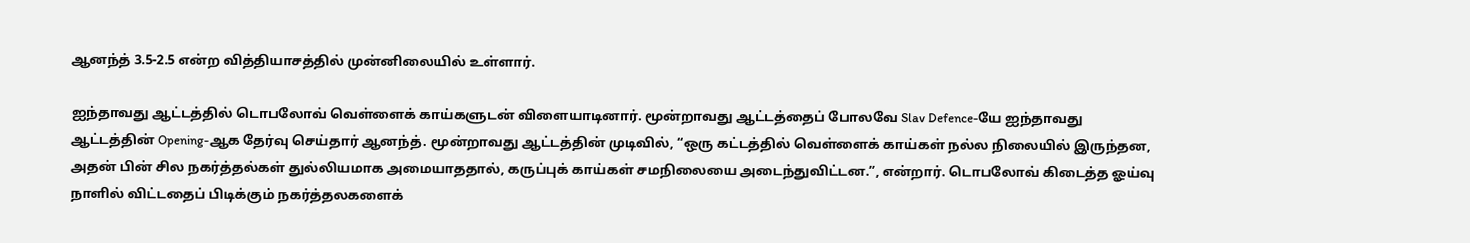ஆனந்த் 3.5-2.5 என்ற வித்தியாசத்தில் முன்னிலையில் உள்ளார்.

ஐந்தாவது ஆட்டத்தில் டொபலோவ் வெள்ளைக் காய்களுடன் விளையாடினார். மூன்றாவது ஆட்டத்தைப் போலவே Slav Defence-யே ஐந்தாவது ஆட்டத்தின் Opening-ஆக தேர்வு செய்தார் ஆனந்த். மூன்றாவது ஆட்டத்தின் முடிவில், “ஒரு கட்டத்தில் வெள்ளைக் காய்கள் நல்ல நிலையில் இருந்தன, அதன் பின் சில நகர்த்தல்கள் துல்லியமாக அமையாததால், கருப்புக் காய்கள் சமநிலையை அடைந்துவிட்டன.”, என்றார். டொபலோவ் கிடைத்த ஓய்வு நாளில் விட்டதைப் பிடிக்கும் நகர்த்தலகளைக்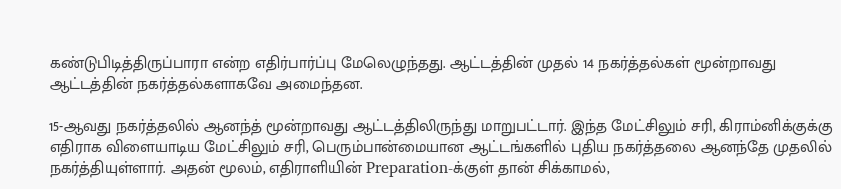கண்டுபிடித்திருப்பாரா என்ற எதிர்பார்ப்பு மேலெழுந்தது. ஆட்டத்தின் முதல் 14 நகர்த்தல்கள் மூன்றாவது ஆட்டத்தின் நகர்த்தல்களாகவே அமைந்தன.

15-ஆவது நகர்த்தலில் ஆனந்த் மூன்றாவது ஆட்டத்திலிருந்து மாறுபட்டார். இந்த மேட்சிலும் சரி, கிராம்னிக்குக்கு எதிராக விளையாடிய மேட்சிலும் சரி, பெரும்பான்மையான ஆட்டங்களில் புதிய நகர்த்தலை ஆனந்தே முதலில் நகர்த்தியுள்ளார். அதன் மூலம், எதிராளியின் Preparation-க்குள் தான் சிக்காமல்,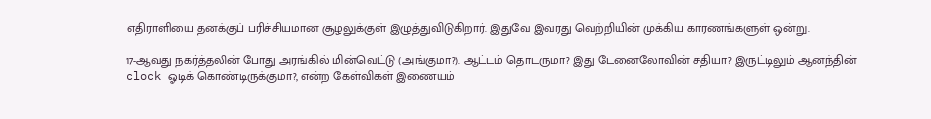எதிராளியை தனக்குப் பரிச்சியமான சூழலுக்குள் இழுத்துவிடுகிறார். இதுவே இவரது வெற்றியின் முக்கிய காரணங்களுள் ஒன்று.

17-ஆவது நகர்த்தலின் போது அரங்கில் மின்வெட்டு (அங்குமா?). ஆட்டம் தொடருமா? இது டேனைலோவின் சதியா? இருட்டிலும் ஆனந்தின் clock ஓடிக் கொண்டிருக்குமா?, என்ற கேள்விகள் இணையம்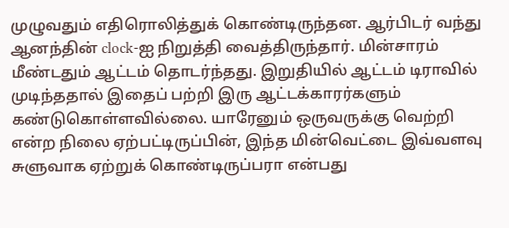முழுவதும் எதிரொலித்துக் கொண்டிருந்தன. ஆர்பிடர் வந்து ஆனந்தின் clock-ஐ நிறுத்தி வைத்திருந்தார். மின்சாரம் மீண்டதும் ஆட்டம் தொடர்ந்தது. இறுதியில் ஆட்டம் டிராவில் முடிந்ததால் இதைப் பற்றி இரு ஆட்டக்காரர்களும் கண்டுகொள்ளவில்லை. யாரேனும் ஒருவருக்கு வெற்றி என்ற நிலை ஏற்பட்டிருப்பின், இந்த மின்வெட்டை இவ்வளவு சுளுவாக ஏற்றுக் கொண்டிருப்பரா என்பது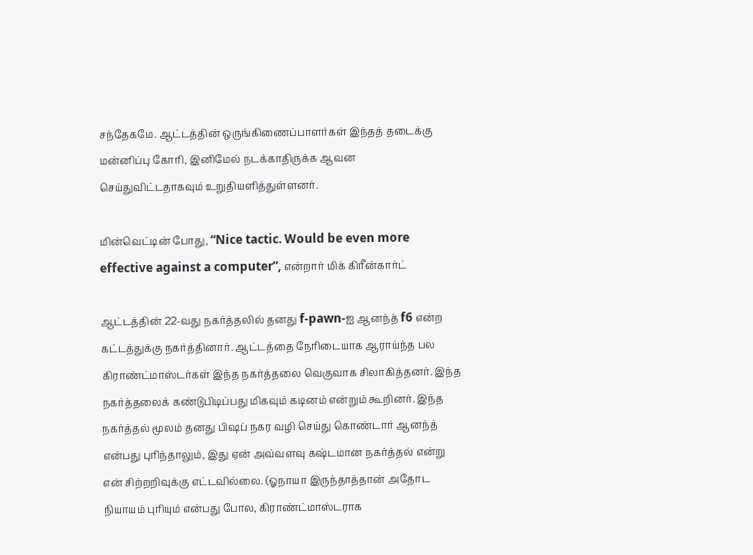சந்தேகமே. ஆட்டத்தின் ஒருங்கிணைப்பாளர்கள் இந்தத் தடைக்கு மன்னிப்பு கோரி, இனிமேல் நடக்காதிருக்க ஆவன செய்துவிட்டதாகவும் உறுதியளித்துள்ளனர்.

மின்வெட்டின் போது, “Nice tactic. Would be even more effective against a computer”, என்றார் மிக் கிரீன்கார்ட்

ஆட்டத்தின் 22-வது நகர்த்தலில் தனது f-pawn-ஐ ஆனந்த் f6 என்ற கட்டத்துக்கு நகர்த்தினார். ஆட்டத்தை நேரிடையாக ஆராய்ந்த பல கிராண்ட்மாஸ்டர்கள் இந்த நகர்த்தலை வெகுவாக சிலாகித்தனர். இந்த நகர்த்தலைக் கண்டுபிடிப்பது மிகவும் கடினம் என்றும் கூறினர். இந்த நகர்த்தல் மூலம் தனது பிஷப் நகர வழி செய்து கொண்டார் ஆனந்த் என்பது புரிந்தாலும், இது ஏன் அவ்வளவு கஷ்டமான நகர்த்தல் என்று என் சிற்றறிவுக்கு எட்டவில்லை. (ஓநாயா இருந்தாத்தான் அதோட நியாயம் புரியும் என்பது போல, கிராண்ட்மாஸ்டராக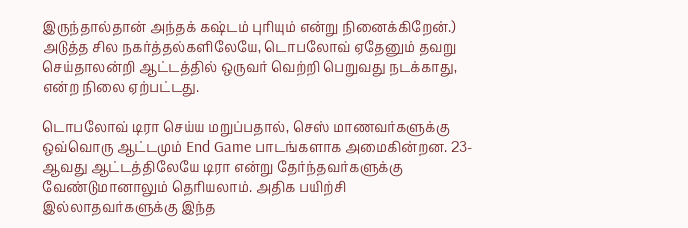இருந்தால்தான் அந்தக் கஷ்டம் புரியும் என்று நினைக்கிறேன்.) அடுத்த சில நகர்த்தல்களிலேயே, டொபலோவ் ஏதேனும் தவறு செய்தாலன்றி ஆட்டத்தில் ஒருவர் வெற்றி பெறுவது நடக்காது, என்ற நிலை ஏற்பட்டது.

டொபலோவ் டிரா செய்ய மறுப்பதால், செஸ் மாணவர்களுக்கு ஒவ்வொரு ஆட்டமும் End Game பாடங்களாக அமைகின்றன. 23-ஆவது ஆட்டத்திலேயே டிரா என்று தேர்ந்தவர்களுக்கு வேண்டுமானாலும் தெரியலாம். அதிக பயிற்சி இல்லாதவர்களுக்கு இந்த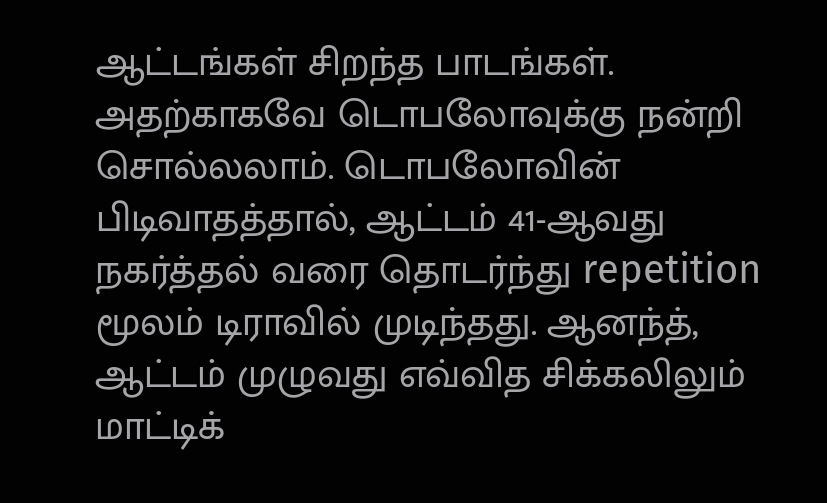ஆட்டங்கள் சிறந்த பாடங்கள். அதற்காகவே டொபலோவுக்கு நன்றி சொல்லலாம். டொபலோவின் பிடிவாதத்தால், ஆட்டம் 41-ஆவது நகர்த்தல் வரை தொடர்ந்து repetition மூலம் டிராவில் முடிந்தது. ஆனந்த், ஆட்டம் முழுவது எவ்வித சிக்கலிலும் மாட்டிக்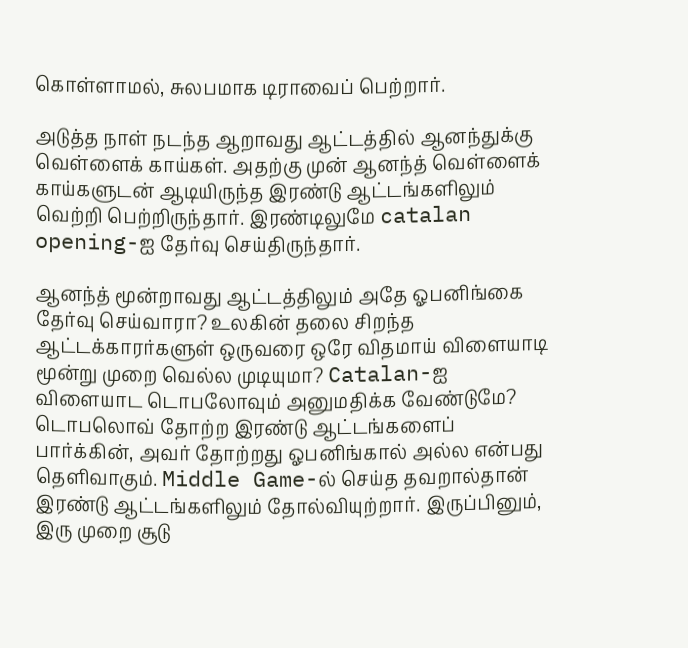கொள்ளாமல், சுலபமாக டிராவைப் பெற்றார்.

அடுத்த நாள் நடந்த ஆறாவது ஆட்டத்தில் ஆனந்துக்கு வெள்ளைக் காய்கள். அதற்கு முன் ஆனந்த் வெள்ளைக் காய்களுடன் ஆடியிருந்த இரண்டு ஆட்டங்களிலும் வெற்றி பெற்றிருந்தார். இரண்டிலுமே catalan opening-ஐ தேர்வு செய்திருந்தார்.

ஆனந்த் மூன்றாவது ஆட்டத்திலும் அதே ஓபனிங்கை தேர்வு செய்வாரா? உலகின் தலை சிறந்த ஆட்டக்காரர்களுள் ஒருவரை ஒரே விதமாய் விளையாடி மூன்று முறை வெல்ல முடியுமா? Catalan-ஐ விளையாட டொபலோவும் அனுமதிக்க வேண்டுமே? டொபலொவ் தோற்ற இரண்டு ஆட்டங்களைப் பார்க்கின், அவர் தோற்றது ஓபனிங்கால் அல்ல என்பது தெளிவாகும். Middle Game-ல் செய்த தவறால்தான் இரண்டு ஆட்டங்களிலும் தோல்வியுற்றார். இருப்பினும், இரு முறை சூடு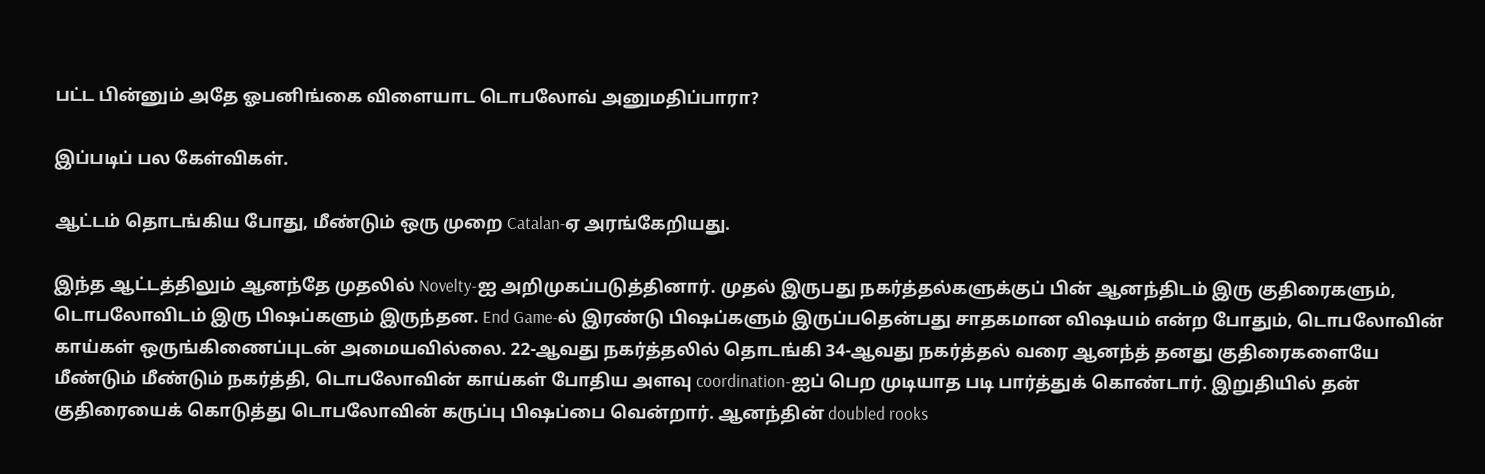பட்ட பின்னும் அதே ஓபனிங்கை விளையாட டொபலோவ் அனுமதிப்பாரா?

இப்படிப் பல கேள்விகள்.

ஆட்டம் தொடங்கிய போது, மீண்டும் ஒரு முறை Catalan-ஏ அரங்கேறியது.

இந்த ஆட்டத்திலும் ஆனந்தே முதலில் Novelty-ஐ அறிமுகப்படுத்தினார். முதல் இருபது நகர்த்தல்களுக்குப் பின் ஆனந்திடம் இரு குதிரைகளும், டொபலோவிடம் இரு பிஷப்களும் இருந்தன. End Game-ல் இரண்டு பிஷப்களும் இருப்பதென்பது சாதகமான விஷயம் என்ற போதும், டொபலோவின் காய்கள் ஒருங்கிணைப்புடன் அமையவில்லை. 22-ஆவது நகர்த்தலில் தொடங்கி 34-ஆவது நகர்த்தல் வரை ஆனந்த் தனது குதிரைகளையே மீண்டும் மீண்டும் நகர்த்தி, டொபலோவின் காய்கள் போதிய அளவு coordination-ஐப் பெற முடியாத படி பார்த்துக் கொண்டார். இறுதியில் தன் குதிரையைக் கொடுத்து டொபலோவின் கருப்பு பிஷப்பை வென்றார். ஆனந்தின் doubled rooks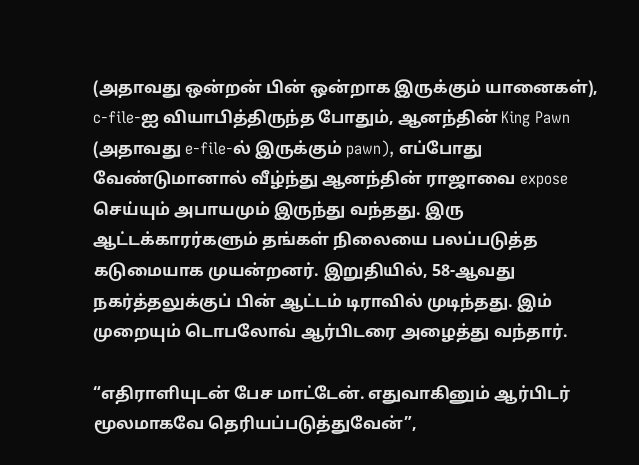(அதாவது ஒன்றன் பின் ஒன்றாக இருக்கும் யானைகள்), c-file-ஐ வியாபித்திருந்த போதும், ஆனந்தின் King Pawn (அதாவது e-file-ல் இருக்கும் pawn), எப்போது வேண்டுமானால் வீழ்ந்து ஆனந்தின் ராஜாவை expose செய்யும் அபாயமும் இருந்து வந்தது. இரு ஆட்டக்காரர்களும் தங்கள் நிலையை பலப்படுத்த கடுமையாக முயன்றனர். இறுதியில், 58-ஆவது நகர்த்தலுக்குப் பின் ஆட்டம் டிராவில் முடிந்தது. இம் முறையும் டொபலோவ் ஆர்பிடரை அழைத்து வந்தார்.

“எதிராளியுடன் பேச மாட்டேன். எதுவாகினும் ஆர்பிடர் மூலமாகவே தெரியப்படுத்துவேன்”,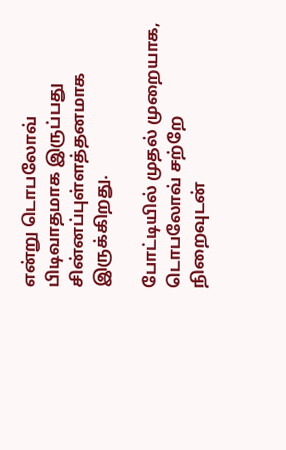என்று டொபலோவ் பிடிவாதமாக இருப்பது சின்னப்புள்ளத்தனமாக இருக்கிறது.

போட்டியில் முதல் முறையாக, டொபலோவ் சற்றே நிறைவுடன்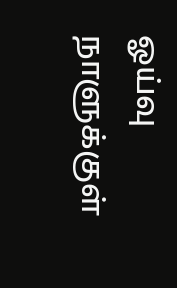ஓய்வு நாளுக்குள்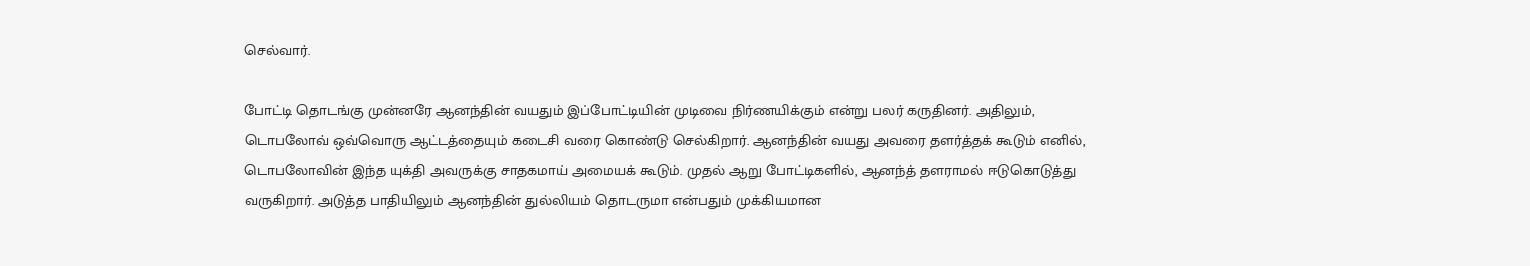செல்வார்.

போட்டி தொடங்கு முன்னரே ஆனந்தின் வயதும் இப்போட்டியின் முடிவை நிர்ணயிக்கும் என்று பலர் கருதினர். அதிலும், டொபலோவ் ஒவ்வொரு ஆட்டத்தையும் கடைசி வரை கொண்டு செல்கிறார். ஆனந்தின் வயது அவரை தளர்த்தக் கூடும் எனில், டொபலோவின் இந்த யுக்தி அவருக்கு சாதகமாய் அமையக் கூடும். முதல் ஆறு போட்டிகளில், ஆனந்த் தளராமல் ஈடுகொடுத்து வருகிறார். அடுத்த பாதியிலும் ஆனந்தின் துல்லியம் தொடருமா என்பதும் முக்கியமான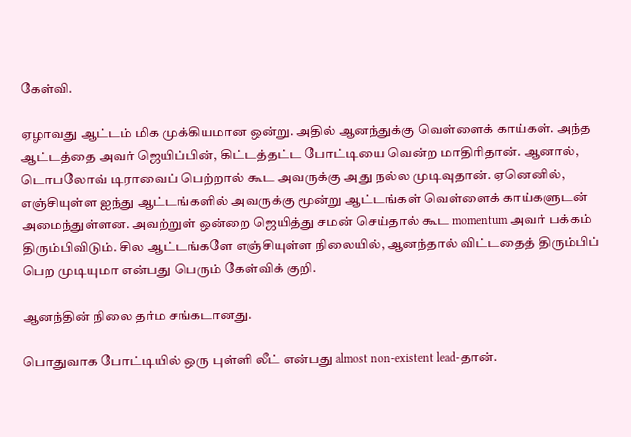கேள்வி.

ஏழாவது ஆட்டம் மிக முக்கியமான ஒன்று. அதில் ஆனந்துக்கு வெள்ளைக் காய்கள். அந்த ஆட்டத்தை அவர் ஜெயிப்பின், கிட்டத்தட்ட போட்டியை வென்ற மாதிரிதான். ஆனால், டொபலோவ் டிராவைப் பெற்றால் கூட அவருக்கு அது நல்ல முடிவுதான். ஏனெனில், எஞ்சியுள்ள ஐந்து ஆட்டங்களில் அவருக்கு மூன்று ஆட்டங்கள் வெள்ளைக் காய்களுடன் அமைந்துள்ளன. அவற்றுள் ஒன்றை ஜெயித்து சமன் செய்தால் கூட momentum அவர் பக்கம் திரும்பிவிடும். சில ஆட்டங்களே எஞ்சியுள்ள நிலையில், ஆனந்தால் விட்டதைத் திரும்பிப் பெற முடியுமா என்பது பெரும் கேள்விக் குறி.

ஆனந்தின் நிலை தர்ம சங்கடானது.

பொதுவாக போட்டியில் ஒரு புள்ளி லீட் என்பது almost non-existent lead-தான்.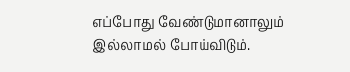எப்போது வேண்டுமானாலும் இல்லாமல் போய்விடும்.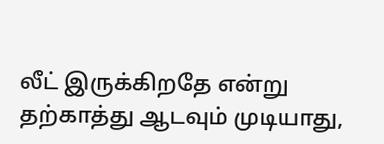லீட் இருக்கிறதே என்று தற்காத்து ஆடவும் முடியாது,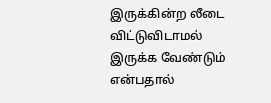இருக்கின்ற லீடை விட்டுவிடாமல் இருக்க வேண்டும் என்பதால்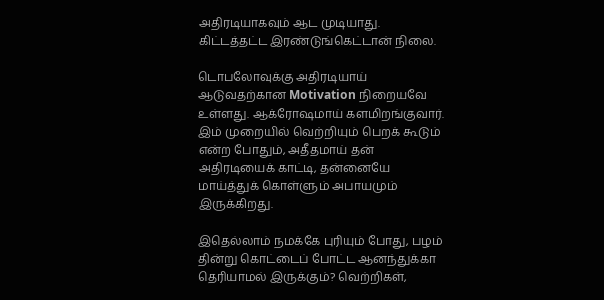அதிரடியாகவும் ஆட முடியாது. கிட்டத்தட்ட இரண்டுங்கெட்டான் நிலை.

டொபலோவுக்கு அதிரடியாய் ஆடுவதற்கான Motivation நிறையவே உள்ளது. ஆக்ரோஷமாய் களமிறங்குவார். இம் முறையில் வெற்றியும் பெறக் கூடும் என்ற போதும், அதீதமாய் தன் அதிரடியைக் காட்டி, தன்னையே மாய்த்துக் கொள்ளும் அபாயமும் இருக்கிறது.

இதெல்லாம் நமக்கே புரியும் போது, பழம் தின்று கொட்டைப் போட்ட ஆனந்துக்கா தெரியாமல் இருக்கும்? வெற்றிகள்,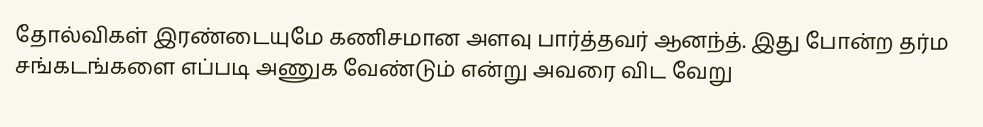தோல்விகள் இரண்டையுமே கணிசமான அளவு பார்த்தவர் ஆனந்த். இது போன்ற தர்ம சங்கடங்களை எப்படி அணுக வேண்டும் என்று அவரை விட வேறு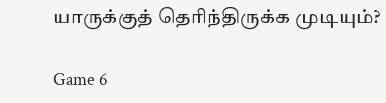யாருக்குத் தெரிந்திருக்க முடியும்?

Game 6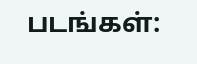படங்கள்: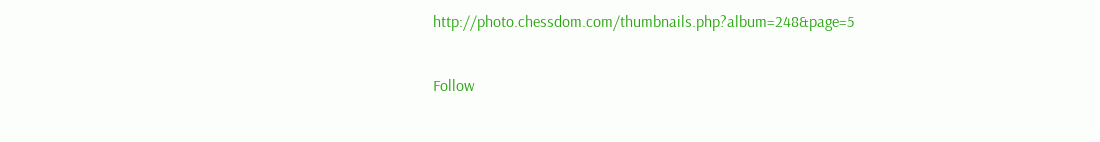http://photo.chessdom.com/thumbnails.php?album=248&page=5

Follow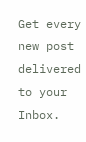Get every new post delivered to your Inbox.